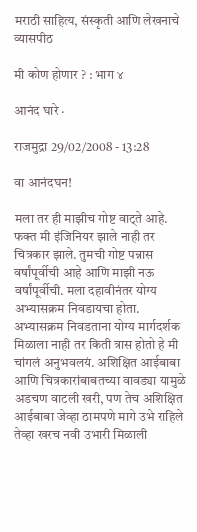मराठी साहित्य, संस्कृती आणि लेखनाचे व्यासपीठ

मी कोण होणार ? : भाग ४

आनंद घारे ·

राजमुद्रा 29/02/2008 - 13:28

वा आनंदघन!

मला तर ही माझीच गोष्ट वाट्ते आहे. फक्त मी इंजिनियर झाले नाही तर चित्रकार झाले. तुमची गोष्ट पन्नास वर्षांपूर्वीची आहे आणि माझी नऊ वर्षांपूर्वीची. मला दहावीनंतर योग्य अभ्यासक्रम निवडायचा होता. अभ्यासक्रम निवडताना योग्य मार्गदर्शक मिळाला नाही तर किती त्रास होतो हे मी  चांगलं अनुभवलयं. अशिक्षित आईबाबा आणि चित्रकारांबाबतच्या वावड्या यामुळे अडचण वाटली खरी, पण तेच अशिक्षित आईबाबा जेव्हा ठामपणे मागे उभे राहिले तेव्हा खरच नवी उभारी मिळाली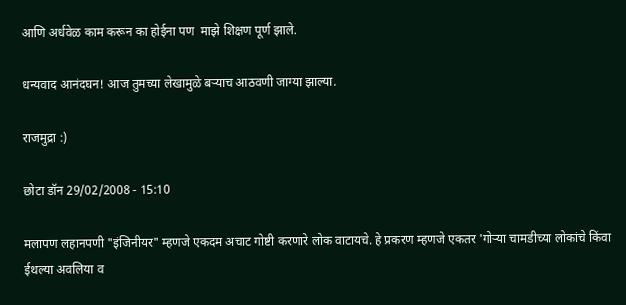आणि अर्धवेळ काम करून का होईना पण  माझे शिक्षण पूर्ण झाले.

धन्यवाद आनंदघन! आज तुमच्या लेखामुळे बर्‍याच आठवणी जाग्या झाल्या.

राजमुद्रा :)

छोटा डॉन 29/02/2008 - 15:10

मलापण लहानपणी "इंजिनीयर" म्हणजे एकदम अचाट गोष्टी करणारे लोक वाटायचे. हे प्रकरण म्हणजे एकतर 'गोर्‍या चामडीच्या लोकांचे किंवा ईथल्या अवलिया व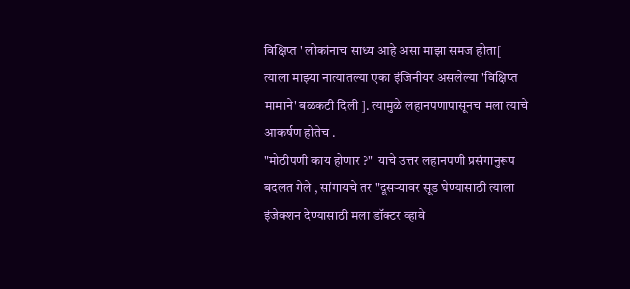विक्षिप्त ' लोकांनाच साध्य आहे असा माझा समज होता[ त्याला माझ्या नात्यातल्या एका इंजिनीयर असलेल्या 'विक्षिप्त मामाने' बळकटी दिली ]. त्यामुळे लहानपणापासूनच मला त्याचे आकर्षण होतेच .
"मोठीपणी काय होणार ?"  याचे उत्तर लहानपणी प्रसंगानुरूप बदलत गेले , सांगायचे तर "दूसर्‍यावर सूड घेण्यासाठी त्याला इंजेक्शन देण्यासाठी मला डॉक्टर व्हावे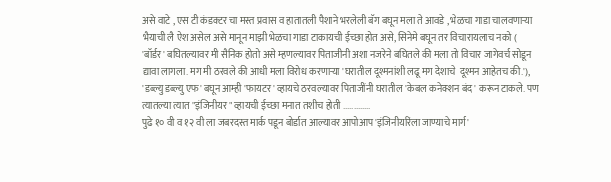असे वाटे , एस टी कंडक्टर चा मस्त प्रवास व हातातली पैशाने भरलेली बॅग बघून मला ते आवडे , भेळचा गाडा चालवणार्‍या भैयाची लै ऐश असेल असे मानून माझी भेळचा गाडा टाकायची ईच्छा होत असे, सिनेमे बघून तर विचारायलाच नको ( 'बॉर्डर' बघितल्यावर मी सैनिक होतो असे म्हणल्यावर पिताजीनी अशा नजरेने बघितले की मला तो विचार जागेवर्च सोडून द्यावा लागला. मग मी ठरवले की आधी मला विरोध करणार्‍या 'घरातील दूश्मनांशी लढू मग देशाचे  दूश्मन आहेतच की.'), 'डब्ल्यु डब्ल्यु एफ' बघून आम्ही 'फायटर' व्हायचे ठरवल्यावर पिताजींनी घरातील 'केबल कनेक्शन बंद' करून टाकले. पण त्यातल्या त्यात "इंजिनीयर " व्हायची ईच्छा मनात तशीच होती .............
पुढे १० वी व १२ वी ला जबरदस्त मार्क पडून बोर्डात आल्यावर आपोआप 'इंजिनीयरिंला जाण्याचे मार्ग'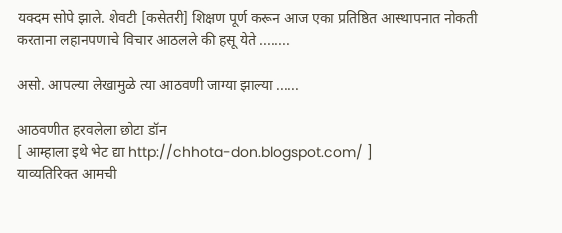यक्दम सोपे झाले. शेवटी [कसेतरी] शिक्षण पूर्ण करून आज एका प्रतिष्ठित आस्थापनात नोकती करताना लहानपणाचे विचार आठलले की हसू येते ........

असो. आपल्या लेखामुळे त्या आठवणी जाग्या झाल्या ......

आठवणीत हरवलेला छोटा डॉन
[ आम्हाला इथे भेट द्या http://chhota-don.blogspot.com/ ]
याव्यतिरिक्त आमची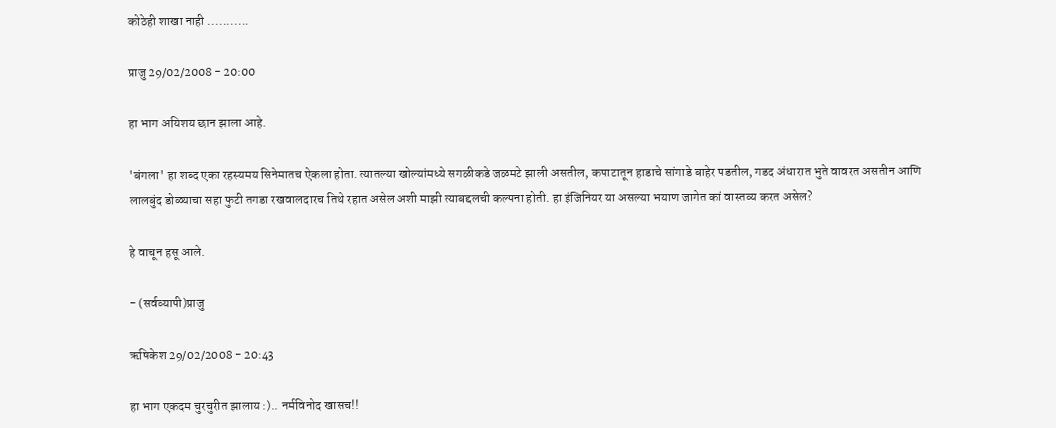कोठेही शाखा नाही ...........

प्राजु 29/02/2008 - 20:00

हा भाग अयिशय छान झाला आहे.

'बंगला' हा शब्द एका रहस्यमय सिनेमातच ऐकला होता. त्यातल्या खोल्यांमध्ये सगळीकडे जळमटे झाली असतील, कपाटातून हाडाचे सांगाडे बाहेर पडतील, गडद अंधारात भुते वावरत असतीन आणि लालबुंद डोळ्याचा सहा फुटी तगडा रखवालदारच तिथे रहात असेल अशी माझी त्याबद्दलची कल्पना होती. हा इंजिनियर या असल्या भयाण जागेत कां वास्तव्य करत असेल?

हे वाचून हसू आले.

- (सर्वव्यापी)प्राजु

ऋषिकेश 29/02/2008 - 20:43

हा भाग एकदम चुरचुरीत झालाय :).. नर्मविनोद खासच!!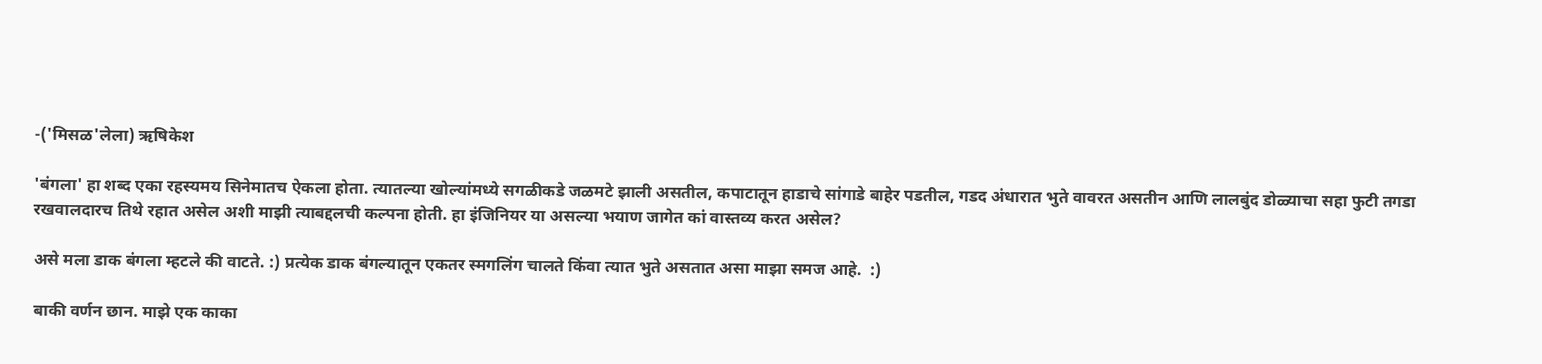-('मिसळ'लेला) ऋषिकेश

'बंगला' हा शब्द एका रहस्यमय सिनेमातच ऐकला होता. त्यातल्या खोल्यांमध्ये सगळीकडे जळमटे झाली असतील, कपाटातून हाडाचे सांगाडे बाहेर पडतील, गडद अंधारात भुते वावरत असतीन आणि लालबुंद डोळ्याचा सहा फुटी तगडा रखवालदारच तिथे रहात असेल अशी माझी त्याबद्दलची कल्पना होती. हा इंजिनियर या असल्या भयाण जागेत कां वास्तव्य करत असेल?

असे मला डाक बंगला म्हटले की वाटते. :) प्रत्येक डाक बंगल्यातून एकतर स्मगलिंग चालते किंवा त्यात भुते असतात असा माझा समज आहे.  :)

बाकी वर्णन छान. माझे एक काका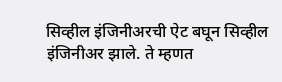सिव्हील इंजिनीअरची ऐट बघून सिव्हील इंजिनीअर झाले. ते म्हणत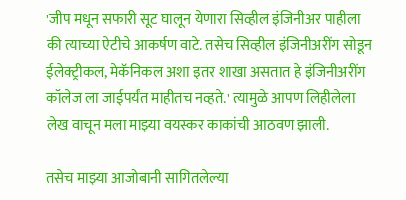'जीप मधून सफारी सूट घालून येणारा सिव्हील इंजिनीअर पाहीला की त्याच्या ऐटीचे आकर्षण वाटे. तसेच सिव्हील इंजिनीअरींग सोडून ईलेक्ट्रीकल, मेकॅनिकल अशा इतर शाखा असतात हे इंजिनीअरींग कॉलेज ला जाईपर्यंत माहीतच नव्हते.' त्यामुळे आपण लिहीलेला लेख वाचून मला माझ्या वयस्कर काकांची आठवण झाली.

तसेच माझ्या आजोबानी सागितलेल्या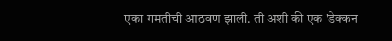एका गमतीची आठवण झाली. ती अशी की एक 'डेक्कन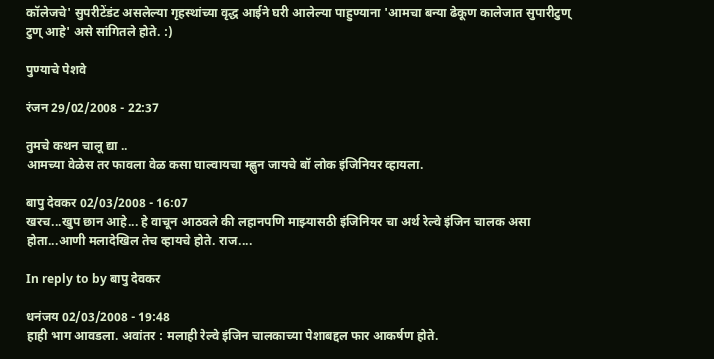कॉलेजचे' सुपरीटेंडंट असलेल्या गृहस्थांच्या वृद्ध आईने घरी आलेल्या पाहुण्याना 'आमचा बन्या ढेकूण कालेजात सुपारीटुण् टुण् आहे' असे सांगितले होते. :)

पुण्याचे पेशवे

रंजन 29/02/2008 - 22:37

तुमचे कथन चालू द्या ..
आमच्या वेळेस तर फावला वेळ कसा घाल्वायचा म्ह्णुन जायचे बॉ लोक इंजिनियर व्हायला.

बापु देवकर 02/03/2008 - 16:07
खरच...खुप छान आहे... हे वाचून आठवले की लहानपणि माझ्यासठी इंजिनियर चा अर्थ रेल्वे इंजिन चालक असा होता...आणी मलादेखिल तेच व्हायचे होते. राज....

In reply to by बापु देवकर

धनंजय 02/03/2008 - 19:48
हाही भाग आवडला. अवांतर : मलाही रेल्वे इंजिन चालकाच्या पेशाबद्दल फार आकर्षण होते.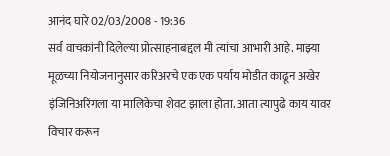आनंद घारे 02/03/2008 - 19:36
सर्व वाचकांनी दिलेल्या प्रोत्साहनाबद्दल मी त्यांचा आभारी आहे. माझ्या मूळच्या नियोजनानुसार करिअरचे एक एक पर्याय मोडीत काढून अखेर इंजिनिअरिंगला या मालिकेचा शेवट झाला होता. आता त्यापुढे काय यावर विचार करून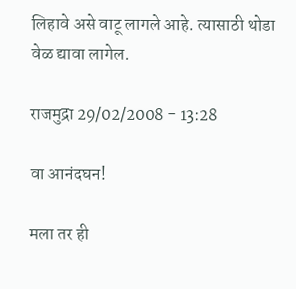लिहावे असे वाटू लागले आहे. त्यासाठी थोडा वेळ द्यावा लागेल.

राजमुद्रा 29/02/2008 - 13:28

वा आनंदघन!

मला तर ही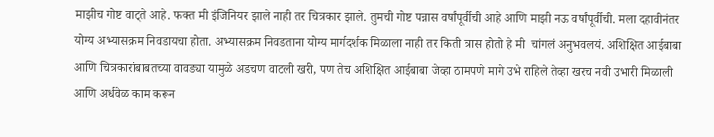माझीच गोष्ट वाट्ते आहे. फक्त मी इंजिनियर झाले नाही तर चित्रकार झाले. तुमची गोष्ट पन्नास वर्षांपूर्वीची आहे आणि माझी नऊ वर्षांपूर्वीची. मला दहावीनंतर योग्य अभ्यासक्रम निवडायचा होता. अभ्यासक्रम निवडताना योग्य मार्गदर्शक मिळाला नाही तर किती त्रास होतो हे मी  चांगलं अनुभवलयं. अशिक्षित आईबाबा आणि चित्रकारांबाबतच्या वावड्या यामुळे अडचण वाटली खरी, पण तेच अशिक्षित आईबाबा जेव्हा ठामपणे मागे उभे राहिले तेव्हा खरच नवी उभारी मिळाली आणि अर्धवेळ काम करून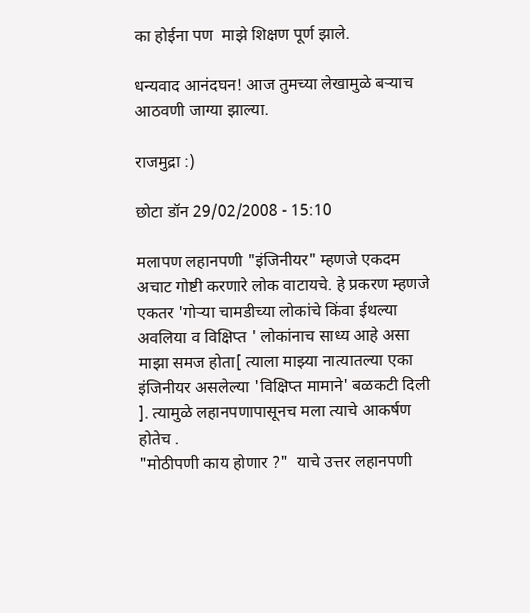का होईना पण  माझे शिक्षण पूर्ण झाले.

धन्यवाद आनंदघन! आज तुमच्या लेखामुळे बर्‍याच आठवणी जाग्या झाल्या.

राजमुद्रा :)

छोटा डॉन 29/02/2008 - 15:10

मलापण लहानपणी "इंजिनीयर" म्हणजे एकदम अचाट गोष्टी करणारे लोक वाटायचे. हे प्रकरण म्हणजे एकतर 'गोर्‍या चामडीच्या लोकांचे किंवा ईथल्या अवलिया व विक्षिप्त ' लोकांनाच साध्य आहे असा माझा समज होता[ त्याला माझ्या नात्यातल्या एका इंजिनीयर असलेल्या 'विक्षिप्त मामाने' बळकटी दिली ]. त्यामुळे लहानपणापासूनच मला त्याचे आकर्षण होतेच .
"मोठीपणी काय होणार ?"  याचे उत्तर लहानपणी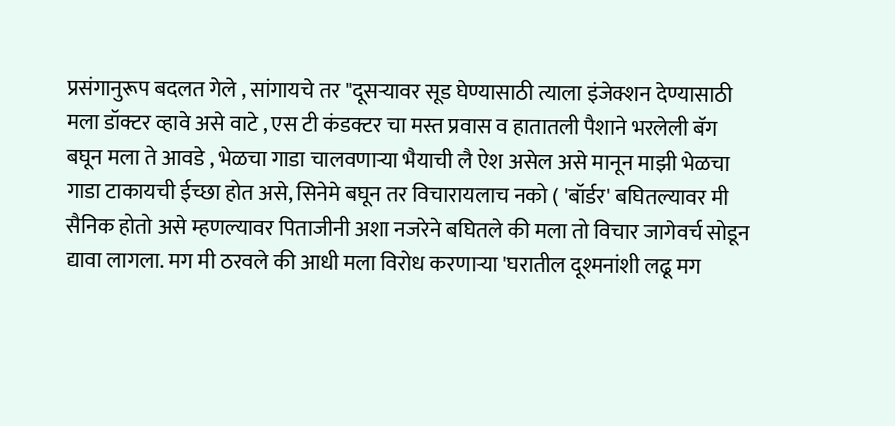प्रसंगानुरूप बदलत गेले , सांगायचे तर "दूसर्‍यावर सूड घेण्यासाठी त्याला इंजेक्शन देण्यासाठी मला डॉक्टर व्हावे असे वाटे , एस टी कंडक्टर चा मस्त प्रवास व हातातली पैशाने भरलेली बॅग बघून मला ते आवडे , भेळचा गाडा चालवणार्‍या भैयाची लै ऐश असेल असे मानून माझी भेळचा गाडा टाकायची ईच्छा होत असे, सिनेमे बघून तर विचारायलाच नको ( 'बॉर्डर' बघितल्यावर मी सैनिक होतो असे म्हणल्यावर पिताजीनी अशा नजरेने बघितले की मला तो विचार जागेवर्च सोडून द्यावा लागला. मग मी ठरवले की आधी मला विरोध करणार्‍या 'घरातील दूश्मनांशी लढू मग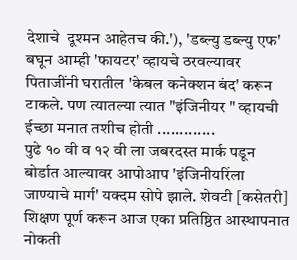देशाचे  दूश्मन आहेतच की.'), 'डब्ल्यु डब्ल्यु एफ' बघून आम्ही 'फायटर' व्हायचे ठरवल्यावर पिताजींनी घरातील 'केबल कनेक्शन बंद' करून टाकले. पण त्यातल्या त्यात "इंजिनीयर " व्हायची ईच्छा मनात तशीच होती .............
पुढे १० वी व १२ वी ला जबरदस्त मार्क पडून बोर्डात आल्यावर आपोआप 'इंजिनीयरिंला जाण्याचे मार्ग' यक्दम सोपे झाले. शेवटी [कसेतरी] शिक्षण पूर्ण करून आज एका प्रतिष्ठित आस्थापनात नोकती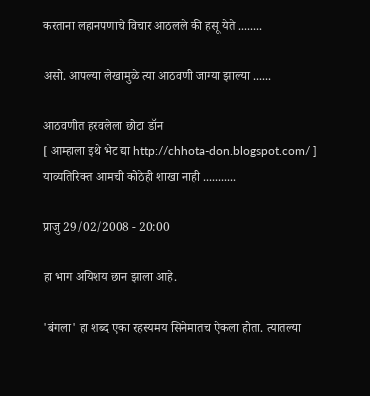करताना लहानपणाचे विचार आठलले की हसू येते ........

असो. आपल्या लेखामुळे त्या आठवणी जाग्या झाल्या ......

आठवणीत हरवलेला छोटा डॉन
[ आम्हाला इथे भेट द्या http://chhota-don.blogspot.com/ ]
याव्यतिरिक्त आमची कोठेही शाखा नाही ...........

प्राजु 29/02/2008 - 20:00

हा भाग अयिशय छान झाला आहे.

'बंगला' हा शब्द एका रहस्यमय सिनेमातच ऐकला होता. त्यातल्या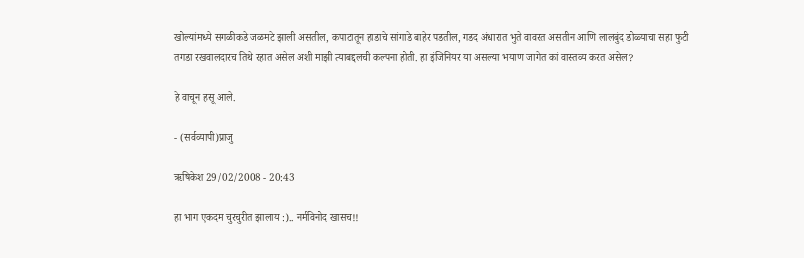खोल्यांमध्ये सगळीकडे जळमटे झाली असतील, कपाटातून हाडाचे सांगाडे बाहेर पडतील, गडद अंधारात भुते वावरत असतीन आणि लालबुंद डोळ्याचा सहा फुटी तगडा रखवालदारच तिथे रहात असेल अशी माझी त्याबद्दलची कल्पना होती. हा इंजिनियर या असल्या भयाण जागेत कां वास्तव्य करत असेल?

हे वाचून हसू आले.

- (सर्वव्यापी)प्राजु

ऋषिकेश 29/02/2008 - 20:43

हा भाग एकदम चुरचुरीत झालाय :).. नर्मविनोद खासच!!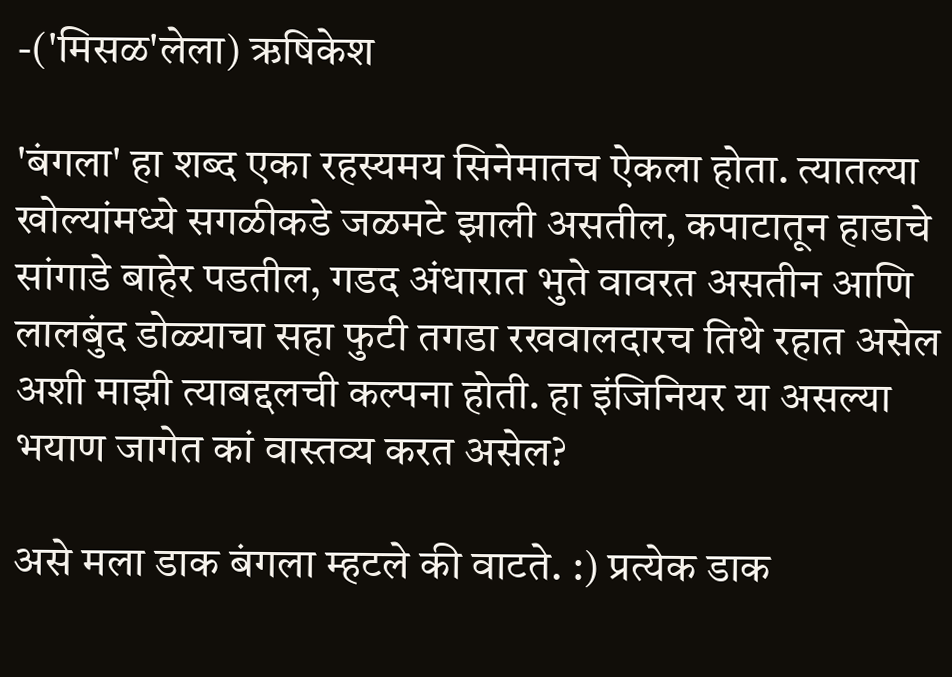-('मिसळ'लेला) ऋषिकेश

'बंगला' हा शब्द एका रहस्यमय सिनेमातच ऐकला होता. त्यातल्या खोल्यांमध्ये सगळीकडे जळमटे झाली असतील, कपाटातून हाडाचे सांगाडे बाहेर पडतील, गडद अंधारात भुते वावरत असतीन आणि लालबुंद डोळ्याचा सहा फुटी तगडा रखवालदारच तिथे रहात असेल अशी माझी त्याबद्दलची कल्पना होती. हा इंजिनियर या असल्या भयाण जागेत कां वास्तव्य करत असेल?

असे मला डाक बंगला म्हटले की वाटते. :) प्रत्येक डाक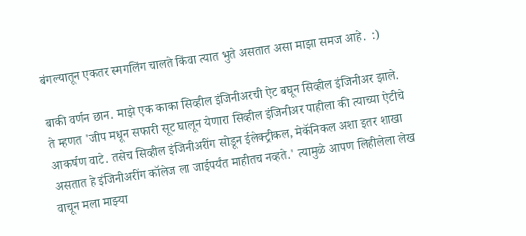बंगल्यातून एकतर स्मगलिंग चालते किंवा त्यात भुते असतात असा माझा समज आहे.  :)

बाकी वर्णन छान. माझे एक काका सिव्हील इंजिनीअरची ऐट बघून सिव्हील इंजिनीअर झाले. ते म्हणत 'जीप मधून सफारी सूट घालून येणारा सिव्हील इंजिनीअर पाहीला की त्याच्या ऐटीचे आकर्षण वाटे. तसेच सिव्हील इंजिनीअरींग सोडून ईलेक्ट्रीकल, मेकॅनिकल अशा इतर शाखा असतात हे इंजिनीअरींग कॉलेज ला जाईपर्यंत माहीतच नव्हते.' त्यामुळे आपण लिहीलेला लेख वाचून मला माझ्या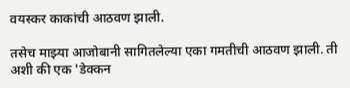वयस्कर काकांची आठवण झाली.

तसेच माझ्या आजोबानी सागितलेल्या एका गमतीची आठवण झाली. ती अशी की एक 'डेक्कन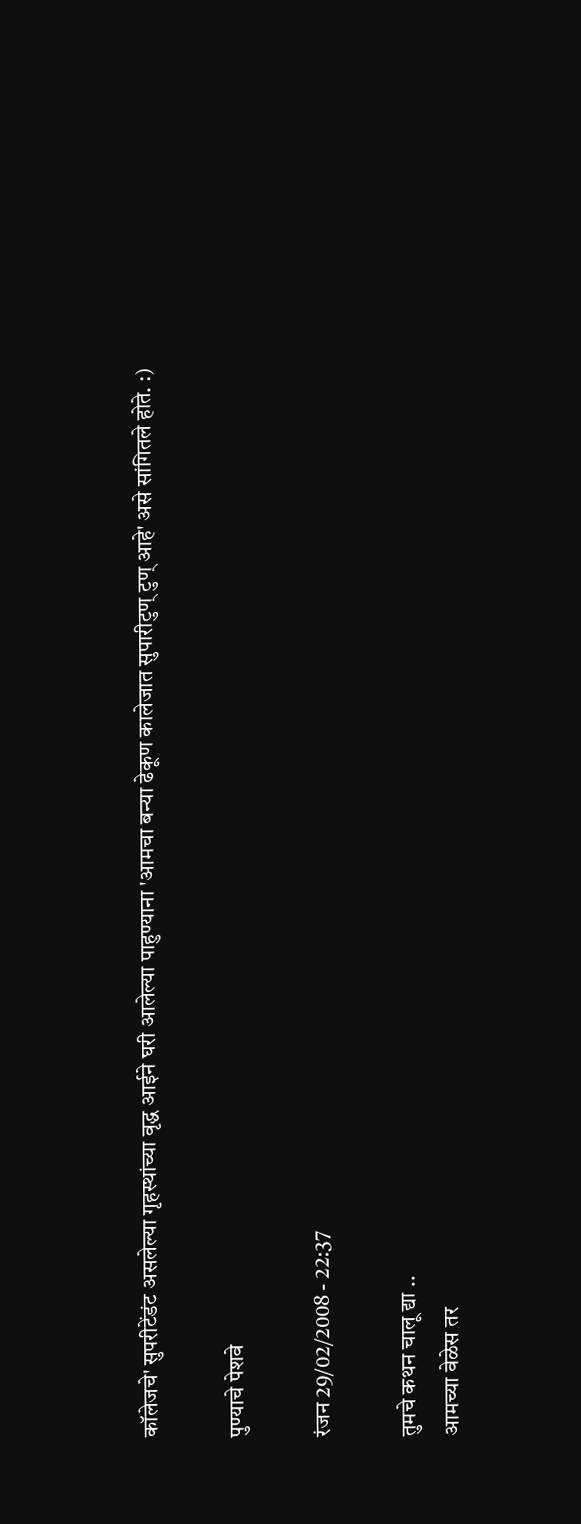कॉलेजचे' सुपरीटेंडंट असलेल्या गृहस्थांच्या वृद्ध आईने घरी आलेल्या पाहुण्याना 'आमचा बन्या ढेकूण कालेजात सुपारीटुण् टुण् आहे' असे सांगितले होते. :)

पुण्याचे पेशवे

रंजन 29/02/2008 - 22:37

तुमचे कथन चालू द्या ..
आमच्या वेळेस तर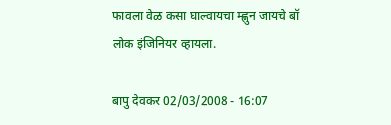फावला वेळ कसा घाल्वायचा म्ह्णुन जायचे बॉ लोक इंजिनियर व्हायला.

बापु देवकर 02/03/2008 - 16:07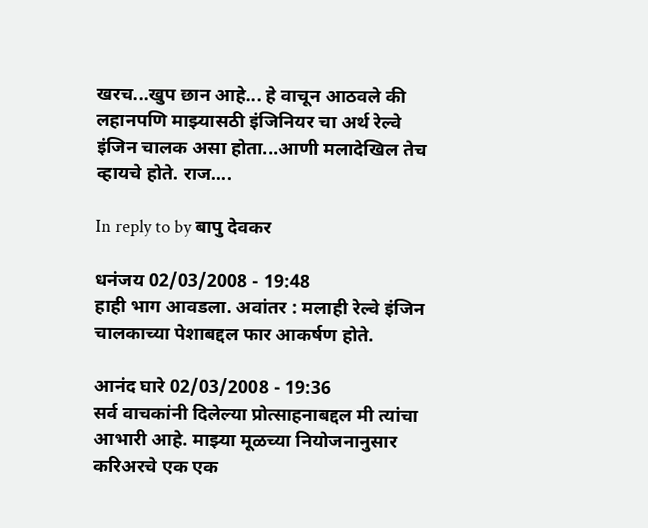खरच...खुप छान आहे... हे वाचून आठवले की लहानपणि माझ्यासठी इंजिनियर चा अर्थ रेल्वे इंजिन चालक असा होता...आणी मलादेखिल तेच व्हायचे होते. राज....

In reply to by बापु देवकर

धनंजय 02/03/2008 - 19:48
हाही भाग आवडला. अवांतर : मलाही रेल्वे इंजिन चालकाच्या पेशाबद्दल फार आकर्षण होते.

आनंद घारे 02/03/2008 - 19:36
सर्व वाचकांनी दिलेल्या प्रोत्साहनाबद्दल मी त्यांचा आभारी आहे. माझ्या मूळच्या नियोजनानुसार करिअरचे एक एक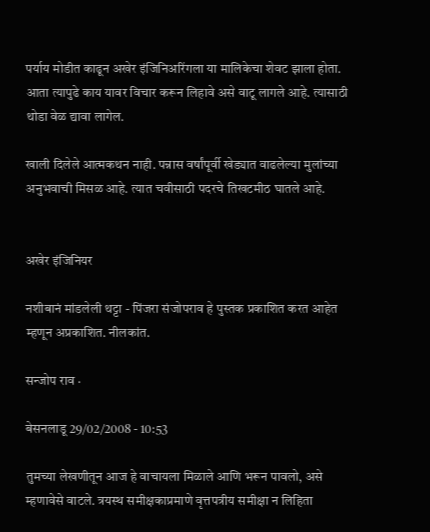पर्याय मोडीत काढून अखेर इंजिनिअरिंगला या मालिकेचा शेवट झाला होता. आता त्यापुढे काय यावर विचार करून लिहावे असे वाटू लागले आहे. त्यासाठी थोडा वेळ द्यावा लागेल.

खाली दिलेले आत्मकथन नाही. पन्नास वर्षांपूर्वी खेड्यात वाढलेल्या मुलांच्या अनुभवाची मिसळ आहे. त्यात चवीसाठी पदरचे तिखटमीठ घातले आहे.


अखेर इंजिनियर

नशीबानं मांडलेली थट्टा - पिंजरा संजोपराव हे पुस्तक प्रकाशित करत आहेत म्हणून अप्रकाशित. नीलकांत.

सन्जोप राव ·

बेसनलाडू 29/02/2008 - 10:53

तुमच्या लेखणीतून आज हे वाचायला मिळाले आणि भरून पावलो, असे म्हणावेसे वाटले. त्रयस्थ समीक्षकाप्रमाणे वृत्तपत्रीय समीक्षा न लिहिता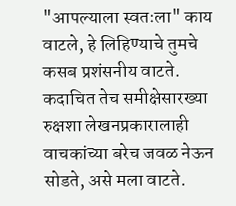"आपल्याला स्वतःला" काय वाटले, हे लिहिण्याचे तुमचे कसब प्रशंसनीय वाटते. कदाचित तेच समीक्षेसारख्या रुक्षशा लेखनप्रकारालाही वाचकांच्या बरेच जवळ नेऊन सोडते, असे मला वाटते.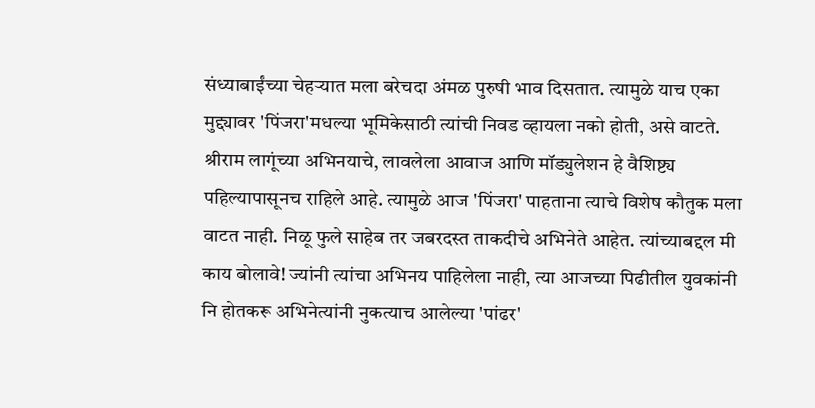संध्याबाईंच्या चेहर्‍यात मला बरेचदा अंमळ पुरुषी भाव दिसतात. त्यामुळे याच एका मुद्द्यावर 'पिंजरा'मधल्या भूमिकेसाठी त्यांची निवड व्हायला नको होती, असे वाटते. श्रीराम लागूंच्या अभिनयाचे, लावलेला आवाज आणि मॉड्युलेशन हे वैशिष्ट्य पहिल्यापासूनच राहिले आहे. त्यामुळे आज 'पिंजरा' पाहताना त्याचे विशेष कौतुक मला वाटत नाही. निळू फुले साहेब तर जबरदस्त ताकदीचे अभिनेते आहेत. त्यांच्याबद्दल मी काय बोलावे! ज्यांनी त्यांचा अभिनय पाहिलेला नाही, त्या आजच्या पिढीतील युवकांनी नि होतकरू अभिनेत्यांनी नुकत्याच आलेल्या 'पांढर'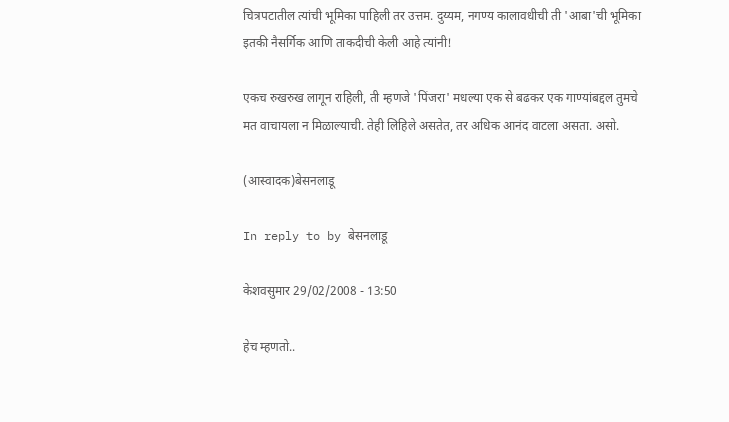चित्रपटातील त्यांची भूमिका पाहिली तर उत्तम. दुय्यम, नगण्य कालावधीची ती 'आबा'ची भूमिका इतकी नैसर्गिक आणि ताकदीची केली आहे त्यांनी!

एकच रुखरुख लागून राहिली, ती म्हणजे 'पिंजरा' मधल्या एक से बढकर एक गाण्यांबद्दल तुमचे मत वाचायला न मिळाल्याची. तेही लिहिले असतेत, तर अधिक आनंद वाटला असता. असो.

(आस्वादक)बेसनलाडू

In reply to by बेसनलाडू

केशवसुमार 29/02/2008 - 13:50

हेच म्हणतो..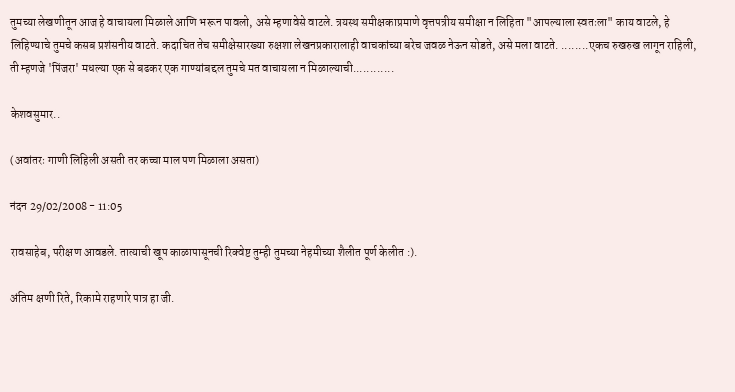तुमच्या लेखणीतून आज हे वाचायला मिळाले आणि भरून पावलो, असे म्हणावेसे वाटले. त्रयस्थ समीक्षकाप्रमाणे वृत्तपत्रीय समीक्षा न लिहिता "आपल्याला स्वतःला" काय वाटले, हे लिहिण्याचे तुमचे कसब प्रशंसनीय वाटते. कदाचित तेच समीक्षेसारख्या रुक्षशा लेखनप्रकारालाही वाचकांच्या बरेच जवळ नेऊन सोडते, असे मला वाटते. ........एकच रुखरुख लागून राहिली, ती म्हणजे 'पिंजरा' मधल्या एक से बढकर एक गाण्यांबद्दल तुमचे मत वाचायला न मिळाल्याची............

केशवसुमार..

(अवांतरः गाणी लिहिली असती तर कच्चा माल पण मिळाला असता)

नंदन 29/02/2008 - 11:05

रावसाहेब, परीक्षण आवडले. तात्याची खूप काळापासूनची रिक्वेष्ट तुम्ही तुमच्या नेहमीच्या शैलीत पूर्ण केलीत :).

अंतिम क्षणी रिते, रिकामे राहणारे पात्र हा जी.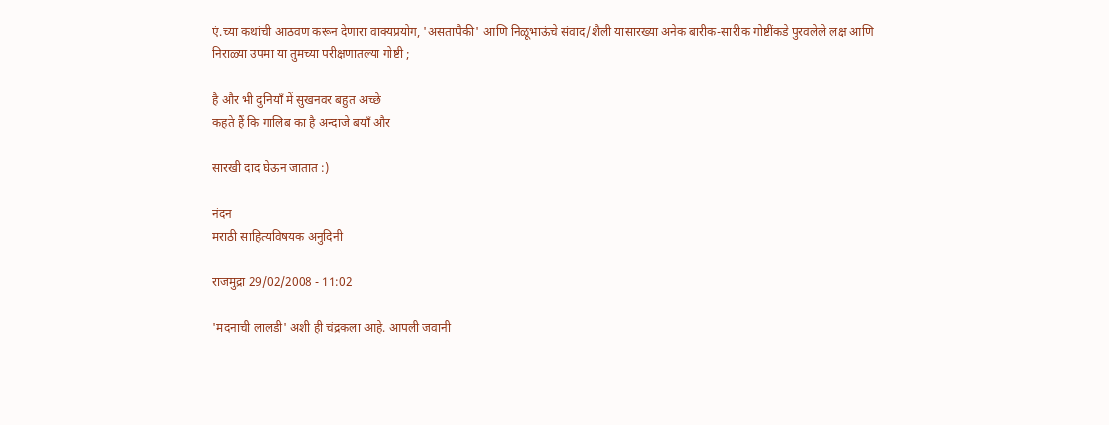एं.च्या कथांची आठवण करून देणारा वाक्यप्रयोग, 'असतापैकी' आणि निळूभाऊंचे संवाद/शैली यासारख्या अनेक बारीक-सारीक गोष्टींकडे पुरवलेले लक्ष आणि निराळ्या उपमा या तुमच्या परीक्षणातल्या गोष्टी ;

है और भी दुनियाँ में सुखनवर बहुत अच्छे
कहते हैं कि गालिब का है अन्दाजे बयाँ और

सारखी दाद घेऊन जातात :)

नंदन
मराठी साहित्यविषयक अनुदिनी

राजमुद्रा 29/02/2008 - 11:02

'मदनाची लालडी' अशी ही चंद्रकला आहे. आपली जवानी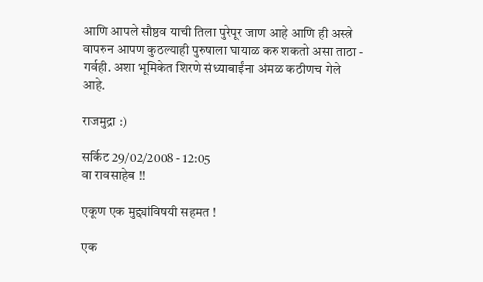आणि आपले सौष्ठव याची तिला पुरेपूर जाण आहे आणि ही अस्त्रे वापरुन आपण कुठल्याही पुरुषाला घायाळ करु शकतो असा ताठा - गर्वही. अशा भूमिकेत शिरणे संध्याबाईंना अंमळ कठीणच गेले आहे.

राजमुद्रा :)

सर्किट 29/02/2008 - 12:05
वा रावसाहेब !!

एकूण एक मुद्द्यांविषयी सहमत !

एक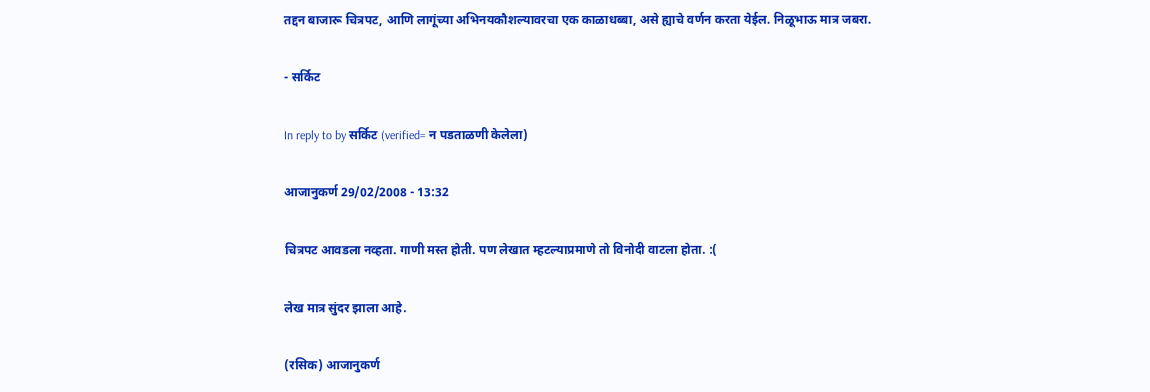तद्दन बाजारू चित्रपट, आणि लागूंच्या अभिनयकौशल्यावरचा एक काळाधब्बा, असे ह्याचे वर्णन करता येईल. निळूभाऊ मात्र जबरा.

- सर्किट

In reply to by सर्किट (verified= न पडताळणी केलेला)

आजानुकर्ण 29/02/2008 - 13:32

चित्रपट आवडला नव्हता. गाणी मस्त होती. पण लेखात म्हटल्याप्रमाणे तो विनोदी वाटला होता. :(

लेख मात्र सुंदर झाला आहे.

(रसिक) आजानुकर्ण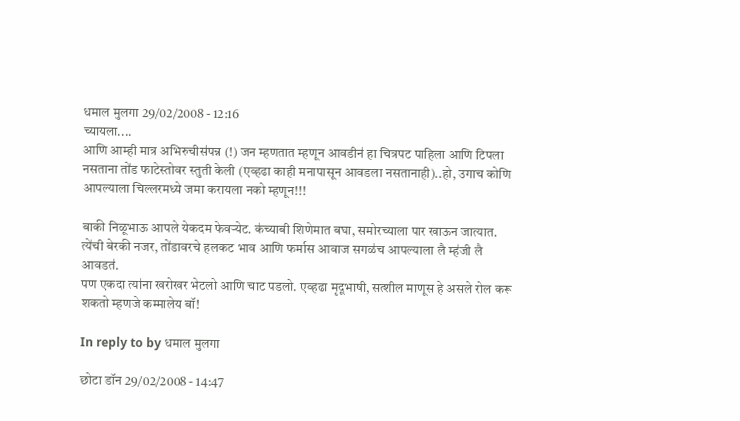धमाल मुलगा 29/02/2008 - 12:16
च्यायला....
आणि आम्ही मात्र अभिरुचीस॑पन्न (!) जन म्हणतात म्हणून आवडीन॑ हा चित्रपट पाहिला आणि टिपला नसताना तो॑ड फाटेस्तोवर स्तुती केली (एव्हढा काही मनापासून आवडला नसतानाही)..हो, उगाच कोणि आपल्याला चिल्लरमध्ये जमा करायला नको म्हणून!!!

बाकी निळूभाऊ आपले येकदम फेवर्‍येट. क॑च्याबी शिणेमात बघा, समोरच्याला पार खाऊन जात्यात.
त्ये॑ची बेरकी नजर, तो॑डावरचे हलकट भाव आणि फर्मास आवाज सगळ॑च आपल्याला लै म्ह॑जी लै आवडत॑.
पण एकदा त्या॑ना खरोखर भेटलो आणि चाट पडलो. एव्हढा मृदूभाषी, सत्शील माणूस हे असले रोल करू शकतो म्हणजे कम्मालेय बॉ!

In reply to by धमाल मुलगा

छोटा डॉन 29/02/2008 - 14:47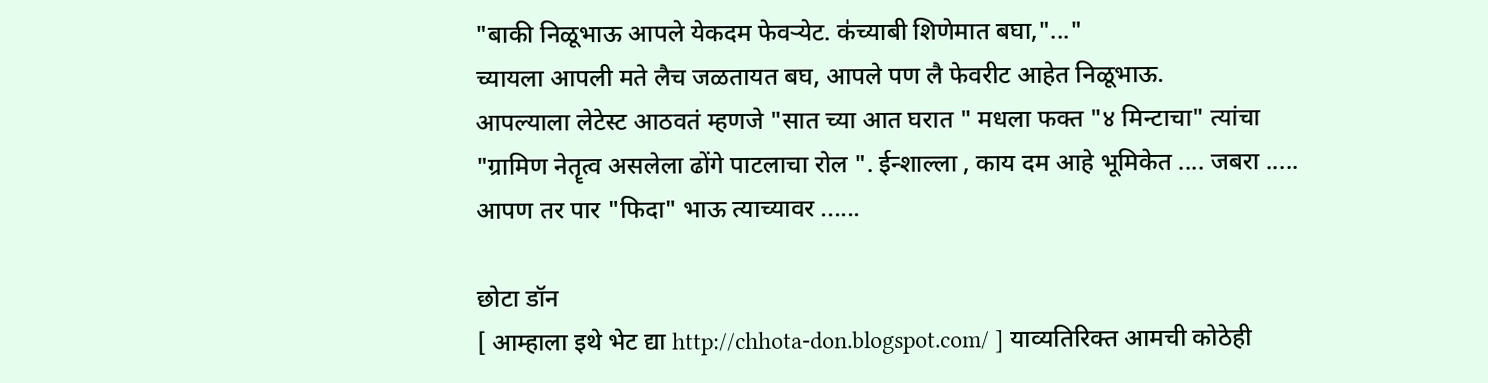"बाकी निळूभाऊ आपले येकदम फेवर्‍येट. क॑च्याबी शिणेमात बघा,"..."
च्यायला आपली मते लैच जळतायत बघ, आपले पण लै फेवरीट आहेत निळूभाऊ.
आपल्याला लेटेस्ट आठवतं म्हणजे "सात च्या आत घरात " मधला फक्त "४ मिन्टाचा" त्यांचा "ग्रामिण नेतॄत्व असलेला ढोंगे पाटलाचा रोल ". ईन्शाल्ला , काय दम आहे भूमिकेत .... जबरा .....
आपण तर पार "फिदा" भाऊ त्याच्यावर ......

छोटा डॉन
[ आम्हाला इथे भेट द्या http://chhota-don.blogspot.com/ ] याव्यतिरिक्त आमची कोठेही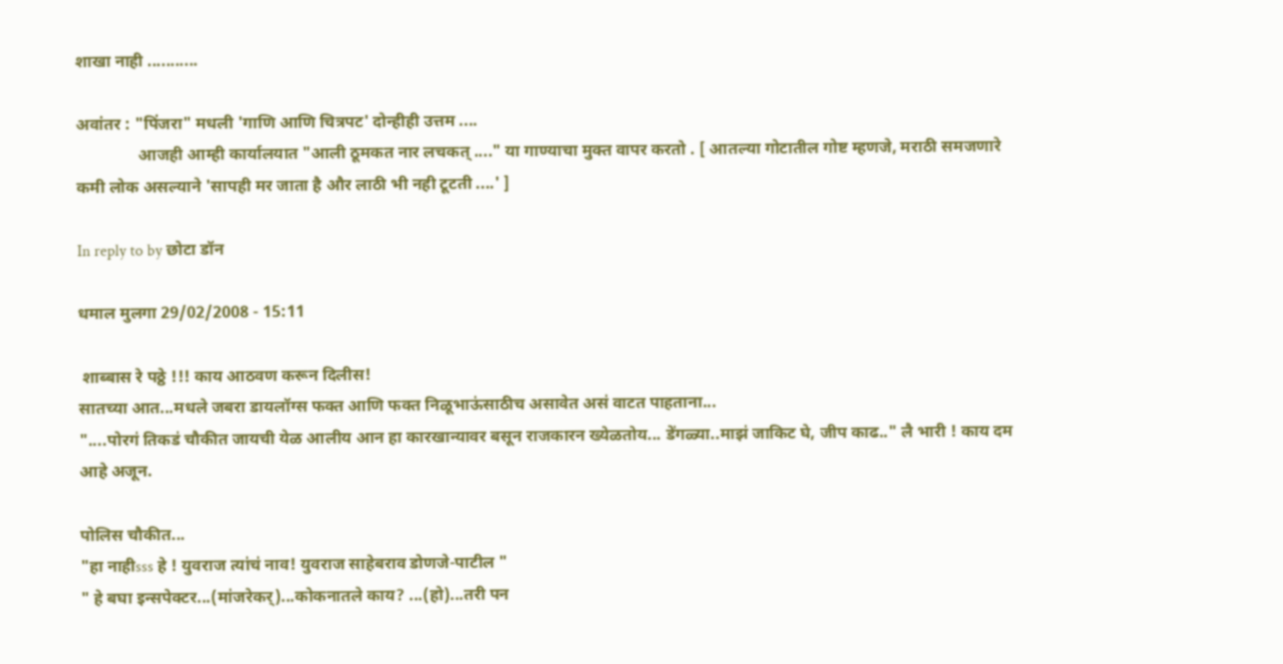शाखा नाही ...........

अवांतर : "पिंजरा" मधली 'गाणि आणि चित्रपट' दोन्हीही उत्तम ....
               आजही आम्ही कार्यालयात "आली ठूमकत नार लचकत् ...." या गाण्याचा मुक्त वापर करतो . [ आतल्या गोटातील गोष्ट म्हणजे, मराठी समजणारे कमी लोक असल्याने 'सापही मर जाता है और लाठी भी नही टूटती ....' ]

In reply to by छोटा डॉन

धमाल मुलगा 29/02/2008 - 15:11

 शाब्बास रे पठ्ठे !!! काय आठवण करून दिलीस!
सातच्या आत...मधले जबरा डायलॉग्स फक्त आणि फक्त निळूभाऊ॑साठीच असावेत अस॑ वाटत पाहताना...
"....पोरग॑ तिकड॑ चौकीत जायची येळ आलीय आन हा कारखान्यावर बसून राजकारन ख्येळतोय... डे॑गळ्या..माझ॑ जाकिट घे, जीप काढ.." लै भारी ! काय दम आहे अजून.

पोलिस चौकीत...
"हा नाहीsss हे ! युवराज त्या॑च॑ नाव! युवराज साहेबराव डोणजे-पाटील "
" हे बघा इन्सपेक्टर...(मा॑जरेकर्)...कोकनातले काय? ...(हो)...तरी पन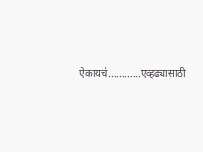ऐकायच॑............एव्हढ्यासाठी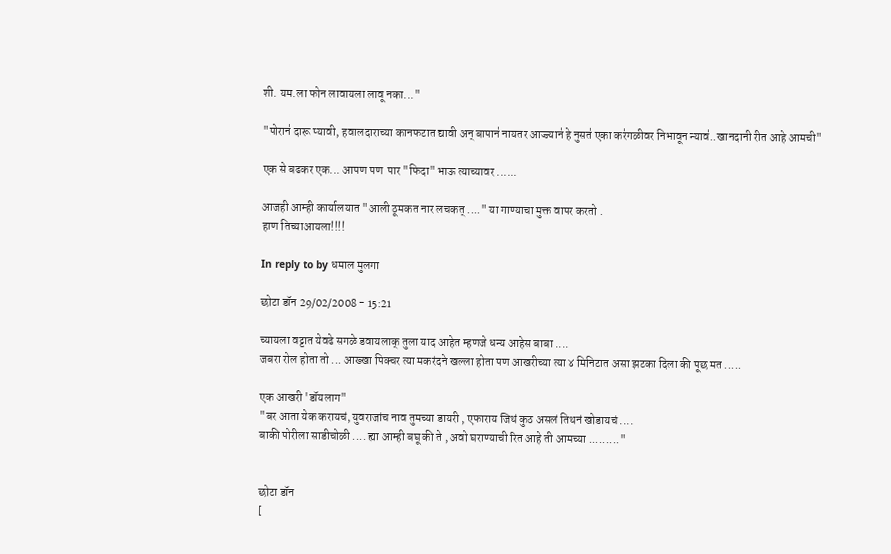शी. यम.ला फोन लावायला लावू नका..."

"पोरान॑ दारू प्यावी, हवालदाराच्या कानफटात द्यावी अन् बापान॑ नायतर आज्ज्यान॑ हे नुसत॑ एका कर॑गळीवर निभावून न्याव॑..खानदानी रीत आहे आमची"

एक से बढकर एक... आपण पण  पार "फिदा" भाऊ त्याच्यावर ......

आजही आम्ही कार्यालयात "आली ठूमकत नार लचकत् ...." या गाण्याचा मुक्त वापर करतो .
हाण तिच्याआयला!!!!

In reply to by धमाल मुलगा

छोटा डॉन 29/02/2008 - 15:21

च्यायला वट्टात येवढे सगळे डवायलाक् तुला याद आहेत म्हणजे धन्य आहेस बाबा ....
जबरा रोल होता तो ... आख्खा पिक्चर त्या मकरंदने खल्ला होता पण आखरीच्या त्या ४ मिनिटात असा झटका दिला की पूछ मत .....

एक आखरी 'डॉयलाग"
"बर आता येक करायचं, युवराजांच नाव तुमच्या डायरी , एफाराय जिथं कुठ असलं तिथनं खोडायचं ....
बाकी पोरीला साडीचोळी .... ह्या आम्ही बघू की ते , अवो घराण्याची रित आहे ती आमच्या ........."


छोटा डॉन
[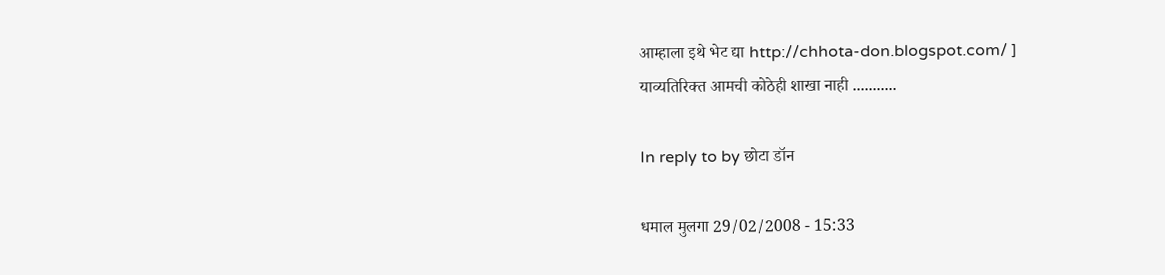आम्हाला इथे भेट द्या http://chhota-don.blogspot.com/ ]
याव्यतिरिक्त आमची कोठेही शाखा नाही ...........

In reply to by छोटा डॉन

धमाल मुलगा 29/02/2008 - 15:33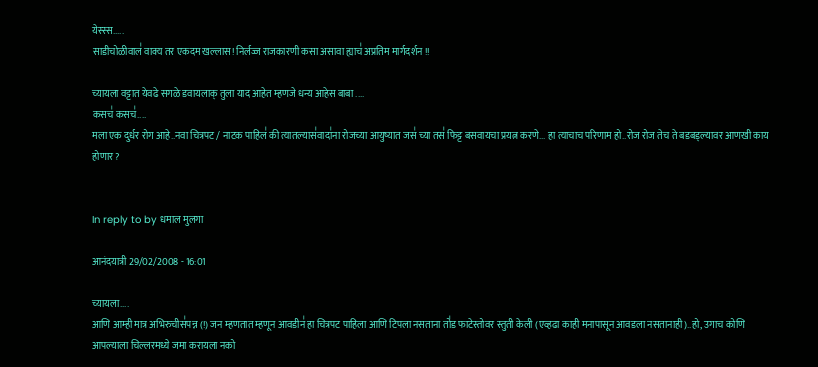येस्स्स.....
साडीचोळीवाल॑ वाक्य तर एकदम खल्लास! निर्लज्ज राजकारणी कसा असावा ह्याच॑ अप्रतिम मार्गदर्शन !!

च्यायला वट्टात येवढे सगळे डवायलाक् तुला याद आहेत म्हणजे धन्य आहेस बाबा ....
कसच॑ कसच॑....
मला एक दुर्धर रोग आहे..नवा चित्रपट / नाटक पाहिल॑ की त्यातल्यास॑वादा॑ना रोजच्या आयुष्यात जस॑ च्या तस॑ फिट्ट बसवायचा प्रयत्न करणे... हा त्याचाच परिणाम हो..रोज रोज तेच ते बडबड्ल्यावर आणखी काय होणार?


In reply to by धमाल मुलगा

आनंदयात्री 29/02/2008 - 16:01

च्यायला....
आणि आम्ही मात्र अभिरुचीस॑पन्न (!) जन म्हणतात म्हणून आवडीन॑ हा चित्रपट पाहिला आणि टिपला नसताना तो॑ड फाटेस्तोवर स्तुती केली (एव्हढा काही मनापासून आवडला नसतानाही)..हो, उगाच कोणि आपल्याला चिल्लरमध्ये जमा करायला नको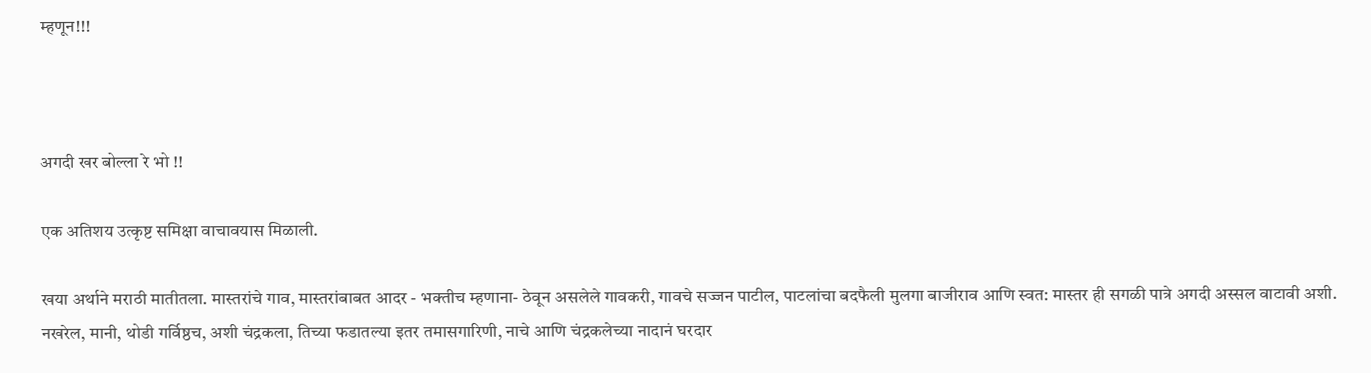म्हणून!!!



अगदी खर बोल्ला रे भो !!

एक अतिशय उत्कृष्ट समिक्षा वाचावयास मिळाली.

खया अर्थाने मराठी मातीतला. मास्तरांचे गाव, मास्तरांबाबत आदर - भक्तीच म्हणाना- ठेवून असलेले गावकरी, गावचे सज्जन पाटील, पाटलांचा बदफैली मुलगा बाजीराव आणि स्वत: मास्तर ही सगळी पात्रे अगदी अस्सल वाटावी अशी. नखरेल, मानी, थोडी गर्विष्ठच, अशी चंद्रकला, तिच्या फडातल्या इतर तमासगारिणी, नाचे आणि चंद्रकलेच्या नादानं घरदार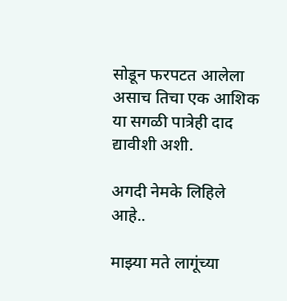सोडून फरपटत आलेला असाच तिचा एक आशिक या सगळी पात्रेही दाद द्यावीशी अशी.

अगदी नेमके लिहिले आहे..

माझ्या मते लागूंच्या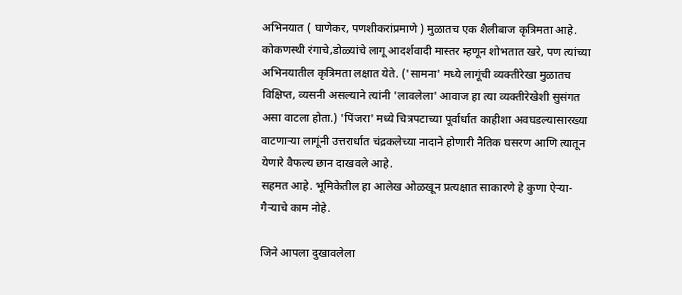अभिनयात ( घाणेकर, पणशीकरांप्रमाणे ) मुळातच एक शैलीबाज कृत्रिमता आहे. कोकणस्थी रंगाचे,डोळ्यांचे लागू आदर्शवादी मास्तर म्हणून शोभतात खरे, पण त्यांच्या अभिनयातील कृत्रिमता लक्षात येते. ('सामना' मध्ये लागूंची व्यक्तीरेखा मुळातच विक्षिप्त, व्यसनी असल्याने त्यांनी 'लावलेला' आवाज हा त्या व्यक्तीरेखेशी सुसंगत असा वाटला होता.) 'पिंजरा' मध्ये चित्रपटाच्या पूर्वार्धात काहीशा अवघडल्यासारख्या वाटणार्‍या लागूंनी उत्तरार्धात चंद्रकलेच्या नादाने होणारी नैतिक घसरण आणि त्यातून येणारे वैफल्य छान दाखवले आहे.
सहमत आहे. भूमिकेतील हा आलेख ओळखून प्रत्यक्षात साकारणे हे कुणा ऐर्‍या-गैर्‍याचे काम नोहे.

जिने आपला दुखावलेला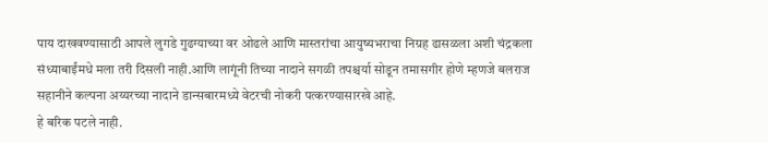पाय दाखवण्यासाठी आपले लुगडे गुढग्याच्या वर ओढले आणि मास्तरांचा आयुष्यभराचा निग्रह ढासळला अशी चंद्रकला संध्याबाईंमधे मला तरी दिसली नाही.आणि लागूंनी तिच्या नादाने सगळी तपश्चर्या सोडून तमासगीर होणे म्हणजे बलराज सहानीने कल्पना अय्यरच्या नादाने डान्सबारमध्ये वेटरची नोकरी पत्करण्यासारखे आहे.
हे बरिक पटले नाही.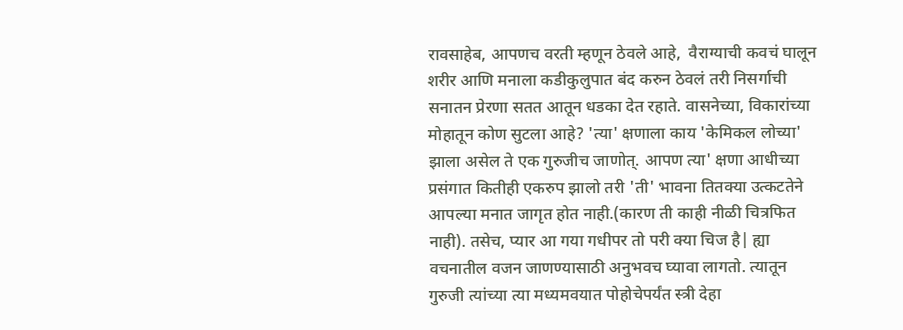रावसाहेब, आपणच वरती म्हणून ठेवले आहे,  वैराग्याची कवचं घालून शरीर आणि मनाला कडीकुलुपात बंद करुन ठेवलं तरी निसर्गाची सनातन प्रेरणा सतत आतून धडका देत रहाते. वासनेच्या, विकारांच्या मोहातून कोण सुटला आहे? 'त्या' क्षणाला काय 'केमिकल लोच्या' झाला असेल ते एक गुरुजीच जाणोत्. आपण त्या' क्षणा आधीच्या प्रसंगात कितीही एकरुप झालो तरी 'ती' भावना तितक्या उत्कटतेने आपल्या मनात जागृत होत नाही.(कारण ती काही नीळी चित्रफित नाही). तसेच, प्यार आ गया गधीपर तो परी क्या चिज है| ह्या वचनातील वजन जाणण्यासाठी अनुभवच घ्यावा लागतो. त्यातून गुरुजी त्यांच्या त्या मध्यमवयात पोहोचेपर्यंत स्त्री देहा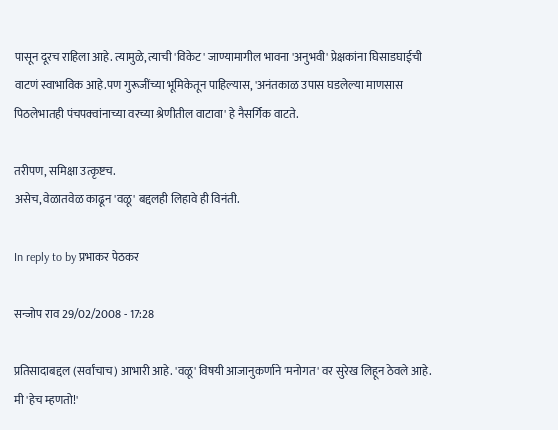पासून दूरच राहिला आहे. त्यामुळे, त्याची 'विकेट' जाण्यामागील भावना 'अनुभवी' प्रेक्षकांना घिसाडघाईची वाटणं स्वाभाविक आहे.पण गुरूजींच्या भूमिकेतून पाहिल्यास, 'अनंतकाळ उपास घडलेल्या माणसास  पिठलेभातही पंचपक्वांनाच्या वरच्या श्रेणीतील वाटावा' हे नैसर्गिक वाटते.

तरीपण, समिक्षा उत्कृष्टच.
असेच, वेळातवेळ काढून 'वळू' बद्दलही लिहावे ही विनंती.

In reply to by प्रभाकर पेठकर

सन्जोप राव 29/02/2008 - 17:28

प्रतिसादाबद्दल (सर्वांचाच) आभारी आहे. 'वळू' विषयी आजानुकर्णाने 'मनोगत' वर सुरेख लिहून ठेवले आहे. मी 'हेच म्हणतो!'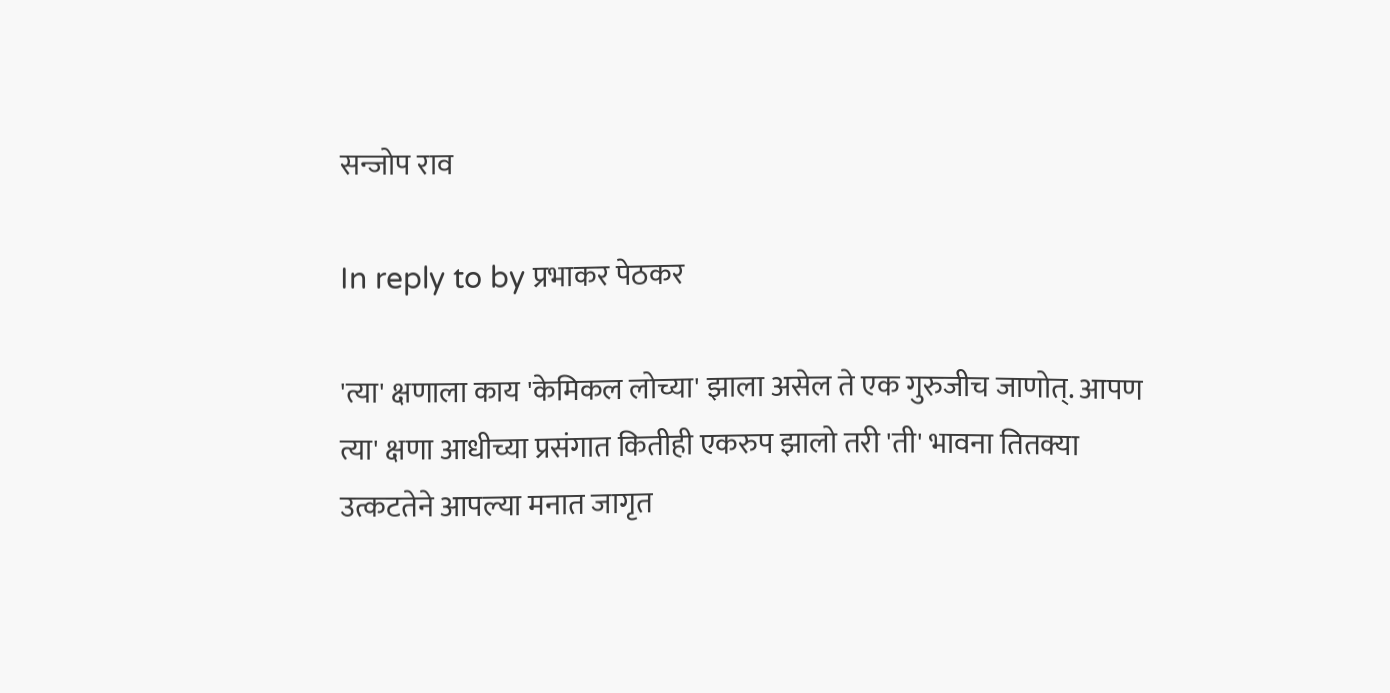सन्जोप राव

In reply to by प्रभाकर पेठकर

'त्या' क्षणाला काय 'केमिकल लोच्या' झाला असेल ते एक गुरुजीच जाणोत्. आपण त्या' क्षणा आधीच्या प्रसंगात कितीही एकरुप झालो तरी 'ती' भावना तितक्या उत्कटतेने आपल्या मनात जागृत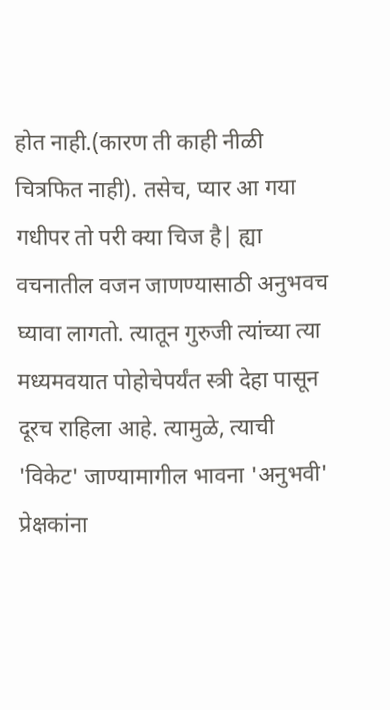होत नाही.(कारण ती काही नीळी चित्रफित नाही). तसेच, प्यार आ गया गधीपर तो परी क्या चिज है| ह्या वचनातील वजन जाणण्यासाठी अनुभवच घ्यावा लागतो. त्यातून गुरुजी त्यांच्या त्या मध्यमवयात पोहोचेपर्यंत स्त्री देहा पासून दूरच राहिला आहे. त्यामुळे, त्याची 'विकेट' जाण्यामागील भावना 'अनुभवी' प्रेक्षकांना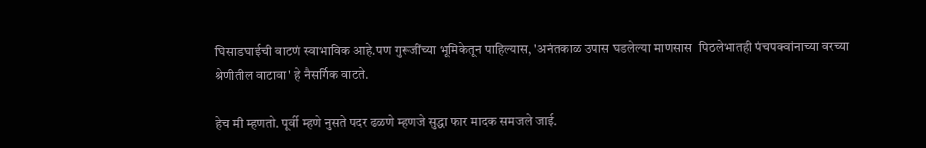घिसाडघाईची वाटणं स्वाभाविक आहे.पण गुरूजींच्या भूमिकेतून पाहिल्यास, 'अनंतकाळ उपास घडलेल्या माणसास  पिठलेभातही पंचपक्वांनाच्या वरच्या श्रेणीतील वाटावा' हे नैसर्गिक वाटते.

हेच मी म्हणतो. पूर्वी म्हणे नुसते पदर ढळणे म्हणजे सुद्धा फार मादक समजले जाई.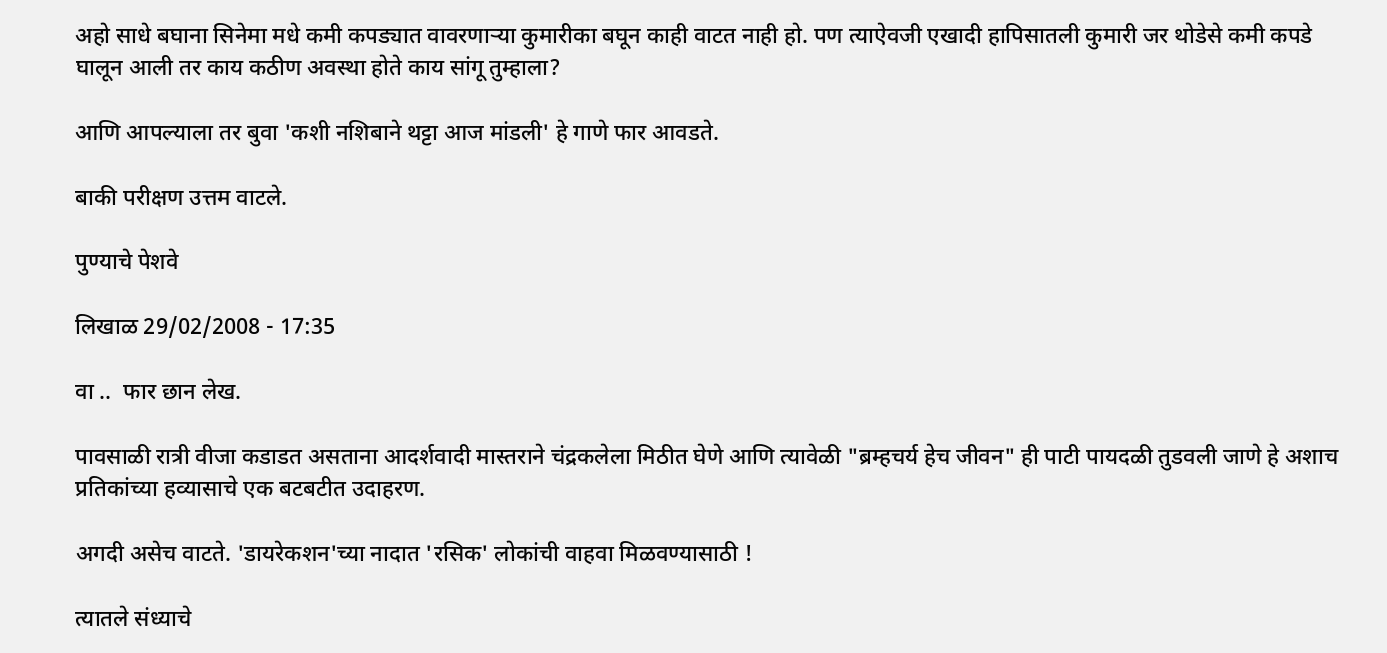अहो साधे बघाना सिनेमा मधे कमी कपड्यात वावरणार्‍या कुमारीका बघून काही वाटत नाही हो. पण त्याऐवजी एखादी हापिसातली कुमारी जर थोडेसे कमी कपडे घालून आली तर काय कठीण अवस्था होते काय सांगू तुम्हाला?

आणि आपल्याला तर बुवा 'कशी नशिबाने थट्टा आज मांडली' हे गाणे फार आवडते.

बाकी परीक्षण उत्तम वाटले.

पुण्याचे पेशवे

लिखाळ 29/02/2008 - 17:35

वा ..  फार छान लेख.

पावसाळी रात्री वीजा कडाडत असताना आदर्शवादी मास्तराने चंद्रकलेला मिठीत घेणे आणि त्यावेळी "ब्रम्हचर्य हेच जीवन" ही पाटी पायदळी तुडवली जाणे हे अशाच प्रतिकांच्या हव्यासाचे एक बटबटीत उदाहरण.

अगदी असेच वाटते. 'डायरेकशन'च्या नादात 'रसिक' लोकांची वाहवा मिळवण्यासाठी !

त्यातले संध्याचे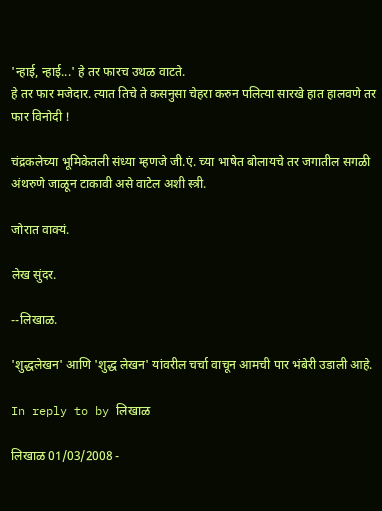'न्हाई, न्हाई...' हे तर फारच उथळ वाटते.
हे तर फार मजेदार. त्यात तिचे ते कसनुसा चेहरा करुन पलित्या सारखे हात हालवणे तर फार विनोदी !

चंद्रकलेच्या भूमिकेतली संध्या म्हणजे जी.एं. च्या भाषेत बोलायचे तर जगातील सगळी अंथरुणे जाळून टाकावी असे वाटेल अशी स्त्री.

जोरात वाक्यं.

लेख सुंदर.

--लिखाळ.

'शुद्धलेखन' आणि 'शुद्ध लेखन' यांवरील चर्चा वाचून आमची पार भंबेरी उडाली आहे.

In reply to by लिखाळ

लिखाळ 01/03/2008 -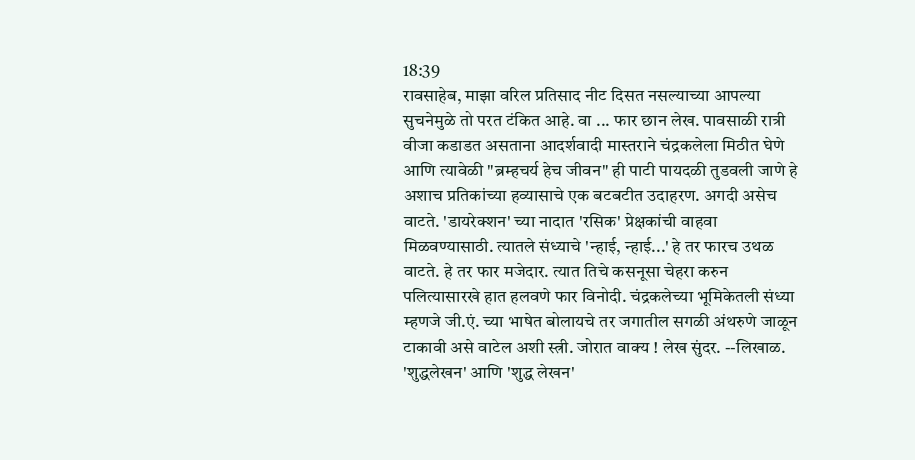18:39
रावसाहेब, माझा वरिल प्रतिसाद नीट दिसत नसल्याच्या आपल्या सुचनेमुळे तो परत टंकित आहे. वा ... फार छान लेख. पावसाळी रात्री वीजा कडाडत असताना आदर्शवादी मास्तराने चंद्रकलेला मिठीत घेणे आणि त्यावेळी "ब्रम्हचर्य हेच जीवन" ही पाटी पायदळी तुडवली जाणे हे अशाच प्रतिकांच्या हव्यासाचे एक बटबटीत उदाहरण. अगदी असेच वाटते. 'डायरेक्शन' च्या नादात 'रसिक' प्रेक्षकांची वाहवा मिळवण्यासाठी. त्यातले संध्याचे 'न्हाई, न्हाई...' हे तर फारच उथळ वाटते. हे तर फार मजेदार. त्यात तिचे कसनूसा चेहरा करुन पलित्यासारखे हात हलवणे फार विनोदी. चंद्रकलेच्या भूमिकेतली संध्या म्हणजे जी.एं. च्या भाषेत बोलायचे तर जगातील सगळी अंथरुणे जाळून टाकावी असे वाटेल अशी स्त्री. जोरात वाक्य ! लेख सुंदर. --लिखाळ. 'शुद्धलेखन' आणि 'शुद्ध लेखन'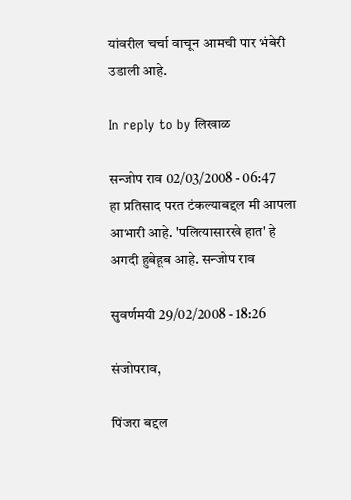यांवरील चर्चा वाचून आमची पार भंबेरी उडाली आहे.

In reply to by लिखाळ

सन्जोप राव 02/03/2008 - 06:47
हा प्रतिसाद परत टंकल्याबद्दल मी आपला आभारी आहे. 'पलित्यासारखे हात' हे अगदी हुबेहूब आहे. सन्जोप राव

सुवर्णमयी 29/02/2008 - 18:26

संजोपराव,

पिंजरा बद्दल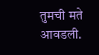तुमची मते आवडली.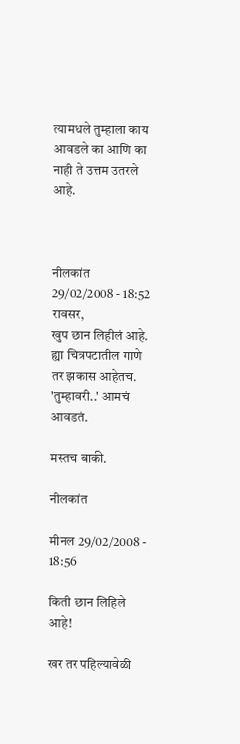त्यामधले तुम्हाला काय आवडले का आणि का नाही ते उत्तम उतरले आहे.



नीलकांत 29/02/2008 - 18:52
रावसर,
खुप छान लिहीलं आहे. ह्या चित्रपटातील गाणे तर झकास आहेतच.
'तुम्हावरी..' आमचं आवडतं.

मस्तच बाकी.

नीलकांत

मीनल 29/02/2008 - 18:56

किती छान लिहिले आहे!

खर तर पहिल्यावेळी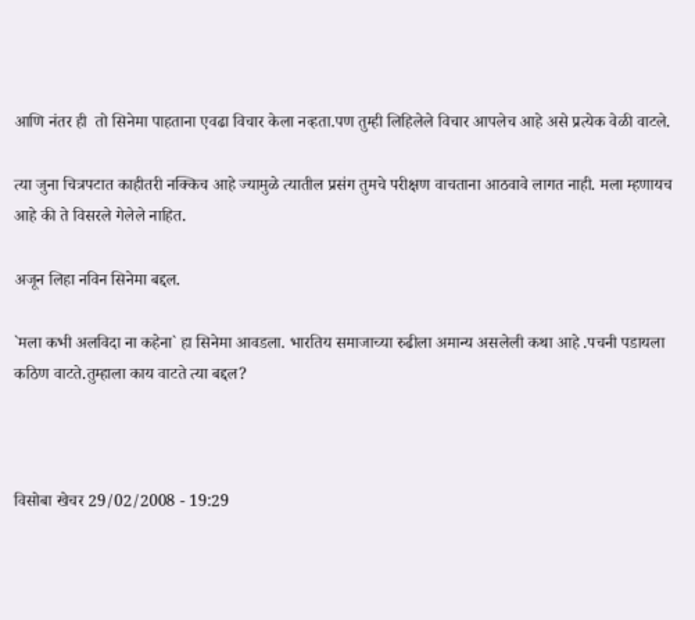आणि नंतर ही  तो सिनेमा पाहताना एवढा विचार केला नव्हता.पण तुम्ही लिहिलेले विचार आपलेच आहे असे प्रत्येक वेळी वाटले.

त्या जुना चित्रपटात काहीतरी नक्किच आहे ज्यामुळे त्यातील प्रसंग तुमचे परीक्षण वाचताना आठवावे लागत नाही. मला म्हणायच आहे की ते विसरले गेलेले नाहित.

अजून लिहा नविन सिनेमा बद्दल.

`मला कभी अलविदा ना कहेना` हा सिनेमा आवडला. भारतिय समाजाच्या रुढीला अमान्य असलेली कथा आहे .पचनी पडायला कठिण वाटते.तुम्हाला काय वाटते त्या बद्दल?



विसोबा खेचर 29/02/2008 - 19:29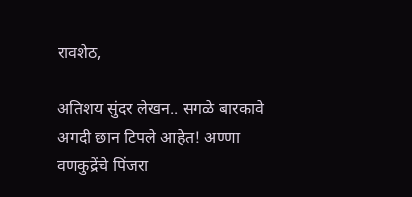रावशेठ,

अतिशय सुंदर लेखन.. सगळे बारकावे अगदी छान टिपले आहेत! अण्णा वणकुद्रेंचे पिंजरा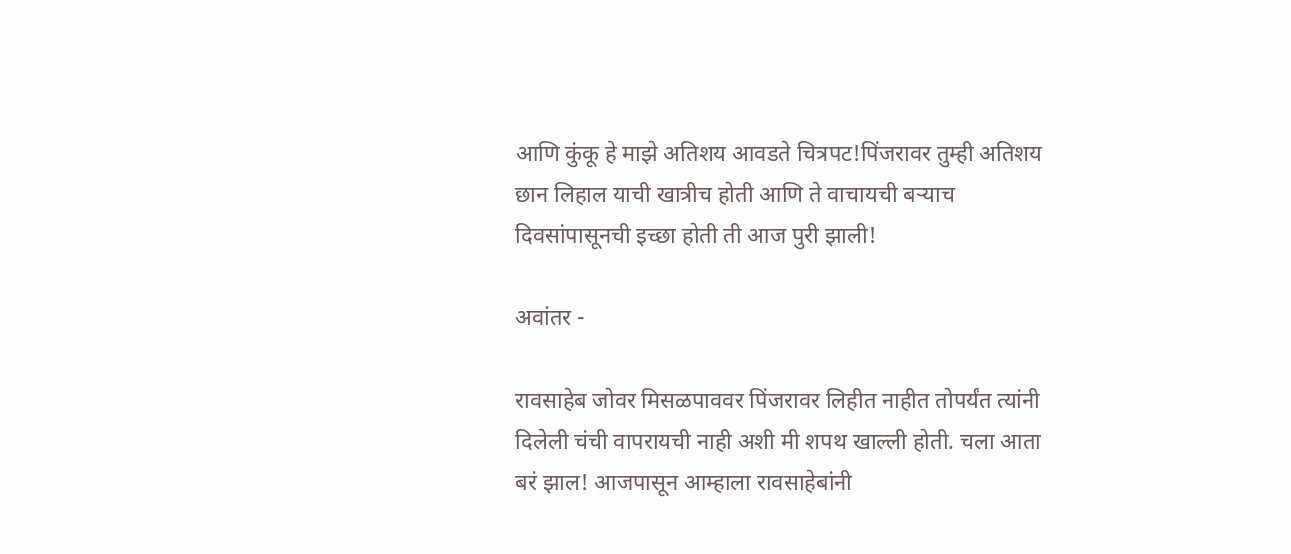आणि कुंकू हे माझे अतिशय आवडते चित्रपट!पिंजरावर तुम्ही अतिशय छान लिहाल याची खात्रीच होती आणि ते वाचायची बर्‍याच दिवसांपासूनची इच्छा होती ती आज पुरी झाली!

अवांतर -

रावसाहेब जोवर मिसळपाववर पिंजरावर लिहीत नाहीत तोपर्यंत त्यांनी दिलेली चंची वापरायची नाही अशी मी शपथ खाल्ली होती. चला आता बरं झाल! आजपासून आम्हाला रावसाहेबांनी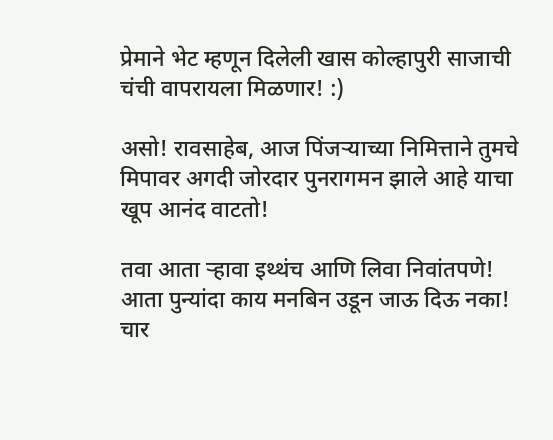प्रेमाने भेट म्हणून दिलेली खास कोल्हापुरी साजाची चंची वापरायला मिळणार! :)

असो! रावसाहेब, आज पिंजर्‍याच्या निमित्ताने तुमचे मिपावर अगदी जोरदार पुनरागमन झाले आहे याचा खूप आनंद वाटतो!

तवा आता र्‍हावा इथ्थंच आणि लिवा निवांतपणे! आता पुन्यांदा काय मनबिन उडून जाऊ दिऊ नका! चार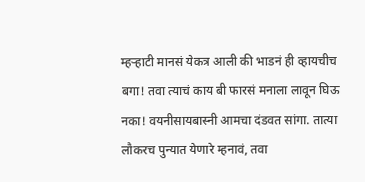म्हर्‍हाटी मानसं येकत्र आली की भाडनं ही व्हायचीच बगा! तवा त्याचं काय बी फारसं मनाला लावून घिऊ नका! वयनीसायबास्नी आमचा दंडवत सांगा. तात्या लौकरच पुन्यात येणारे म्हनावं, तवा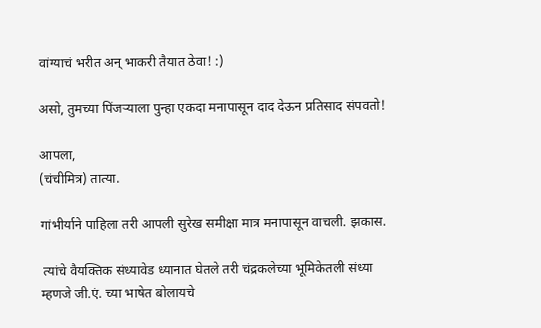वांग्याचं भरीत अन् भाकरी तैयात ठेवा! :)

असो, तुमच्या पिंजर्‍याला पुन्हा एकदा मनापासून दाद देऊन प्रतिसाद संपवतो!

आपला,
(चंचीमित्र) तात्या.

गांभीर्याने पाहिला तरी आपली सुरेख समीक्षा मात्र मनापासून वाचली. झकास.

 त्यांचे वैयक्तिक संध्यावेड ध्यानात घेतले तरी चंद्रकलेच्या भूमिकेतली संध्या म्हणजे जी.एं. च्या भाषेत बोलायचे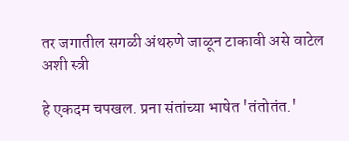तर जगातील सगळी अंथरुणे जाळून टाकावी असे वाटेल अशी स्त्री

हे एकदम चपखल. प्रना संतांच्या भाषेत 'तंतोतंत.'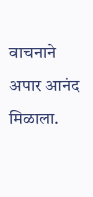वाचनाने अपार आनंद मिळाला.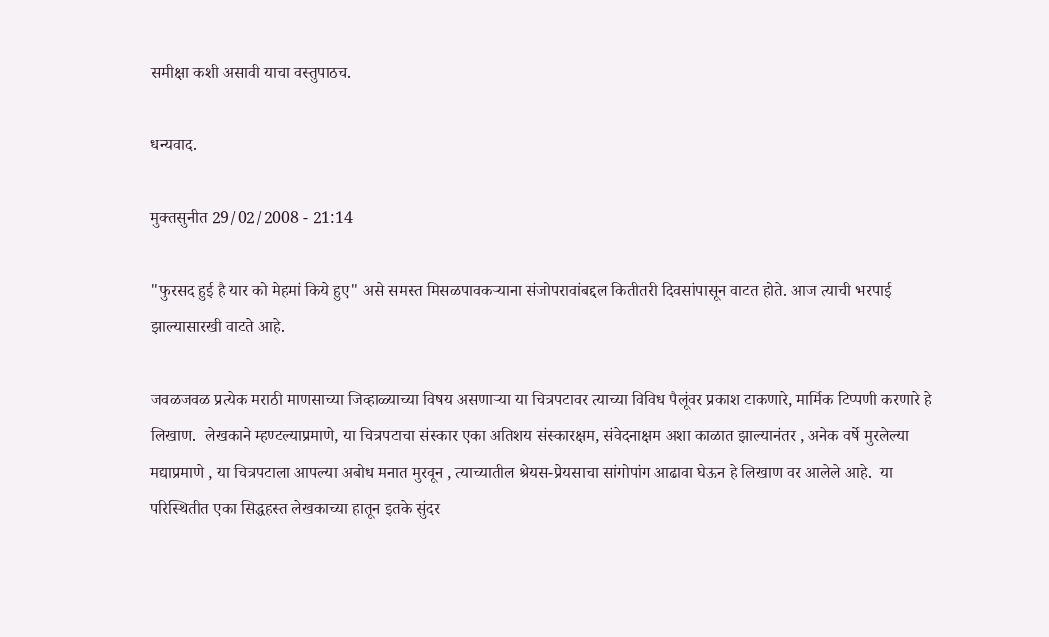समीक्षा कशी असावी याचा वस्तुपाठच.

धन्यवाद.

मुक्तसुनीत 29/02/2008 - 21:14

"फुरसद हुई है यार को मेहमां किये हुए" असे समस्त मिसळपावकर्‍याना संजोपरावांबद्दल कितीतरी दिवसांपासून वाटत होते. आज त्याची भरपाई झाल्यासारखी वाटते आहे.

जवळजवळ प्रत्येक मराठी माणसाच्या जिव्हाळ्याच्या विषय असणार्‍या या चित्रपटावर त्याच्या विविध पैलूंवर प्रकाश टाकणारे, मार्मिक टिप्पणी करणारे हे लिखाण.  लेखकाने म्हण्टल्याप्रमाणे, या चित्रपटाचा संस्कार एका अतिशय संस्कारक्षम, संवेदनाक्षम अशा काळात झाल्यानंतर , अनेक वर्षे मुरलेल्या मद्याप्रमाणे , या चित्रपटाला आपल्या अबोध मनात मुरवून , त्याच्यातील श्रेयस-प्रेयसाचा सांगोपांग आढावा घेऊन हे लिखाण वर आलेले आहे.  या परिस्थितीत एका सिद्धहस्त लेखकाच्या हातून इतके सुंदर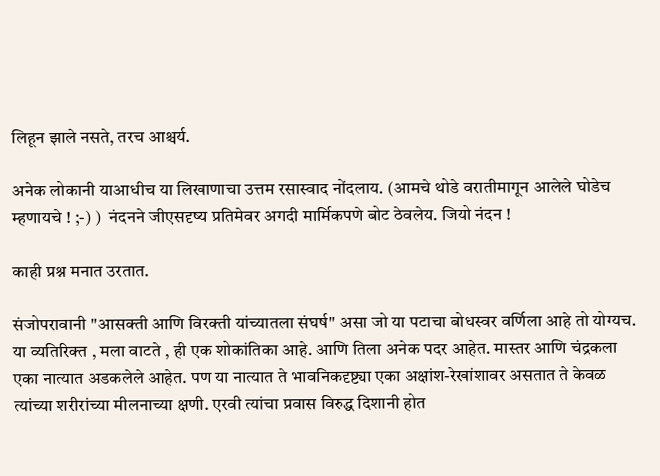लिहून झाले नसते, तरच आश्चर्य.

अनेक लोकानी याआधीच या लिखाणाचा उत्तम रसास्वाद नोंदलाय. (आमचे थोडे वरातीमागून आलेले घोडेच म्हणायचे ! ;-) )  नंदनने जीएसदृष्य प्रतिमेवर अगदी मार्मिकपणे बोट ठेवलेय. जियो नंदन !

काही प्रश्न मनात उरतात.

संजोपरावानी "आसक्ती आणि विरक्ती यांच्यातला संघर्ष" असा जो या पटाचा बोधस्वर वर्णिला आहे तो योग्यच. या व्यतिरिक्त , मला वाटते , ही एक शोकांतिका आहे. आणि तिला अनेक पदर आहेत. मास्तर आणि चंद्रकला एका नात्यात अडकलेले आहेत. पण या नात्यात ते भावनिकदृष्ट्या एका अक्षांश-रेखांशावर असतात ते केवळ त्यांच्या शरीरांच्या मीलनाच्या क्षणी. एरवी त्यांचा प्रवास विरुद्ध दिशानी होत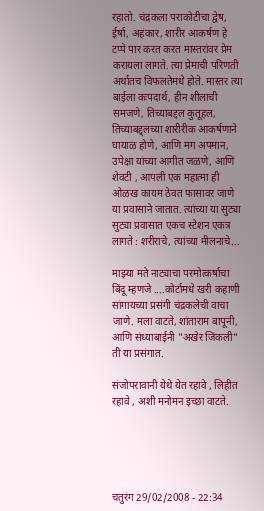रहातो. चंद्रकला पराकोटीचा द्वेष, ईर्षा, अहंकार, शारीर आकर्षण हे टप्पे पार करत करत मास्तरांवर प्रेम करायला लागते. त्या प्रेमाची परिणती अर्थातच विफलतेमधे होते. मास्तर त्या बाईला कःपदार्थ, हीन शीलाची समजणे, तिच्याबद्दल कुतूहल, तिच्याबद्द्लच्या शारीरीक आकर्षणाने  घायाळ होणे, आणि मग अपमान, उपेक्षा यांच्या आगीत जळणे, आणि शेवटी , आपली एक महात्मा ही ओळख कायम ठेवत फासावर जाणे या प्रवासाने जातात. त्यांच्या या सुट्या सुट्या प्रवासात एकच स्टेशन एकत्र लागते : शरीराचे, त्यांच्या मीलनाचे...

माझ्या मते नाट्याचा परमोत्कर्षाचा बिंदू म्हणजे ....कोर्टामधे खरी कहाणी सांगायच्या प्रसंगी चंद्रकलेची वाचा जाणे. मला वाटते, शांताराम बापूनी, आणि संध्याबाईनी "अखेर जिंकली" ती या प्रसंगात.

संजोपरावानी येथे येत रहावे , लिहीत रहावे , अशी मनोमन इच्छा वाटते.





चतुरंग 29/02/2008 - 22:34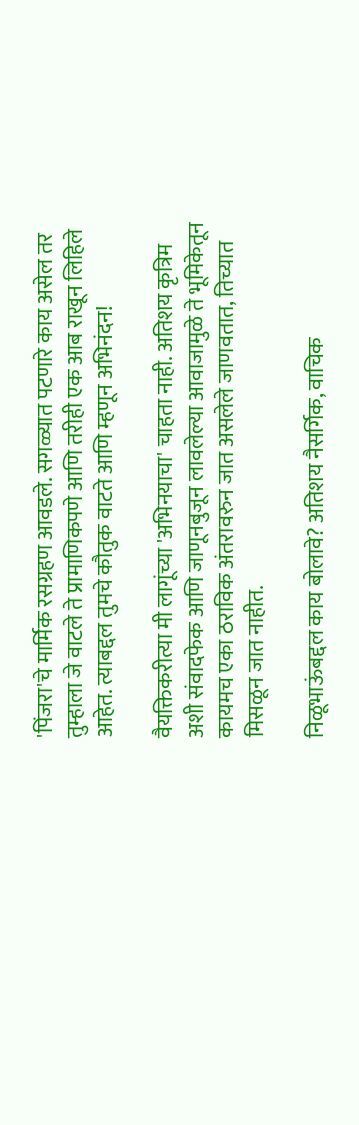'पिंजरा'चे मार्मिक रसग्रहण आवडले. सगळ्यात पटणारे काय असेल तर तुम्हाला जे वाटले ते प्रामाणिकपणे आणि तरीही एक आब राखून लिहिले आहेत. त्याबद्दल तुमचे कौतुक वाटते आणि म्हणून अभिनंदन!

वैयक्तिकरीत्या मी लागूंच्या 'अभिनयाचा' चाहता नाही. अतिशय कृत्रिम अशी संवादफेक आणि जाणूनबुजून लावलेल्या आवाजामुळे ते भूमिकेतून कायमच एका ठराविक अंतरावरुन जात असलेले जाणवतात, तिच्यात मिसळून जात नाहीत.

निळूभाऊंबद्दल काय बोलावे? अतिशय नैसर्गिक, वाचिक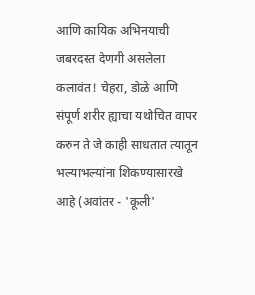आणि कायिक अभिनयाची जबरदस्त देणगी असलेला कलावंत! चेहरा, डोळे आणि संपूर्ण शरीर ह्याचा यथोचित वापर करुन ते जे काही साधतात त्यातून भल्याभल्यांना शिकण्यासारखे आहे (अवांतर - 'कूली'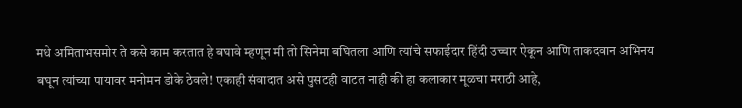मधे अमिताभसमोर ते कसे काम करतात हे बघावे म्हणून मी तो सिनेमा बघितला आणि त्यांचे सफाईदार हिंदी उच्चार ऐकून आणि ताकदवान अभिनय बघून त्यांच्या पायावर मनोमन डोके ठेवले! एकाही संवादात असे पुसटही वाटत नाही की हा कलाकार मूळचा मराठी आहे,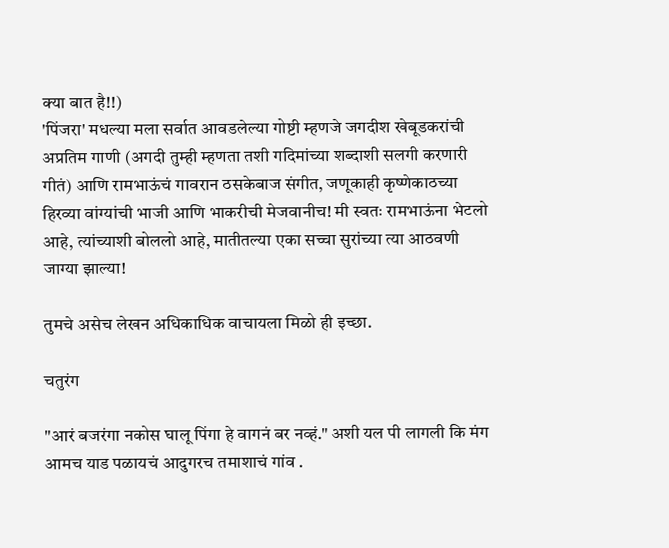क्या बात है!!)
'पिंजरा' मधल्या मला सर्वात आवडलेल्या गोष्टी म्हणजे जगदीश खेबूडकरांची अप्रतिम गाणी (अगदी तुम्ही म्हणता तशी गदिमांच्या शब्दाशी सलगी करणारी गीतं) आणि रामभाऊंचं गावरान ठसकेबाज संगीत, जणूकाही कृष्णेकाठच्या हिरव्या वांग्यांची भाजी आणि भाकरीची मेजवानीच! मी स्वतः रामभाऊंना भेटलो आहे, त्यांच्याशी बोललो आहे, मातीतल्या एका सच्चा सुरांच्या त्या आठवणी जाग्या झाल्या!

तुमचे असेच लेखन अधिकाधिक वाचायला मिळो ही इच्छा.

चतुरंग

"आरं बजरंगा नकोस घालू पिंगा हे वागनं बर नव्हं." अशी यल पी लागली कि मंग आमच याड पळायचं आदुगरच तमाशाचं गांव .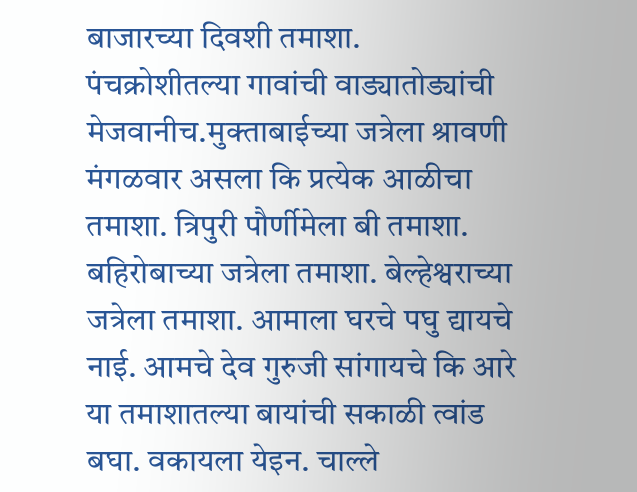बाजारच्या दिवशी तमाशा. पंचक्रोशीतल्या गावांची वाड्यातोड्यांची मेजवानीच.मुक्ताबाईच्या जत्रेला श्रावणी मंगळवार असला कि प्रत्येक आळीचा तमाशा. त्रिपुरी पौर्णीमेला बी तमाशा. बहिरोबाच्या जत्रेला तमाशा. बेल्हेश्वराच्या जत्रेला तमाशा. आमाला घरचे पघु द्यायचे नाई. आमचे देव गुरुजी सांगायचे कि आरे या तमाशातल्या बायांची सकाळी त्वांड बघा. वकायला येइन. चाल्ले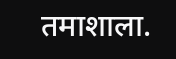तमाशाला.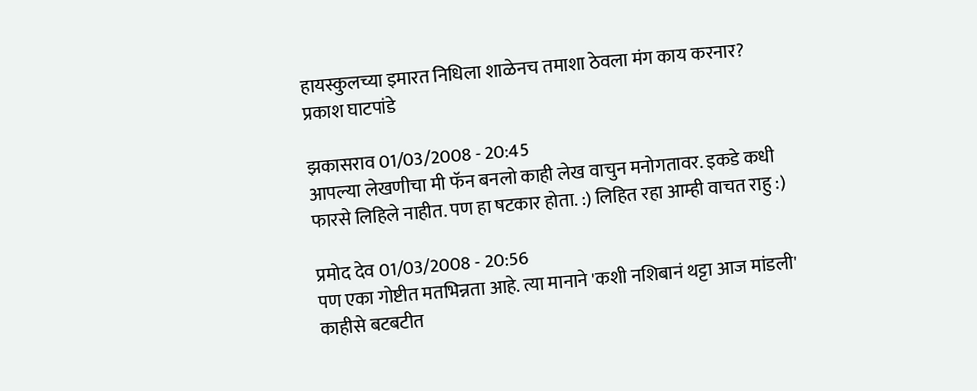हायस्कुलच्या इमारत निधिला शाळेनच तमाशा ठेवला मंग काय करनार? प्रकाश घाटपांडे

झकासराव 01/03/2008 - 20:45
आपल्या लेखणीचा मी फॅन बनलो काही लेख वाचुन मनोगतावर. इकडे कधी फारसे लिहिले नाहीत. पण हा षटकार होता. :) लिहित रहा आम्ही वाचत राहु :)

प्रमोद देव 01/03/2008 - 20:56
पण एका गोष्टीत मतभिन्नता आहे. त्या मानाने 'कशी नशिबानं थट्टा आज मांडली' काहीसे बटबटीत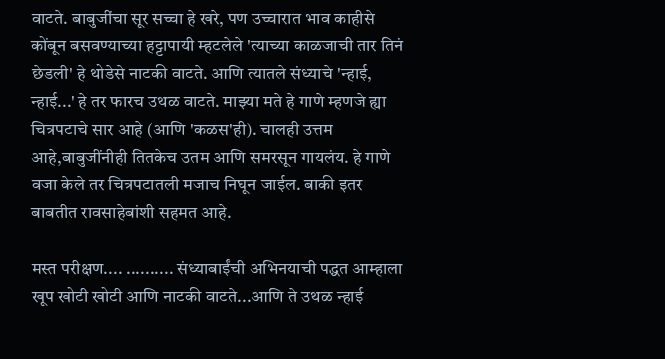वाटते. बाबुजींचा सूर सच्चा हे खरे, पण उच्चारात भाव काहीसे कोंबून बसवण्याच्या हट्टापायी म्हटलेले 'त्याच्या काळजाची तार तिनं छेडली' हे थोडेसे नाटकी वाटते. आणि त्यातले संध्याचे 'न्हाई, न्हाई...' हे तर फारच उथळ वाटते. माझ्या मते हे गाणे म्हणजे ह्या चित्रपटाचे सार आहे (आणि 'कळस'ही). चालही उत्तम आहे,बाबुजींनीही तितकेच उतम आणि समरसून गायलंय. हे गाणे वजा केले तर चित्रपटातली मजाच निघून जाईल. बाकी इतर बाबतीत रावसाहेबांशी सहमत आहे.

मस्त परीक्षण.... .......... संध्याबाईंची अभिनयाची पद्धत आम्हाला खूप खोटी खोटी आणि नाटकी वाटते...आणि ते उथळ न्हाई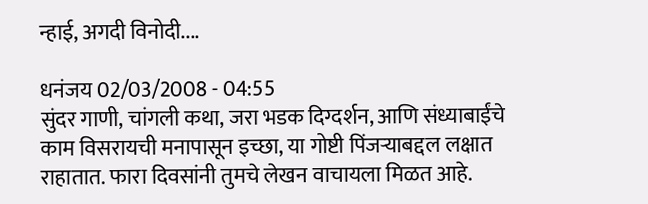न्हाई, अगदी विनोदी....

धनंजय 02/03/2008 - 04:55
सुंदर गाणी, चांगली कथा, जरा भडक दिग्दर्शन, आणि संध्याबाईंचे काम विसरायची मनापासून इच्छा, या गोष्टी पिंजर्‍याबद्दल लक्षात राहातात. फारा दिवसांनी तुमचे लेखन वाचायला मिळत आहे.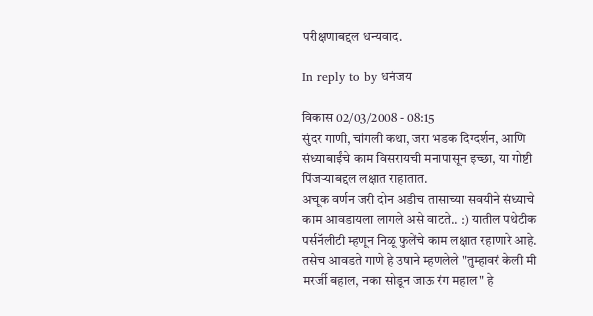परीक्षणाबद्दल धन्यवाद.

In reply to by धनंजय

विकास 02/03/2008 - 08:15
सुंदर गाणी, चांगली कथा, जरा भडक दिग्दर्शन, आणि संध्याबाईंचे काम विसरायची मनापासून इच्छा, या गोष्टी पिंजर्‍याबद्दल लक्षात राहातात.
अचूक वर्णन जरी दोन अडीच तासाच्या सवयीने संध्याचे काम आवडायला लागले असे वाटते.. :) यातील पथेटीक पर्सनॅलीटी म्हणून निळू फुलेंचे काम लक्षात रहाणारे आहे. तसेच आवडते गाणे हे उषाने म्हणलेले "तुम्हावरं केली मी मरर्जी बहाल, नका सोडून जाऊ रंग महाल" हे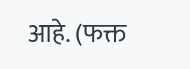आहे. (फक्त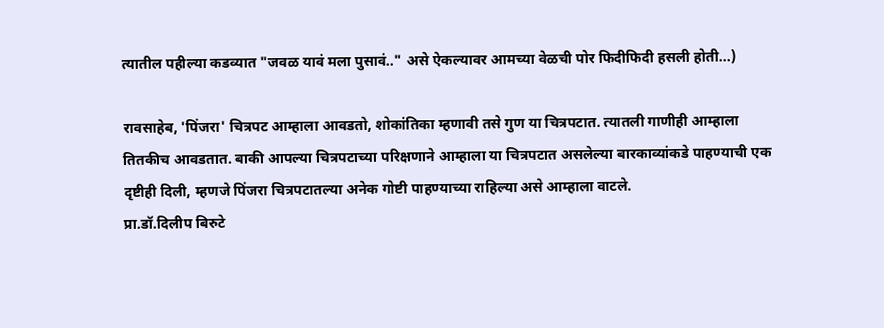त्यातील पहील्या कडव्यात "जवळ यावं मला पुसावं.." असे ऐकल्यावर आमच्या वेळची पोर फिदीफिदी हसली होती...)

रावसाहेब, 'पिंजरा' चित्रपट आम्हाला आवडतो, शोकांतिका म्हणावी तसे गुण या चित्रपटात. त्यातली गाणीही आम्हाला तितकीच आवडतात. बाकी आपल्या चित्रपटाच्या परिक्षणाने आम्हाला या चित्रपटात असलेल्या बारकाव्यांकडे पाहण्याची एक दृष्टीही दिली, म्हणजे पिंजरा चित्रपटातल्या अनेक गोष्टी पाहण्याच्या राहिल्या असे आम्हाला वाटले.
प्रा.डॉ.दिलीप बिरुटे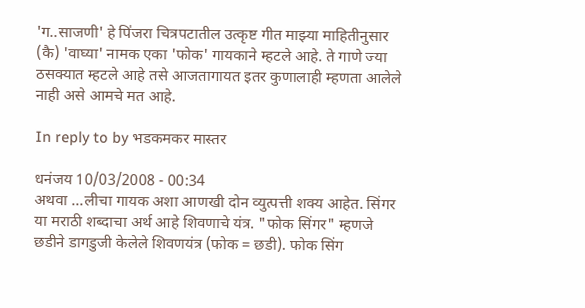'ग..साजणी' हे पि॑जरा चित्रपटातील उत्कृष्ट गीत माझ्या माहितीनुसार (कै) 'वाघ्या' नामक एका 'फोक' गायकाने म्हटले आहे. ते गाणे ज्या ठसक्यात म्हटले आहे तसे आजतागायत इतर कुणालाही म्हणता आलेले नाही असे आमचे मत आहे.

In reply to by भडकमकर मास्तर

धनंजय 10/03/2008 - 00:34
अथवा ...लीचा गायक अशा आणखी दोन व्युत्पत्ती शक्य आहेत. सिंगर या मराठी शब्दाचा अर्थ आहे शिवणाचे यंत्र. "फोक सिंगर" म्हणजे छडीने डागडुजी केलेले शिवणयंत्र (फोक = छडी). फोक सिंग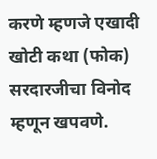करणे म्हणजे एखादी खोटी कथा (फोक) सरदारजीचा विनोद म्हणून खपवणे.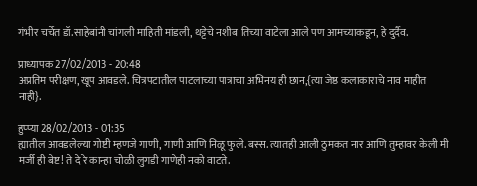गंभीर चर्चेत डॉ.साहेबांनी चांगली माहिती मांडली, थट्टेचे नशीब तिच्या वाटेला आले पण आमच्याकडून, हे दुर्दैव.

प्राध्यापक 27/02/2013 - 20:48
अप्रतिम परीक्षण, खूप आवडले. चित्रपटातील पाटलाच्या पात्राचा अभिनय ही छान,{त्या जेष्ठ कलाकाराचे नाव माहीत नाही}.

हुप्प्या 28/02/2013 - 01:35
ह्यातील आवडलेल्या गोष्टी म्हणजे गाणी, गाणी आणि निळू फुले. बस्स. त्यातही आली ठुमकत नार आणि तुम्हावर केली मी मर्जी ही बेष्ट! ते दे रे कान्हा चोळी लुगडी गाणेही नको वाटते.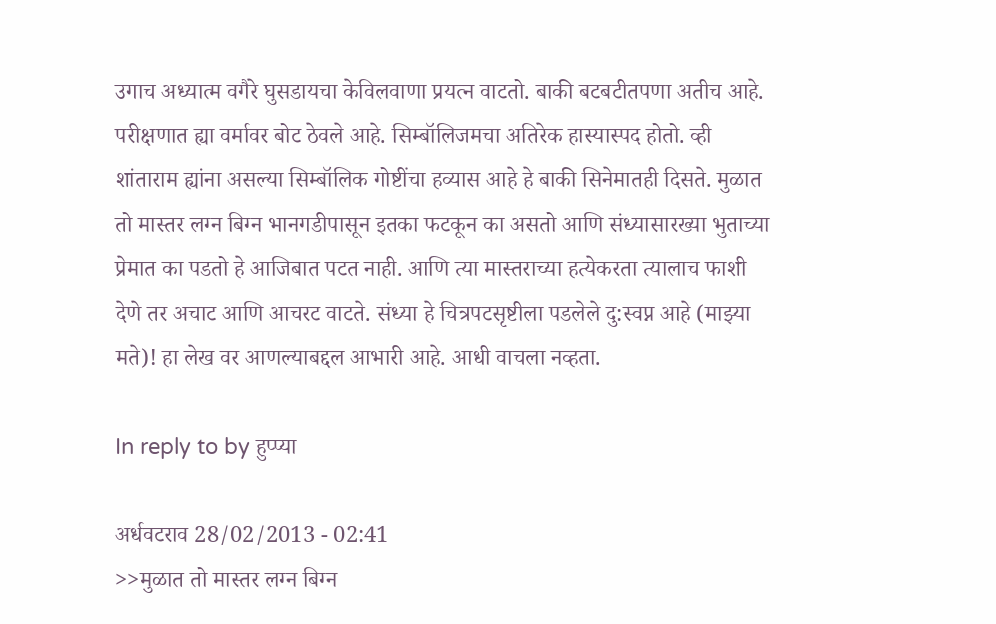उगाच अध्यात्म वगैरे घुसडायचा केविलवाणा प्रयत्न वाटतो. बाकी बटबटीतपणा अतीच आहे. परीक्षणात ह्या वर्मावर बोट ठेवले आहे. सिम्बॉलिजमचा अतिरेक हास्यास्पद होतो. व्ही शांताराम ह्यांना असल्या सिम्बॉलिक गोष्टींचा हव्यास आहे हे बाकी सिनेमातही दिसते. मुळात तो मास्तर लग्न बिग्न भानगडीपासून इतका फटकून का असतो आणि संध्यासारख्या भुताच्या प्रेमात का पडतो हे आजिबात पटत नाही. आणि त्या मास्तराच्या हत्येकरता त्यालाच फाशी देणे तर अचाट आणि आचरट वाटते. संध्या हे चित्रपटसृष्टीला पडलेले दु:स्वप्न आहे (माझ्या मते)! हा लेख वर आणल्याबद्दल आभारी आहे. आधी वाचला नव्हता.

In reply to by हुप्प्या

अर्धवटराव 28/02/2013 - 02:41
>>मुळात तो मास्तर लग्न बिग्न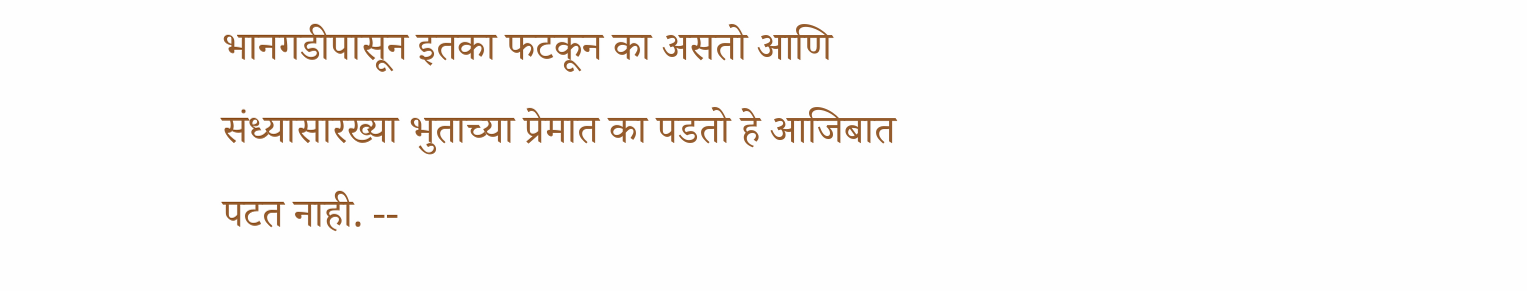भानगडीपासून इतका फटकून का असतो आणि संध्यासारख्या भुताच्या प्रेमात का पडतो हे आजिबात पटत नाही. --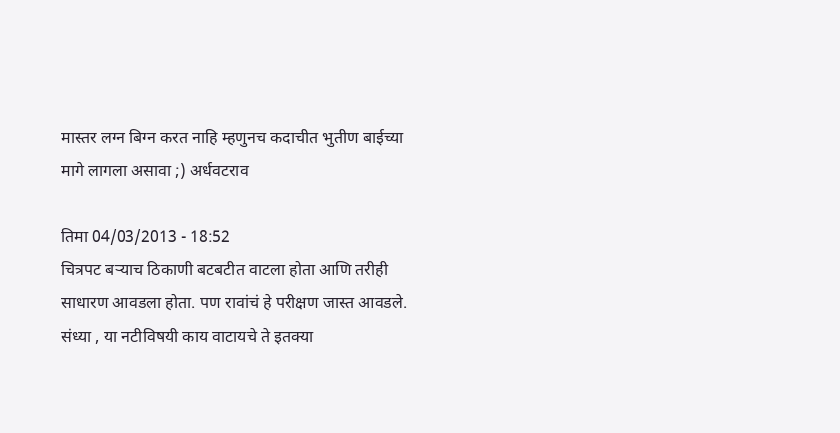मास्तर लग्न बिग्न करत नाहि म्हणुनच कदाचीत भुतीण बाईच्या मागे लागला असावा ;) अर्धवटराव

तिमा 04/03/2013 - 18:52
चित्रपट बर्‍याच ठिकाणी बटबटीत वाटला होता आणि तरीही साधारण आवडला होता. पण रावांचं हे परीक्षण जास्त आवडले. संध्या , या नटीविषयी काय वाटायचे ते इतक्या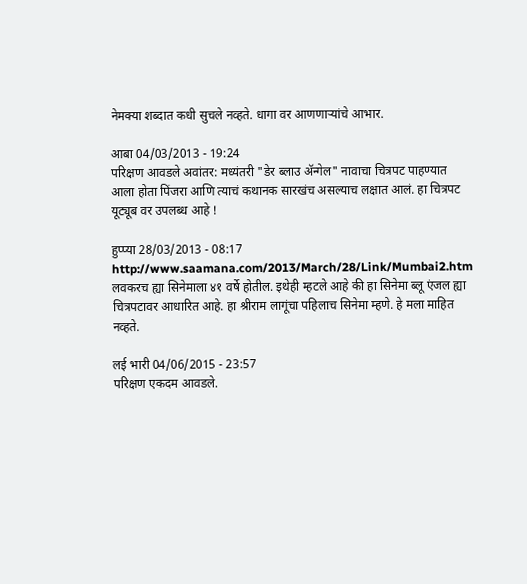नेमक्या शब्दात कधी सुचले नव्हते. धागा वर आणणार्‍यांचे आभार.

आबा 04/03/2013 - 19:24
परिक्षण आवडले अवांतर: मध्यंतरी "डेर ब्लाउ अ‍ॅन्गेल" नावाचा चित्रपट पाहण्यात आला होता पिंजरा आणि त्याचं कथानक सारखंच असल्याच लक्षात आलं. हा चित्रपट यूट्यूब वर उपलब्ध आहे !

हुप्प्या 28/03/2013 - 08:17
http://www.saamana.com/2013/March/28/Link/Mumbai2.htm लवकरच ह्या सिनेमाला ४१ वर्षे होतील. इथेही म्हटले आहे की हा सिनेमा ब्लू एंजल ह्या चित्रपटावर आधारित आहे. हा श्रीराम लागूंचा पहिलाच सिनेमा म्हणे. हे मला माहित नव्हते.

लई भारी 04/06/2015 - 23:57
परिक्षण एकदम आवडले.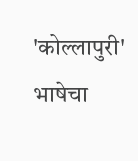'कोल्लापुरी' भाषेचा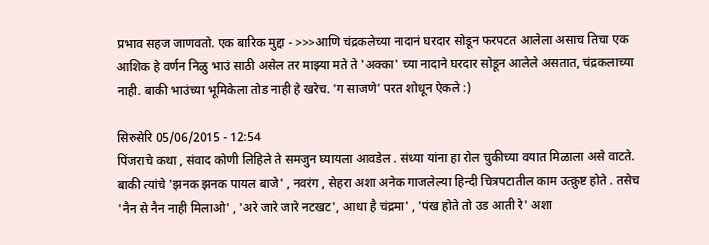प्रभाव सहज जाणवतो. एक बारिक मुद्दा - >>>आणि चंद्रकलेच्या नादानं घरदार सोडून फरपटत आलेला असाच तिचा एक आशिक हे वर्णन निळु भाउं साठी असेल तर माझ्या मते ते 'अक्का' च्या नादाने घरदार सोडून आलेले असतात, चंद्रकलाच्या नाही. बाकी भाउंच्या भूमिकेला तोड नाही हे खरेच. 'ग साजणे' परत शोधून ऐकले :)

सिरुसेरि 05/06/2015 - 12:54
पिंजराचे कथा , संवाद कोणी लिहिले ते समजुन घ्यायला आवडेल . संध्या यांना हा रोल चुकीच्या वयात मिळाला असे वाटते. बाकी त्यांचे 'झनक झनक पायल बाजे' , नवरंग , सेहरा अशा अनेक गाजलेल्या हिन्दी चित्रपटातील काम उत्क्रुष्ट होते . तसेच 'नैन से नैन नाही मिलाओ' , 'अरे जारे जारे नटखट', आधा है चंद्रमा' , 'पंख होते तो उड आती रे' अशा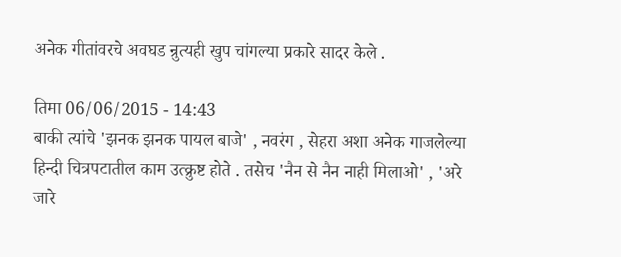अनेक गीतांवरचे अवघड न्रुत्यही खुप चांगल्या प्रकारे सादर केले .

तिमा 06/06/2015 - 14:43
बाकी त्यांचे 'झनक झनक पायल बाजे' , नवरंग , सेहरा अशा अनेक गाजलेल्या हिन्दी चित्रपटातील काम उत्क्रुष्ट होते . तसेच 'नैन से नैन नाही मिलाओ' , 'अरे जारे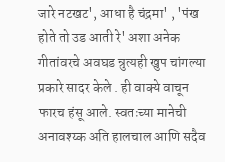जारे नटखट', आधा है चंद्रमा' , 'पंख होते तो उड आती रे' अशा अनेक गीतांवरचे अवघड न्रुत्यही खुप चांगल्या प्रकारे सादर केले . ही वाक्ये वाचून फारच हंसू आले. स्वतःच्या मानेची अनावश्य्क अति हालचाल आणि सदैव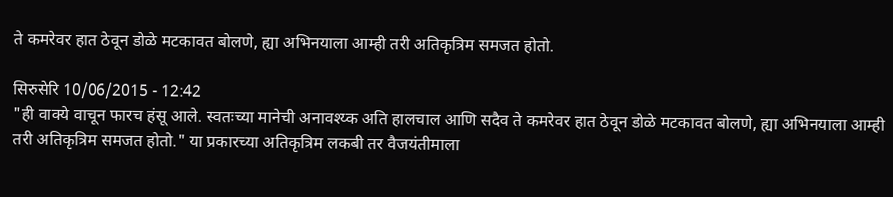ते कमरेवर हात ठेवून डोळे मटकावत बोलणे, ह्या अभिनयाला आम्ही तरी अतिकृत्रिम समजत होतो.

सिरुसेरि 10/06/2015 - 12:42
"ही वाक्ये वाचून फारच हंसू आले. स्वतःच्या मानेची अनावश्य्क अति हालचाल आणि सदैव ते कमरेवर हात ठेवून डोळे मटकावत बोलणे, ह्या अभिनयाला आम्ही तरी अतिकृत्रिम समजत होतो." या प्रकारच्या अतिकृत्रिम लकबी तर वैजयंतीमाला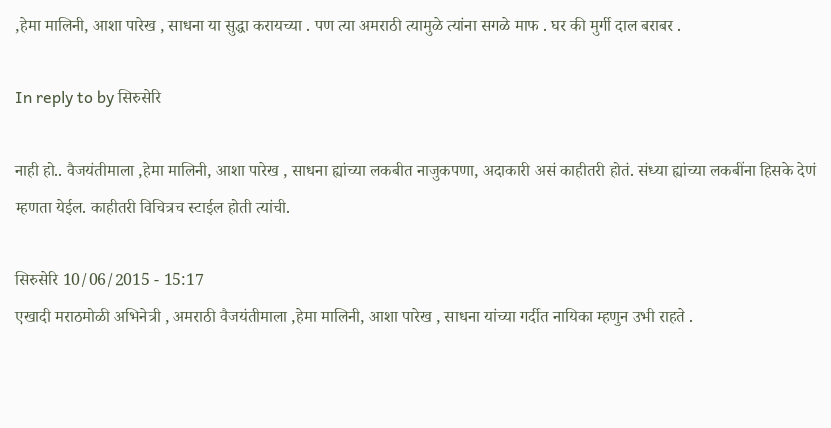,हेमा मालिनी, आशा पारेख , साधना या सुद्धा करायच्या . पण त्या अमराठी त्यामुळे त्यांना सगळे माफ . घर की मुर्गी दाल बराबर .

In reply to by सिरुसेरि

नाही हो.. वैजयंतीमाला ,हेमा मालिनी, आशा पारेख , साधना ह्यांच्या लकबीत नाजुकपणा, अदाकारी असं काहीतरी होतं. संध्या ह्यांच्या लकबींना हिसके देणं म्हणता येईल. काहीतरी विचित्रच स्टाईल होती त्यांची.

सिरुसेरि 10/06/2015 - 15:17
एखादी मराठमोळी अभिनेत्री , अमराठी वैजयंतीमाला ,हेमा मालिनी, आशा पारेख , साधना यांच्या गर्दीत नायिका म्हणुन उभी राहते .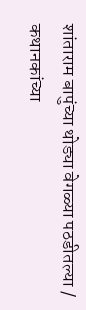शांताराम बापुंच्या थोड्या वेगळ्या पठडीतल्या / कथानकांच्या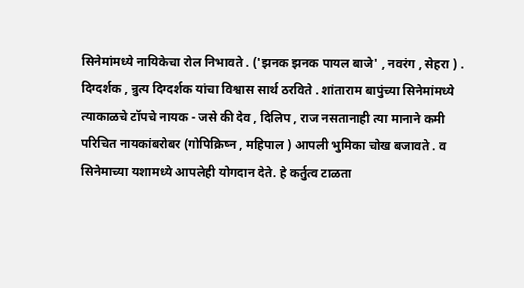सिनेमांमध्ये नायिकेचा रोल निभावते . ('झनक झनक पायल बाजे' , नवरंग , सेहरा ) . दिग्दर्शक , न्रुत्य दिग्दर्शक यांचा विश्वास सार्थ ठरविते . शांताराम बापुंच्या सिनेमांमध्ये त्याकाळचे टॉपचे नायक - जसे की देव , दिलिप , राज नसतानाही त्या मानाने कमी परिचित नायकांबरोबर (गोपिक्रिष्न , महिपाल ) आपली भुमिका चोख बजावते . व सिनेमाच्या यशामध्ये आपलेही योगदान देते. हे कर्तुत्व टाळता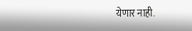येणार नाही.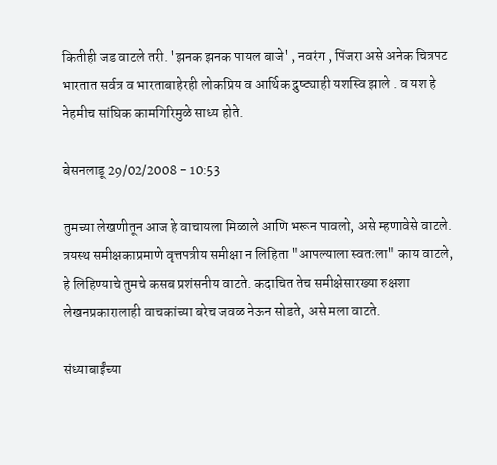कितीही जड वाटले तरी. 'झनक झनक पायल बाजे' , नवरंग , पिंजरा असे अनेक चित्रपट भारतात सर्वत्र व भारताबाहेरही लोकप्रिय व आर्थिक द्रुष्ट्याही यशस्वि झाले . व यश हे नेहमीच सांघिक कामगिरिमुळे साध्य होते.

बेसनलाडू 29/02/2008 - 10:53

तुमच्या लेखणीतून आज हे वाचायला मिळाले आणि भरून पावलो, असे म्हणावेसे वाटले. त्रयस्थ समीक्षकाप्रमाणे वृत्तपत्रीय समीक्षा न लिहिता "आपल्याला स्वतःला" काय वाटले, हे लिहिण्याचे तुमचे कसब प्रशंसनीय वाटते. कदाचित तेच समीक्षेसारख्या रुक्षशा लेखनप्रकारालाही वाचकांच्या बरेच जवळ नेऊन सोडते, असे मला वाटते.

संध्याबाईंच्या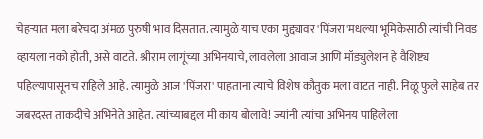चेहर्‍यात मला बरेचदा अंमळ पुरुषी भाव दिसतात. त्यामुळे याच एका मुद्द्यावर 'पिंजरा'मधल्या भूमिकेसाठी त्यांची निवड व्हायला नको होती, असे वाटते. श्रीराम लागूंच्या अभिनयाचे, लावलेला आवाज आणि मॉड्युलेशन हे वैशिष्ट्य पहिल्यापासूनच राहिले आहे. त्यामुळे आज 'पिंजरा' पाहताना त्याचे विशेष कौतुक मला वाटत नाही. निळू फुले साहेब तर जबरदस्त ताकदीचे अभिनेते आहेत. त्यांच्याबद्दल मी काय बोलावे! ज्यांनी त्यांचा अभिनय पाहिलेला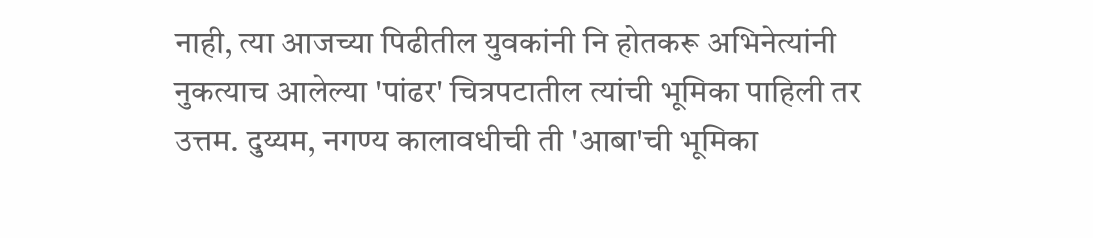नाही, त्या आजच्या पिढीतील युवकांनी नि होतकरू अभिनेत्यांनी नुकत्याच आलेल्या 'पांढर' चित्रपटातील त्यांची भूमिका पाहिली तर उत्तम. दुय्यम, नगण्य कालावधीची ती 'आबा'ची भूमिका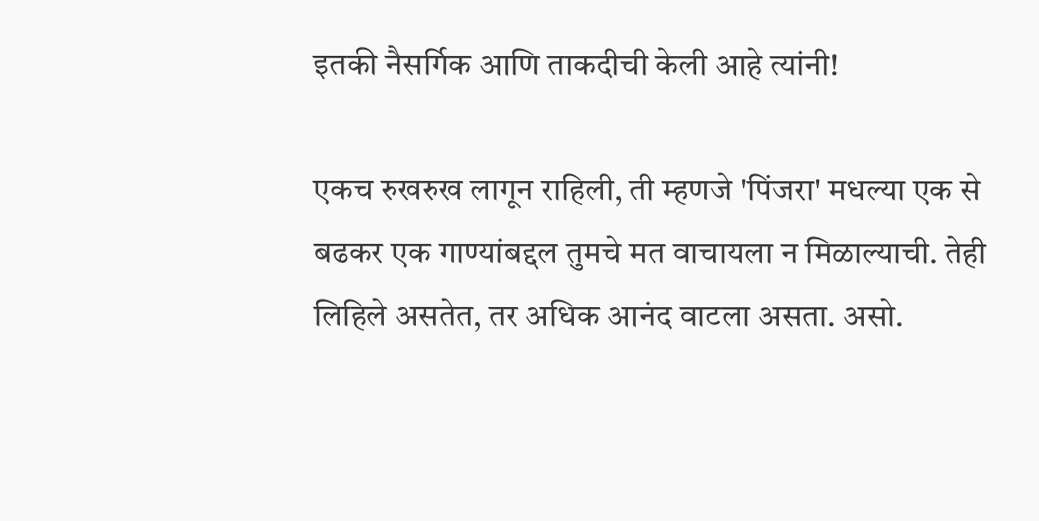इतकी नैसर्गिक आणि ताकदीची केली आहे त्यांनी!

एकच रुखरुख लागून राहिली, ती म्हणजे 'पिंजरा' मधल्या एक से बढकर एक गाण्यांबद्दल तुमचे मत वाचायला न मिळाल्याची. तेही लिहिले असतेत, तर अधिक आनंद वाटला असता. असो.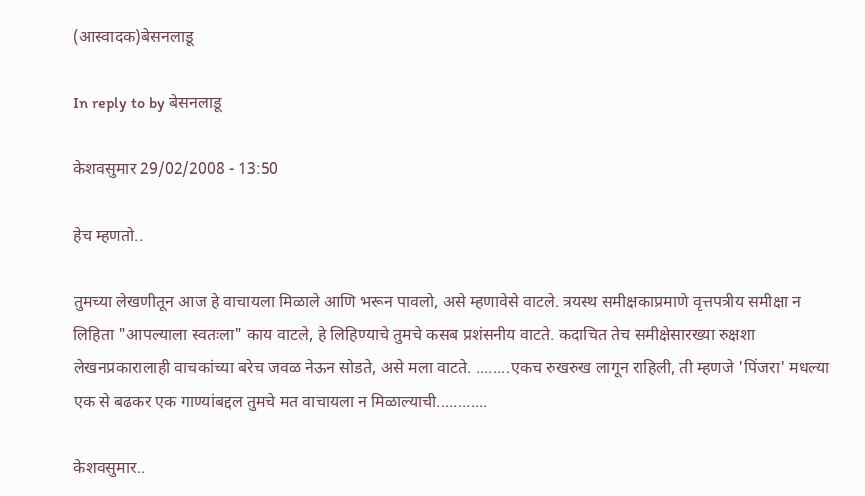(आस्वादक)बेसनलाडू

In reply to by बेसनलाडू

केशवसुमार 29/02/2008 - 13:50

हेच म्हणतो..

तुमच्या लेखणीतून आज हे वाचायला मिळाले आणि भरून पावलो, असे म्हणावेसे वाटले. त्रयस्थ समीक्षकाप्रमाणे वृत्तपत्रीय समीक्षा न लिहिता "आपल्याला स्वतःला" काय वाटले, हे लिहिण्याचे तुमचे कसब प्रशंसनीय वाटते. कदाचित तेच समीक्षेसारख्या रुक्षशा लेखनप्रकारालाही वाचकांच्या बरेच जवळ नेऊन सोडते, असे मला वाटते. ........एकच रुखरुख लागून राहिली, ती म्हणजे 'पिंजरा' मधल्या एक से बढकर एक गाण्यांबद्दल तुमचे मत वाचायला न मिळाल्याची............

केशवसुमार..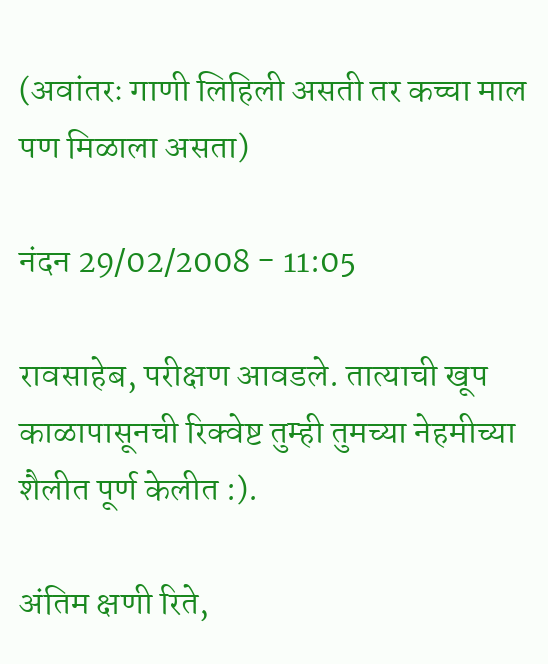(अवांतरः गाणी लिहिली असती तर कच्चा माल पण मिळाला असता)

नंदन 29/02/2008 - 11:05

रावसाहेब, परीक्षण आवडले. तात्याची खूप काळापासूनची रिक्वेष्ट तुम्ही तुमच्या नेहमीच्या शैलीत पूर्ण केलीत :).

अंतिम क्षणी रिते,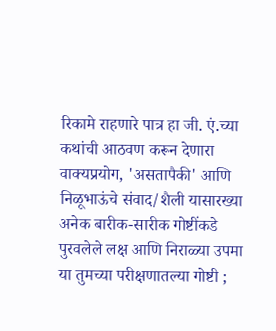रिकामे राहणारे पात्र हा जी. एं.च्या कथांची आठवण करून देणारा वाक्यप्रयोग, 'असतापैकी' आणि निळूभाऊंचे संवाद/शैली यासारख्या अनेक बारीक-सारीक गोष्टींकडे पुरवलेले लक्ष आणि निराळ्या उपमा या तुमच्या परीक्षणातल्या गोष्टी ;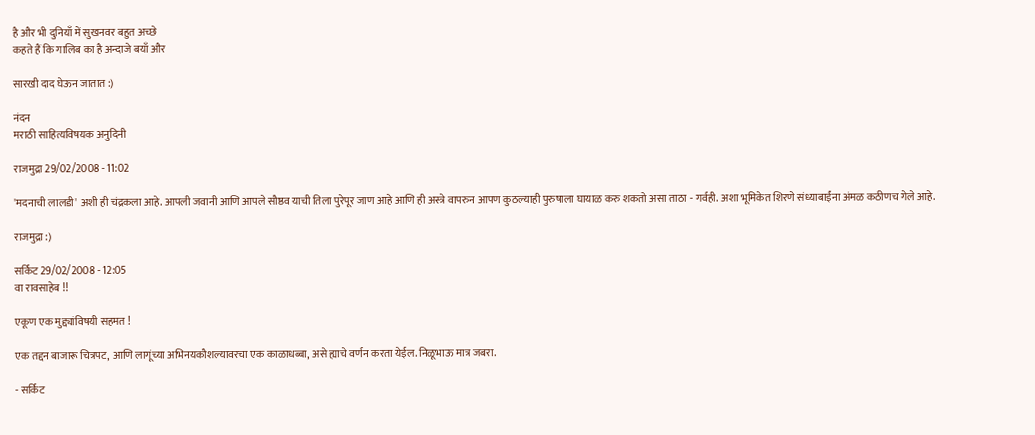है और भी दुनियाँ में सुखनवर बहुत अच्छे
कहते हैं कि गालिब का है अन्दाजे बयाँ और

सारखी दाद घेऊन जातात :)

नंदन
मराठी साहित्यविषयक अनुदिनी

राजमुद्रा 29/02/2008 - 11:02

'मदनाची लालडी' अशी ही चंद्रकला आहे. आपली जवानी आणि आपले सौष्ठव याची तिला पुरेपूर जाण आहे आणि ही अस्त्रे वापरुन आपण कुठल्याही पुरुषाला घायाळ करु शकतो असा ताठा - गर्वही. अशा भूमिकेत शिरणे संध्याबाईंना अंमळ कठीणच गेले आहे.

राजमुद्रा :)

सर्किट 29/02/2008 - 12:05
वा रावसाहेब !!

एकूण एक मुद्द्यांविषयी सहमत !

एक तद्दन बाजारू चित्रपट, आणि लागूंच्या अभिनयकौशल्यावरचा एक काळाधब्बा, असे ह्याचे वर्णन करता येईल. निळूभाऊ मात्र जबरा.

- सर्किट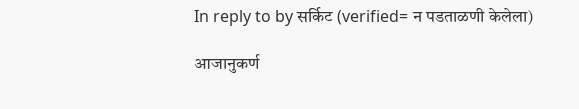In reply to by सर्किट (verified= न पडताळणी केलेला)

आजानुकर्ण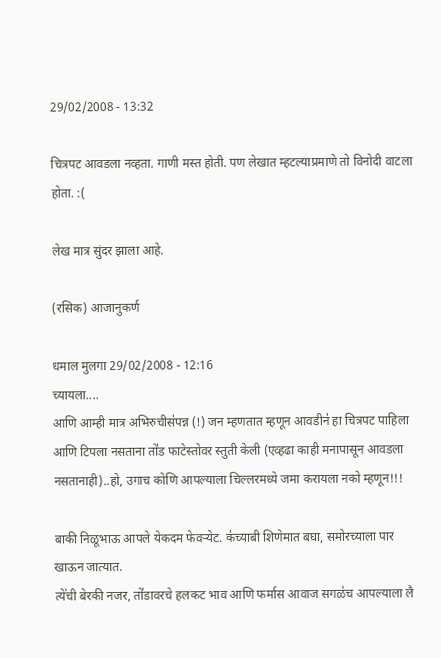29/02/2008 - 13:32

चित्रपट आवडला नव्हता. गाणी मस्त होती. पण लेखात म्हटल्याप्रमाणे तो विनोदी वाटला होता. :(

लेख मात्र सुंदर झाला आहे.

(रसिक) आजानुकर्ण

धमाल मुलगा 29/02/2008 - 12:16
च्यायला....
आणि आम्ही मात्र अभिरुचीस॑पन्न (!) जन म्हणतात म्हणून आवडीन॑ हा चित्रपट पाहिला आणि टिपला नसताना तो॑ड फाटेस्तोवर स्तुती केली (एव्हढा काही मनापासून आवडला नसतानाही)..हो, उगाच कोणि आपल्याला चिल्लरमध्ये जमा करायला नको म्हणून!!!

बाकी निळूभाऊ आपले येकदम फेवर्‍येट. क॑च्याबी शिणेमात बघा, समोरच्याला पार खाऊन जात्यात.
त्ये॑ची बेरकी नजर, तो॑डावरचे हलकट भाव आणि फर्मास आवाज सगळ॑च आपल्याला लै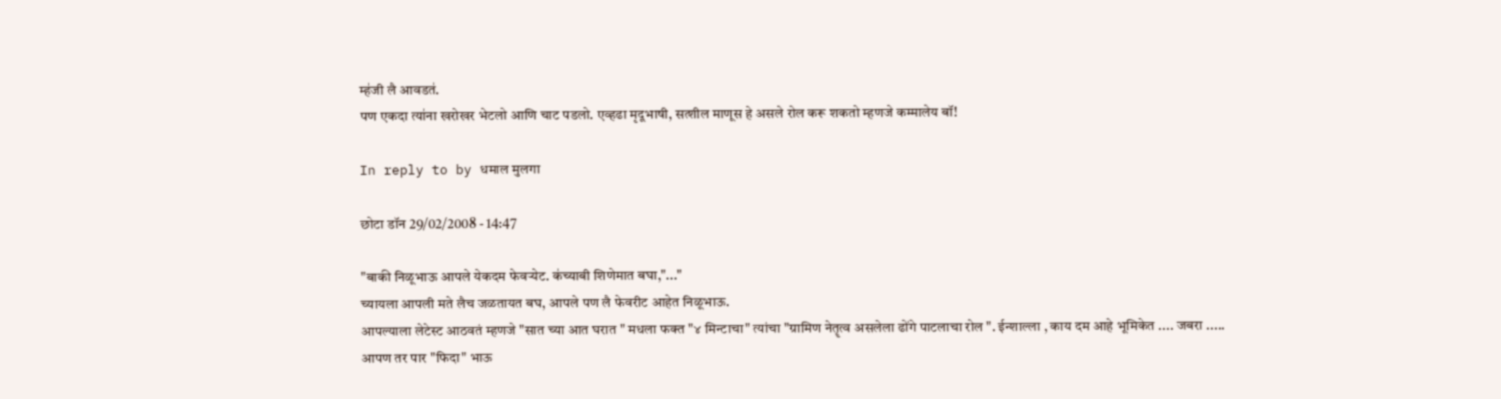म्ह॑जी लै आवडत॑.
पण एकदा त्या॑ना खरोखर भेटलो आणि चाट पडलो. एव्हढा मृदूभाषी, सत्शील माणूस हे असले रोल करू शकतो म्हणजे कम्मालेय बॉ!

In reply to by धमाल मुलगा

छोटा डॉन 29/02/2008 - 14:47

"बाकी निळूभाऊ आपले येकदम फेवर्‍येट. क॑च्याबी शिणेमात बघा,"..."
च्यायला आपली मते लैच जळतायत बघ, आपले पण लै फेवरीट आहेत निळूभाऊ.
आपल्याला लेटेस्ट आठवतं म्हणजे "सात च्या आत घरात " मधला फक्त "४ मिन्टाचा" त्यांचा "ग्रामिण नेतॄत्व असलेला ढोंगे पाटलाचा रोल ". ईन्शाल्ला , काय दम आहे भूमिकेत .... जबरा .....
आपण तर पार "फिदा" भाऊ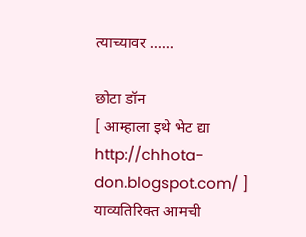त्याच्यावर ......

छोटा डॉन
[ आम्हाला इथे भेट द्या http://chhota-don.blogspot.com/ ] याव्यतिरिक्त आमची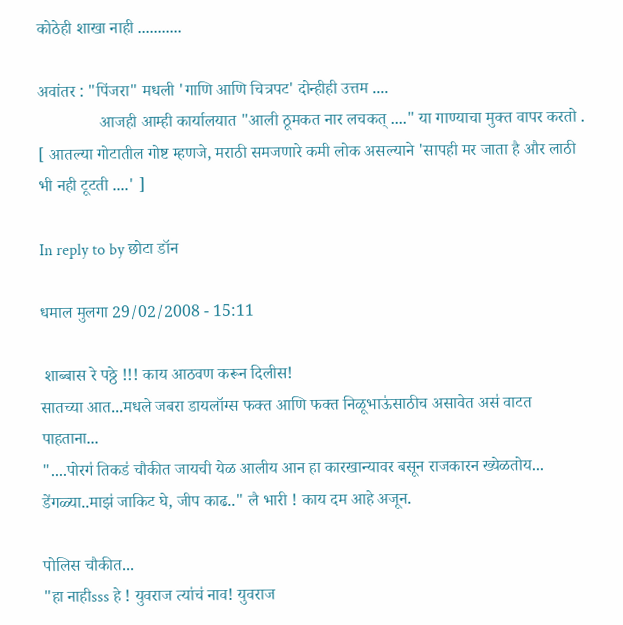कोठेही शाखा नाही ...........

अवांतर : "पिंजरा" मधली 'गाणि आणि चित्रपट' दोन्हीही उत्तम ....
               आजही आम्ही कार्यालयात "आली ठूमकत नार लचकत् ...." या गाण्याचा मुक्त वापर करतो . [ आतल्या गोटातील गोष्ट म्हणजे, मराठी समजणारे कमी लोक असल्याने 'सापही मर जाता है और लाठी भी नही टूटती ....' ]

In reply to by छोटा डॉन

धमाल मुलगा 29/02/2008 - 15:11

 शाब्बास रे पठ्ठे !!! काय आठवण करून दिलीस!
सातच्या आत...मधले जबरा डायलॉग्स फक्त आणि फक्त निळूभाऊ॑साठीच असावेत अस॑ वाटत पाहताना...
"....पोरग॑ तिकड॑ चौकीत जायची येळ आलीय आन हा कारखान्यावर बसून राजकारन ख्येळतोय... डे॑गळ्या..माझ॑ जाकिट घे, जीप काढ.." लै भारी ! काय दम आहे अजून.

पोलिस चौकीत...
"हा नाहीsss हे ! युवराज त्या॑च॑ नाव! युवराज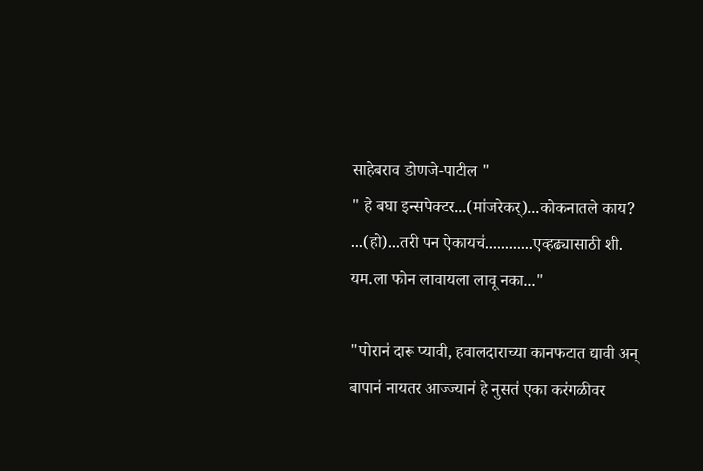साहेबराव डोणजे-पाटील "
" हे बघा इन्सपेक्टर...(मा॑जरेकर्)...कोकनातले काय? ...(हो)...तरी पन ऐकायच॑............एव्हढ्यासाठी शी. यम.ला फोन लावायला लावू नका..."

"पोरान॑ दारू प्यावी, हवालदाराच्या कानफटात द्यावी अन् बापान॑ नायतर आज्ज्यान॑ हे नुसत॑ एका कर॑गळीवर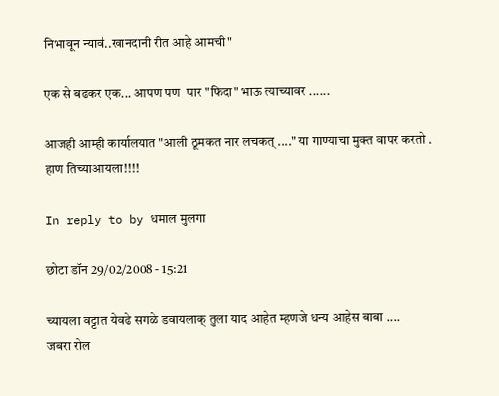निभावून न्याव॑..खानदानी रीत आहे आमची"

एक से बढकर एक... आपण पण  पार "फिदा" भाऊ त्याच्यावर ......

आजही आम्ही कार्यालयात "आली ठूमकत नार लचकत् ...." या गाण्याचा मुक्त वापर करतो .
हाण तिच्याआयला!!!!

In reply to by धमाल मुलगा

छोटा डॉन 29/02/2008 - 15:21

च्यायला वट्टात येवढे सगळे डवायलाक् तुला याद आहेत म्हणजे धन्य आहेस बाबा ....
जबरा रोल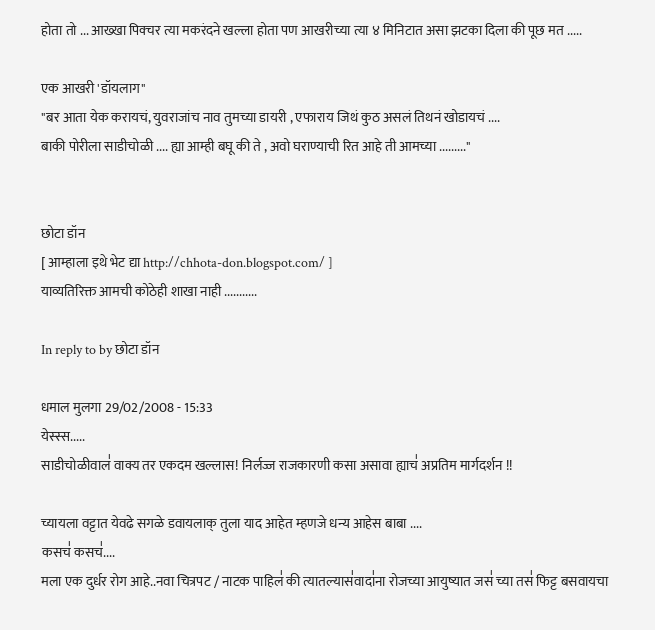होता तो ... आख्खा पिक्चर त्या मकरंदने खल्ला होता पण आखरीच्या त्या ४ मिनिटात असा झटका दिला की पूछ मत .....

एक आखरी 'डॉयलाग"
"बर आता येक करायचं, युवराजांच नाव तुमच्या डायरी , एफाराय जिथं कुठ असलं तिथनं खोडायचं ....
बाकी पोरीला साडीचोळी .... ह्या आम्ही बघू की ते , अवो घराण्याची रित आहे ती आमच्या ........."


छोटा डॉन
[ आम्हाला इथे भेट द्या http://chhota-don.blogspot.com/ ]
याव्यतिरिक्त आमची कोठेही शाखा नाही ...........

In reply to by छोटा डॉन

धमाल मुलगा 29/02/2008 - 15:33
येस्स्स.....
साडीचोळीवाल॑ वाक्य तर एकदम खल्लास! निर्लज्ज राजकारणी कसा असावा ह्याच॑ अप्रतिम मार्गदर्शन !!

च्यायला वट्टात येवढे सगळे डवायलाक् तुला याद आहेत म्हणजे धन्य आहेस बाबा ....
कसच॑ कसच॑....
मला एक दुर्धर रोग आहे..नवा चित्रपट / नाटक पाहिल॑ की त्यातल्यास॑वादा॑ना रोजच्या आयुष्यात जस॑ च्या तस॑ फिट्ट बसवायचा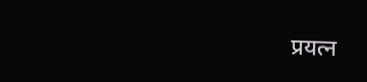प्रयत्न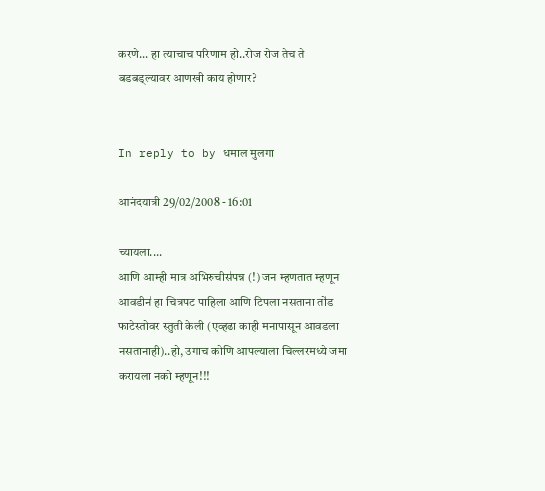करणे... हा त्याचाच परिणाम हो..रोज रोज तेच ते बडबड्ल्यावर आणखी काय होणार?


In reply to by धमाल मुलगा

आनंदयात्री 29/02/2008 - 16:01

च्यायला....
आणि आम्ही मात्र अभिरुचीस॑पन्न (!) जन म्हणतात म्हणून आवडीन॑ हा चित्रपट पाहिला आणि टिपला नसताना तो॑ड फाटेस्तोवर स्तुती केली (एव्हढा काही मनापासून आवडला नसतानाही)..हो, उगाच कोणि आपल्याला चिल्लरमध्ये जमा करायला नको म्हणून!!!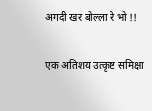अगदी खर बोल्ला रे भो !!

एक अतिशय उत्कृष्ट समिक्षा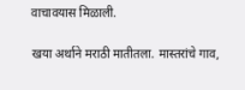वाचावयास मिळाली.

खया अर्थाने मराठी मातीतला. मास्तरांचे गाव,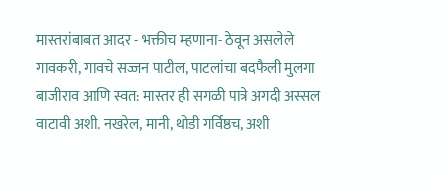मास्तरांबाबत आदर - भक्तीच म्हणाना- ठेवून असलेले गावकरी, गावचे सज्जन पाटील, पाटलांचा बदफैली मुलगा बाजीराव आणि स्वत: मास्तर ही सगळी पात्रे अगदी अस्सल वाटावी अशी. नखरेल, मानी, थोडी गर्विष्ठच, अशी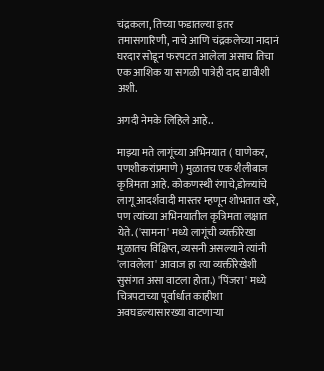चंद्रकला, तिच्या फडातल्या इतर तमासगारिणी, नाचे आणि चंद्रकलेच्या नादानं घरदार सोडून फरपटत आलेला असाच तिचा एक आशिक या सगळी पात्रेही दाद द्यावीशी अशी.

अगदी नेमके लिहिले आहे..

माझ्या मते लागूंच्या अभिनयात ( घाणेकर, पणशीकरांप्रमाणे ) मुळातच एक शैलीबाज कृत्रिमता आहे. कोकणस्थी रंगाचे,डोळ्यांचे लागू आदर्शवादी मास्तर म्हणून शोभतात खरे, पण त्यांच्या अभिनयातील कृत्रिमता लक्षात येते. ('सामना' मध्ये लागूंची व्यक्तीरेखा मुळातच विक्षिप्त, व्यसनी असल्याने त्यांनी 'लावलेला' आवाज हा त्या व्यक्तीरेखेशी सुसंगत असा वाटला होता.) 'पिंजरा' मध्ये चित्रपटाच्या पूर्वार्धात काहीशा अवघडल्यासारख्या वाटणार्‍या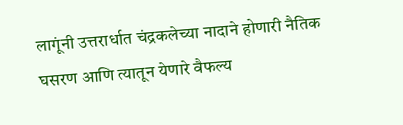लागूंनी उत्तरार्धात चंद्रकलेच्या नादाने होणारी नैतिक घसरण आणि त्यातून येणारे वैफल्य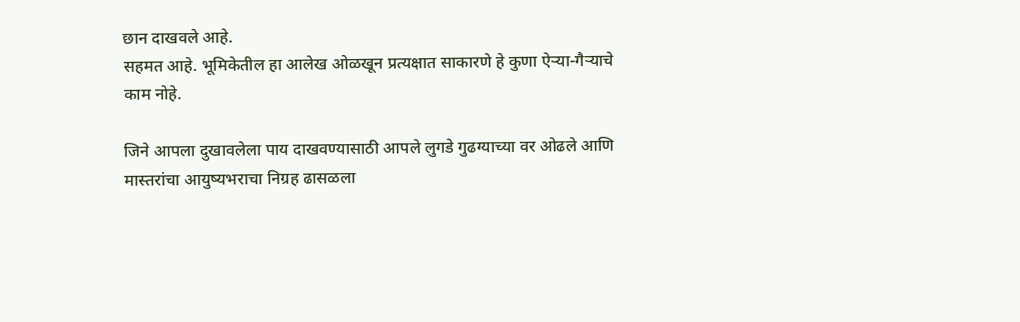छान दाखवले आहे.
सहमत आहे. भूमिकेतील हा आलेख ओळखून प्रत्यक्षात साकारणे हे कुणा ऐर्‍या-गैर्‍याचे काम नोहे.

जिने आपला दुखावलेला पाय दाखवण्यासाठी आपले लुगडे गुढग्याच्या वर ओढले आणि मास्तरांचा आयुष्यभराचा निग्रह ढासळला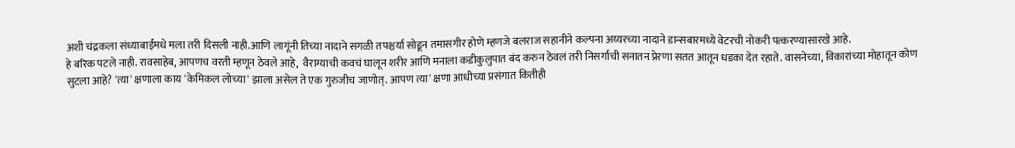अशी चंद्रकला संध्याबाईंमधे मला तरी दिसली नाही.आणि लागूंनी तिच्या नादाने सगळी तपश्चर्या सोडून तमासगीर होणे म्हणजे बलराज सहानीने कल्पना अय्यरच्या नादाने डान्सबारमध्ये वेटरची नोकरी पत्करण्यासारखे आहे.
हे बरिक पटले नाही. रावसाहेब, आपणच वरती म्हणून ठेवले आहे,  वैराग्याची कवचं घालून शरीर आणि मनाला कडीकुलुपात बंद करुन ठेवलं तरी निसर्गाची सनातन प्रेरणा सतत आतून धडका देत रहाते. वासनेच्या, विकारांच्या मोहातून कोण सुटला आहे? 'त्या' क्षणाला काय 'केमिकल लोच्या' झाला असेल ते एक गुरुजीच जाणोत्. आपण त्या' क्षणा आधीच्या प्रसंगात कितीही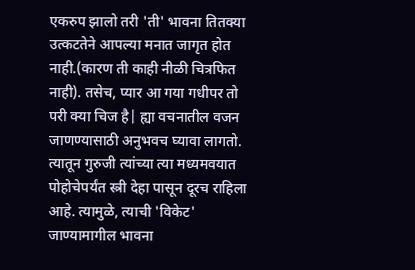एकरुप झालो तरी 'ती' भावना तितक्या उत्कटतेने आपल्या मनात जागृत होत नाही.(कारण ती काही नीळी चित्रफित नाही). तसेच, प्यार आ गया गधीपर तो परी क्या चिज है| ह्या वचनातील वजन जाणण्यासाठी अनुभवच घ्यावा लागतो. त्यातून गुरुजी त्यांच्या त्या मध्यमवयात पोहोचेपर्यंत स्त्री देहा पासून दूरच राहिला आहे. त्यामुळे, त्याची 'विकेट' जाण्यामागील भावना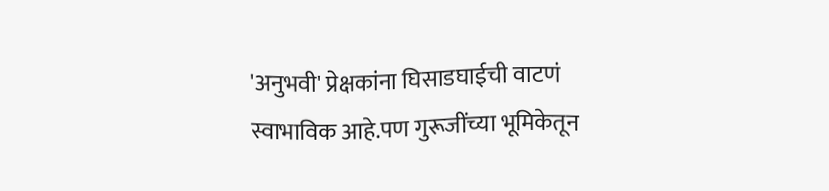'अनुभवी' प्रेक्षकांना घिसाडघाईची वाटणं स्वाभाविक आहे.पण गुरूजींच्या भूमिकेतून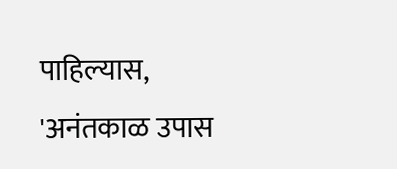पाहिल्यास, 'अनंतकाळ उपास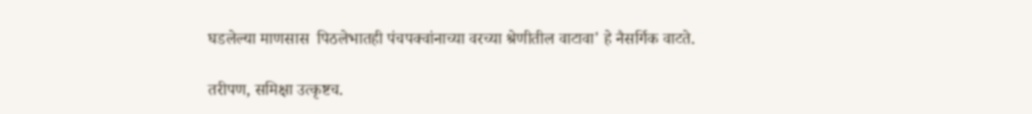घडलेल्या माणसास  पिठलेभातही पंचपक्वांनाच्या वरच्या श्रेणीतील वाटावा' हे नैसर्गिक वाटते.

तरीपण, समिक्षा उत्कृष्टच.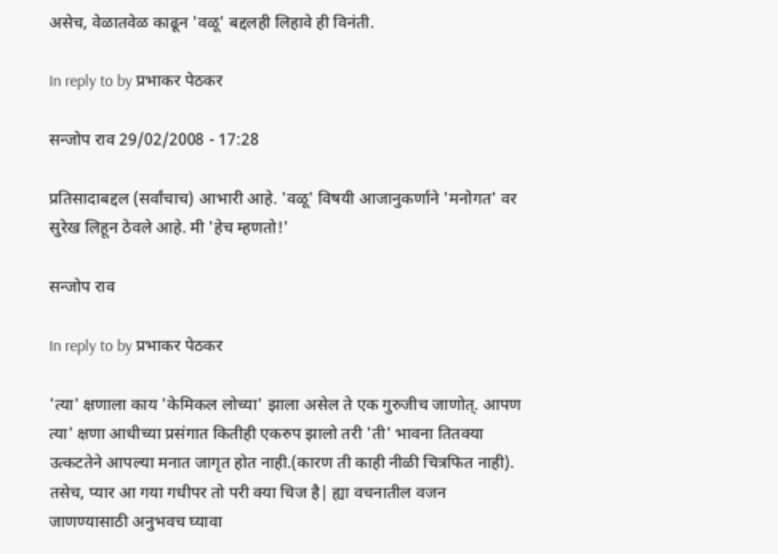असेच, वेळातवेळ काढून 'वळू' बद्दलही लिहावे ही विनंती.

In reply to by प्रभाकर पेठकर

सन्जोप राव 29/02/2008 - 17:28

प्रतिसादाबद्दल (सर्वांचाच) आभारी आहे. 'वळू' विषयी आजानुकर्णाने 'मनोगत' वर सुरेख लिहून ठेवले आहे. मी 'हेच म्हणतो!'

सन्जोप राव

In reply to by प्रभाकर पेठकर

'त्या' क्षणाला काय 'केमिकल लोच्या' झाला असेल ते एक गुरुजीच जाणोत्. आपण त्या' क्षणा आधीच्या प्रसंगात कितीही एकरुप झालो तरी 'ती' भावना तितक्या उत्कटतेने आपल्या मनात जागृत होत नाही.(कारण ती काही नीळी चित्रफित नाही). तसेच, प्यार आ गया गधीपर तो परी क्या चिज है| ह्या वचनातील वजन जाणण्यासाठी अनुभवच घ्यावा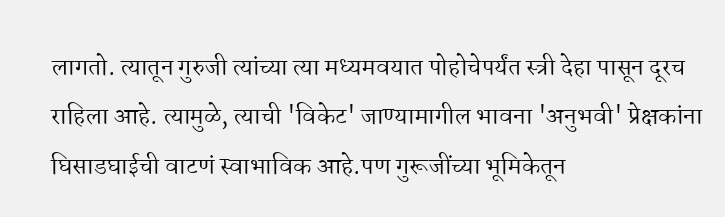लागतो. त्यातून गुरुजी त्यांच्या त्या मध्यमवयात पोहोचेपर्यंत स्त्री देहा पासून दूरच राहिला आहे. त्यामुळे, त्याची 'विकेट' जाण्यामागील भावना 'अनुभवी' प्रेक्षकांना घिसाडघाईची वाटणं स्वाभाविक आहे.पण गुरूजींच्या भूमिकेतून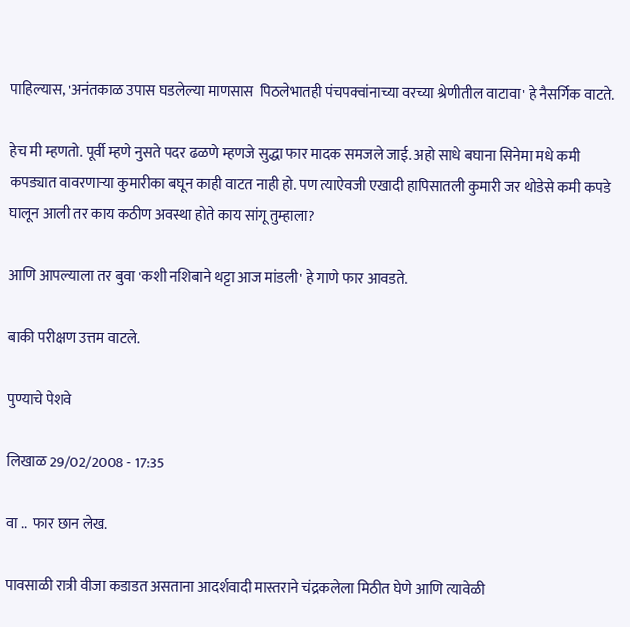पाहिल्यास, 'अनंतकाळ उपास घडलेल्या माणसास  पिठलेभातही पंचपक्वांनाच्या वरच्या श्रेणीतील वाटावा' हे नैसर्गिक वाटते.

हेच मी म्हणतो. पूर्वी म्हणे नुसते पदर ढळणे म्हणजे सुद्धा फार मादक समजले जाई. अहो साधे बघाना सिनेमा मधे कमी कपड्यात वावरणार्‍या कुमारीका बघून काही वाटत नाही हो. पण त्याऐवजी एखादी हापिसातली कुमारी जर थोडेसे कमी कपडे घालून आली तर काय कठीण अवस्था होते काय सांगू तुम्हाला?

आणि आपल्याला तर बुवा 'कशी नशिबाने थट्टा आज मांडली' हे गाणे फार आवडते.

बाकी परीक्षण उत्तम वाटले.

पुण्याचे पेशवे

लिखाळ 29/02/2008 - 17:35

वा ..  फार छान लेख.

पावसाळी रात्री वीजा कडाडत असताना आदर्शवादी मास्तराने चंद्रकलेला मिठीत घेणे आणि त्यावेळी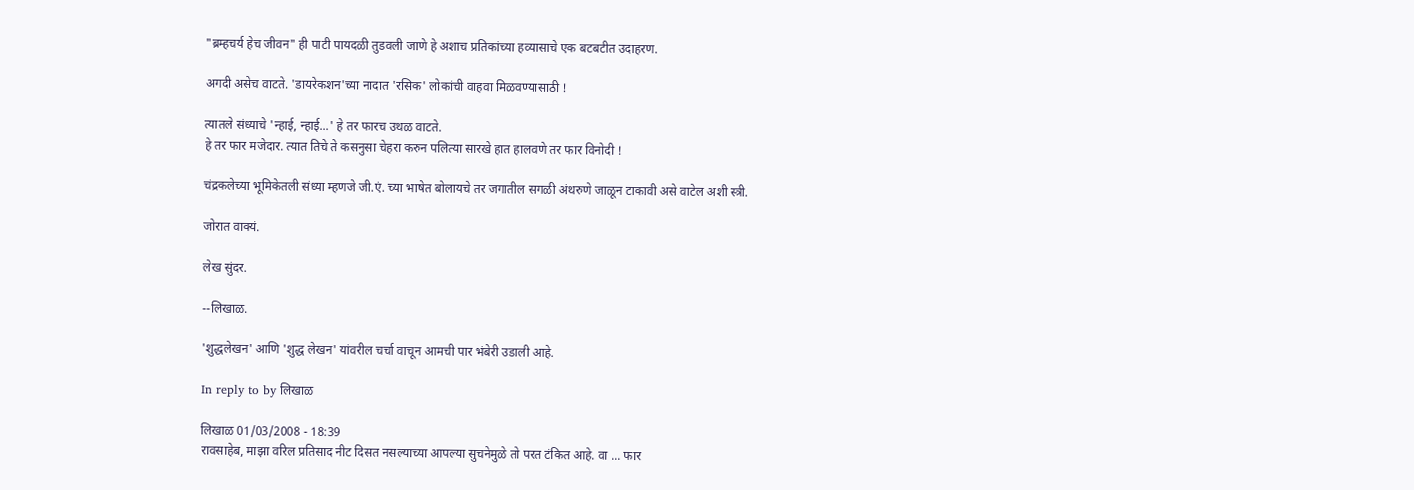"ब्रम्हचर्य हेच जीवन" ही पाटी पायदळी तुडवली जाणे हे अशाच प्रतिकांच्या हव्यासाचे एक बटबटीत उदाहरण.

अगदी असेच वाटते. 'डायरेकशन'च्या नादात 'रसिक' लोकांची वाहवा मिळवण्यासाठी !

त्यातले संध्याचे 'न्हाई, न्हाई...' हे तर फारच उथळ वाटते.
हे तर फार मजेदार. त्यात तिचे ते कसनुसा चेहरा करुन पलित्या सारखे हात हालवणे तर फार विनोदी !

चंद्रकलेच्या भूमिकेतली संध्या म्हणजे जी.एं. च्या भाषेत बोलायचे तर जगातील सगळी अंथरुणे जाळून टाकावी असे वाटेल अशी स्त्री.

जोरात वाक्यं.

लेख सुंदर.

--लिखाळ.

'शुद्धलेखन' आणि 'शुद्ध लेखन' यांवरील चर्चा वाचून आमची पार भंबेरी उडाली आहे.

In reply to by लिखाळ

लिखाळ 01/03/2008 - 18:39
रावसाहेब, माझा वरिल प्रतिसाद नीट दिसत नसल्याच्या आपल्या सुचनेमुळे तो परत टंकित आहे. वा ... फार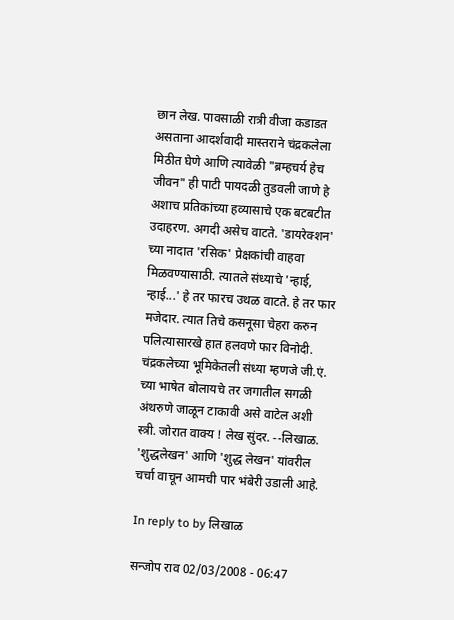छान लेख. पावसाळी रात्री वीजा कडाडत असताना आदर्शवादी मास्तराने चंद्रकलेला मिठीत घेणे आणि त्यावेळी "ब्रम्हचर्य हेच जीवन" ही पाटी पायदळी तुडवली जाणे हे अशाच प्रतिकांच्या हव्यासाचे एक बटबटीत उदाहरण. अगदी असेच वाटते. 'डायरेक्शन' च्या नादात 'रसिक' प्रेक्षकांची वाहवा मिळवण्यासाठी. त्यातले संध्याचे 'न्हाई, न्हाई...' हे तर फारच उथळ वाटते. हे तर फार मजेदार. त्यात तिचे कसनूसा चेहरा करुन पलित्यासारखे हात हलवणे फार विनोदी. चंद्रकलेच्या भूमिकेतली संध्या म्हणजे जी.एं. च्या भाषेत बोलायचे तर जगातील सगळी अंथरुणे जाळून टाकावी असे वाटेल अशी स्त्री. जोरात वाक्य ! लेख सुंदर. --लिखाळ. 'शुद्धलेखन' आणि 'शुद्ध लेखन' यांवरील चर्चा वाचून आमची पार भंबेरी उडाली आहे.

In reply to by लिखाळ

सन्जोप राव 02/03/2008 - 06:47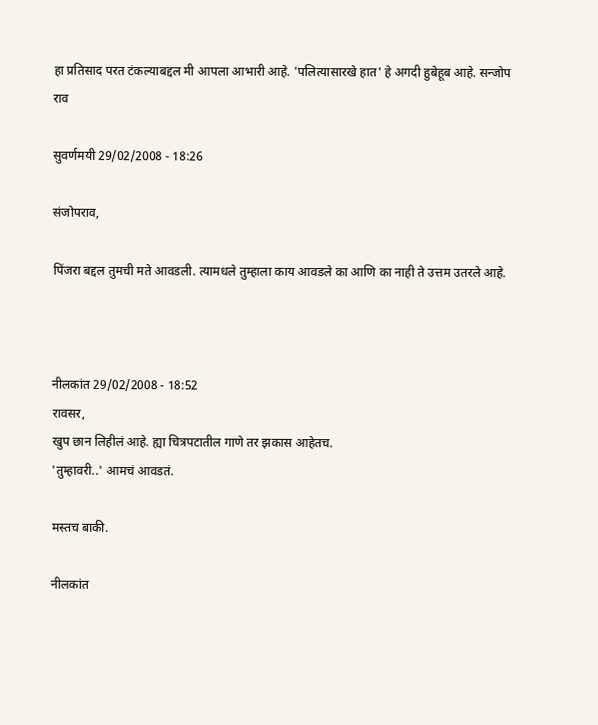हा प्रतिसाद परत टंकल्याबद्दल मी आपला आभारी आहे. 'पलित्यासारखे हात' हे अगदी हुबेहूब आहे. सन्जोप राव

सुवर्णमयी 29/02/2008 - 18:26

संजोपराव,

पिंजरा बद्दल तुमची मते आवडली. त्यामधले तुम्हाला काय आवडले का आणि का नाही ते उत्तम उतरले आहे.



नीलकांत 29/02/2008 - 18:52
रावसर,
खुप छान लिहीलं आहे. ह्या चित्रपटातील गाणे तर झकास आहेतच.
'तुम्हावरी..' आमचं आवडतं.

मस्तच बाकी.

नीलकांत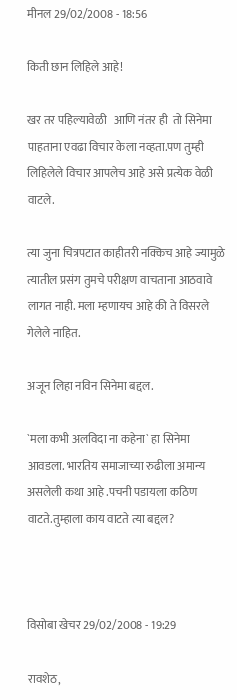मीनल 29/02/2008 - 18:56

किती छान लिहिले आहे!

खर तर पहिल्यावेळी   आणि नंतर ही  तो सिनेमा पाहताना एवढा विचार केला नव्हता.पण तुम्ही लिहिलेले विचार आपलेच आहे असे प्रत्येक वेळी वाटले.

त्या जुना चित्रपटात काहीतरी नक्किच आहे ज्यामुळे त्यातील प्रसंग तुमचे परीक्षण वाचताना आठवावे लागत नाही. मला म्हणायच आहे की ते विसरले गेलेले नाहित.

अजून लिहा नविन सिनेमा बद्दल.

`मला कभी अलविदा ना कहेना` हा सिनेमा आवडला. भारतिय समाजाच्या रुढीला अमान्य असलेली कथा आहे .पचनी पडायला कठिण वाटते.तुम्हाला काय वाटते त्या बद्दल?



विसोबा खेचर 29/02/2008 - 19:29

रावशेठ,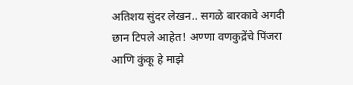अतिशय सुंदर लेखन.. सगळे बारकावे अगदी छान टिपले आहेत! अण्णा वणकुद्रेंचे पिंजरा आणि कुंकू हे माझे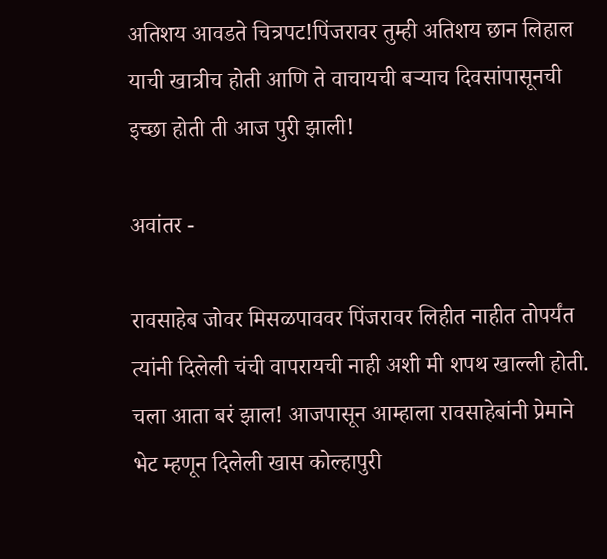अतिशय आवडते चित्रपट!पिंजरावर तुम्ही अतिशय छान लिहाल याची खात्रीच होती आणि ते वाचायची बर्‍याच दिवसांपासूनची इच्छा होती ती आज पुरी झाली!

अवांतर -

रावसाहेब जोवर मिसळपाववर पिंजरावर लिहीत नाहीत तोपर्यंत त्यांनी दिलेली चंची वापरायची नाही अशी मी शपथ खाल्ली होती. चला आता बरं झाल! आजपासून आम्हाला रावसाहेबांनी प्रेमाने भेट म्हणून दिलेली खास कोल्हापुरी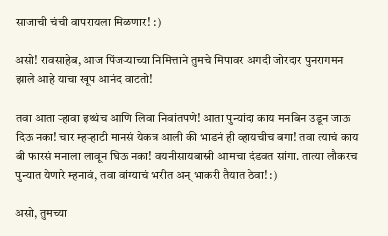साजाची चंची वापरायला मिळणार! :)

असो! रावसाहेब, आज पिंजर्‍याच्या निमित्ताने तुमचे मिपावर अगदी जोरदार पुनरागमन झाले आहे याचा खूप आनंद वाटतो!

तवा आता र्‍हावा इथ्थंच आणि लिवा निवांतपणे! आता पुन्यांदा काय मनबिन उडून जाऊ दिऊ नका! चार म्हर्‍हाटी मानसं येकत्र आली की भाडनं ही व्हायचीच बगा! तवा त्याचं काय बी फारसं मनाला लावून घिऊ नका! वयनीसायबास्नी आमचा दंडवत सांगा. तात्या लौकरच पुन्यात येणारे म्हनावं, तवा वांग्याचं भरीत अन् भाकरी तैयात ठेवा! :)

असो, तुमच्या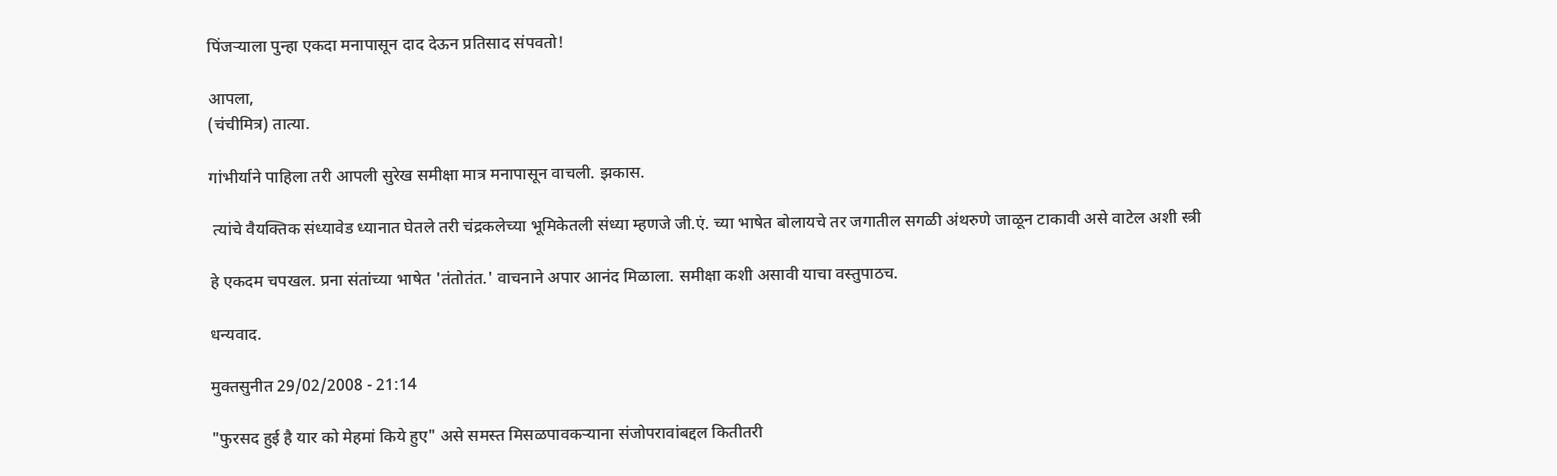पिंजर्‍याला पुन्हा एकदा मनापासून दाद देऊन प्रतिसाद संपवतो!

आपला,
(चंचीमित्र) तात्या.

गांभीर्याने पाहिला तरी आपली सुरेख समीक्षा मात्र मनापासून वाचली. झकास.

 त्यांचे वैयक्तिक संध्यावेड ध्यानात घेतले तरी चंद्रकलेच्या भूमिकेतली संध्या म्हणजे जी.एं. च्या भाषेत बोलायचे तर जगातील सगळी अंथरुणे जाळून टाकावी असे वाटेल अशी स्त्री

हे एकदम चपखल. प्रना संतांच्या भाषेत 'तंतोतंत.' वाचनाने अपार आनंद मिळाला. समीक्षा कशी असावी याचा वस्तुपाठच.

धन्यवाद.

मुक्तसुनीत 29/02/2008 - 21:14

"फुरसद हुई है यार को मेहमां किये हुए" असे समस्त मिसळपावकर्‍याना संजोपरावांबद्दल कितीतरी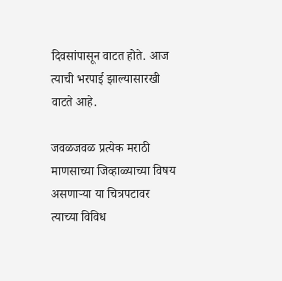दिवसांपासून वाटत होते. आज त्याची भरपाई झाल्यासारखी वाटते आहे.

जवळजवळ प्रत्येक मराठी माणसाच्या जिव्हाळ्याच्या विषय असणार्‍या या चित्रपटावर त्याच्या विविध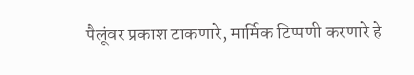पैलूंवर प्रकाश टाकणारे, मार्मिक टिप्पणी करणारे हे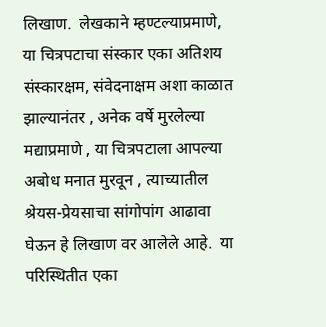लिखाण.  लेखकाने म्हण्टल्याप्रमाणे, या चित्रपटाचा संस्कार एका अतिशय संस्कारक्षम, संवेदनाक्षम अशा काळात झाल्यानंतर , अनेक वर्षे मुरलेल्या मद्याप्रमाणे , या चित्रपटाला आपल्या अबोध मनात मुरवून , त्याच्यातील श्रेयस-प्रेयसाचा सांगोपांग आढावा घेऊन हे लिखाण वर आलेले आहे.  या परिस्थितीत एका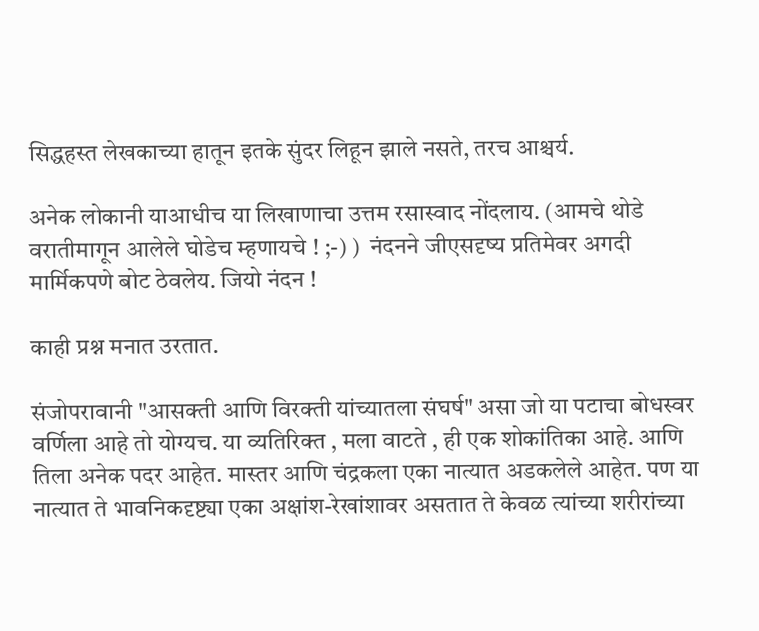सिद्धहस्त लेखकाच्या हातून इतके सुंदर लिहून झाले नसते, तरच आश्चर्य.

अनेक लोकानी याआधीच या लिखाणाचा उत्तम रसास्वाद नोंदलाय. (आमचे थोडे वरातीमागून आलेले घोडेच म्हणायचे ! ;-) )  नंदनने जीएसदृष्य प्रतिमेवर अगदी मार्मिकपणे बोट ठेवलेय. जियो नंदन !

काही प्रश्न मनात उरतात.

संजोपरावानी "आसक्ती आणि विरक्ती यांच्यातला संघर्ष" असा जो या पटाचा बोधस्वर वर्णिला आहे तो योग्यच. या व्यतिरिक्त , मला वाटते , ही एक शोकांतिका आहे. आणि तिला अनेक पदर आहेत. मास्तर आणि चंद्रकला एका नात्यात अडकलेले आहेत. पण या नात्यात ते भावनिकदृष्ट्या एका अक्षांश-रेखांशावर असतात ते केवळ त्यांच्या शरीरांच्या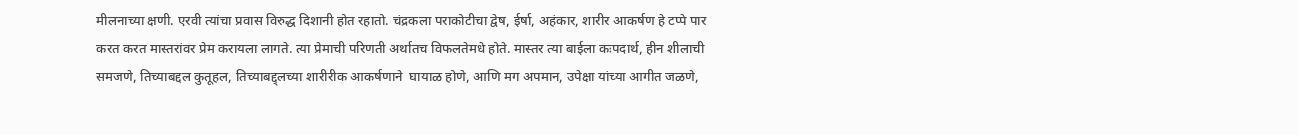मीलनाच्या क्षणी. एरवी त्यांचा प्रवास विरुद्ध दिशानी होत रहातो. चंद्रकला पराकोटीचा द्वेष, ईर्षा, अहंकार, शारीर आकर्षण हे टप्पे पार करत करत मास्तरांवर प्रेम करायला लागते. त्या प्रेमाची परिणती अर्थातच विफलतेमधे होते. मास्तर त्या बाईला कःपदार्थ, हीन शीलाची समजणे, तिच्याबद्दल कुतूहल, तिच्याबद्द्लच्या शारीरीक आकर्षणाने  घायाळ होणे, आणि मग अपमान, उपेक्षा यांच्या आगीत जळणे,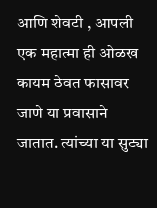आणि शेवटी , आपली एक महात्मा ही ओळख कायम ठेवत फासावर जाणे या प्रवासाने जातात. त्यांच्या या सुट्या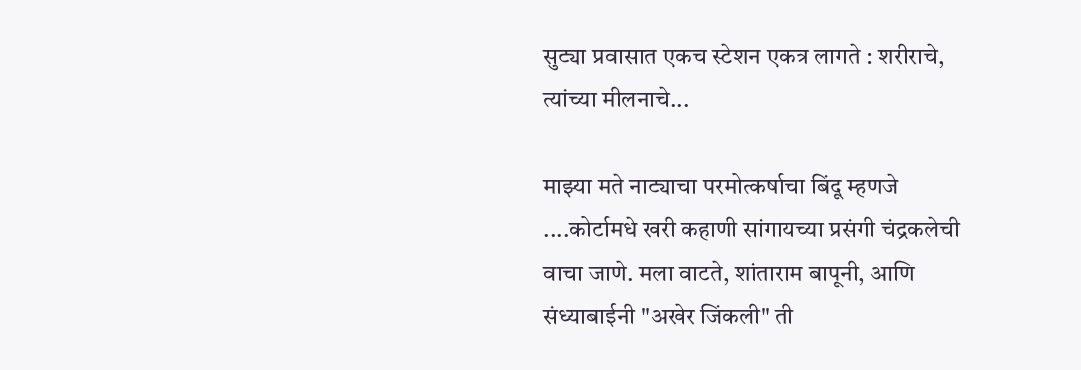सुट्या प्रवासात एकच स्टेशन एकत्र लागते : शरीराचे, त्यांच्या मीलनाचे...

माझ्या मते नाट्याचा परमोत्कर्षाचा बिंदू म्हणजे ....कोर्टामधे खरी कहाणी सांगायच्या प्रसंगी चंद्रकलेची वाचा जाणे. मला वाटते, शांताराम बापूनी, आणि संध्याबाईनी "अखेर जिंकली" ती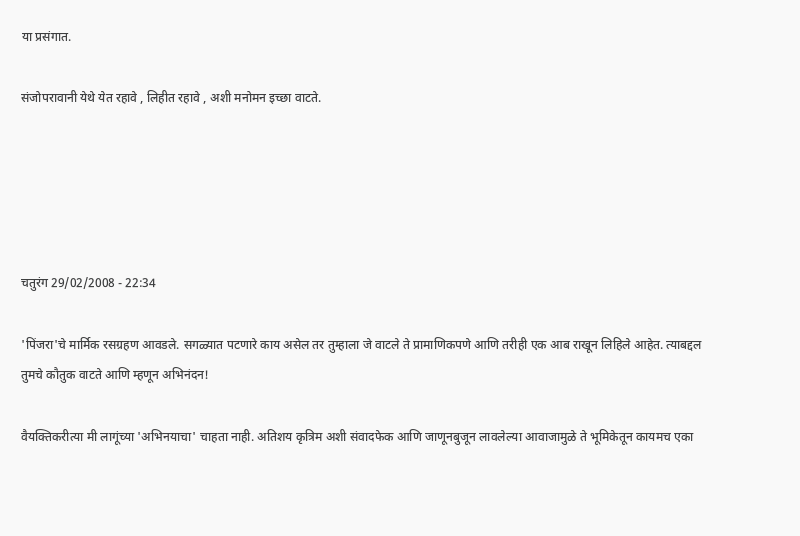या प्रसंगात.

संजोपरावानी येथे येत रहावे , लिहीत रहावे , अशी मनोमन इच्छा वाटते.





चतुरंग 29/02/2008 - 22:34

'पिंजरा'चे मार्मिक रसग्रहण आवडले. सगळ्यात पटणारे काय असेल तर तुम्हाला जे वाटले ते प्रामाणिकपणे आणि तरीही एक आब राखून लिहिले आहेत. त्याबद्दल तुमचे कौतुक वाटते आणि म्हणून अभिनंदन!

वैयक्तिकरीत्या मी लागूंच्या 'अभिनयाचा' चाहता नाही. अतिशय कृत्रिम अशी संवादफेक आणि जाणूनबुजून लावलेल्या आवाजामुळे ते भूमिकेतून कायमच एका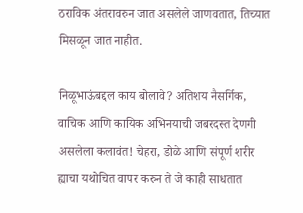ठराविक अंतरावरुन जात असलेले जाणवतात, तिच्यात मिसळून जात नाहीत.

निळूभाऊंबद्दल काय बोलावे? अतिशय नैसर्गिक, वाचिक आणि कायिक अभिनयाची जबरदस्त देणगी असलेला कलावंत! चेहरा, डोळे आणि संपूर्ण शरीर ह्याचा यथोचित वापर करुन ते जे काही साधतात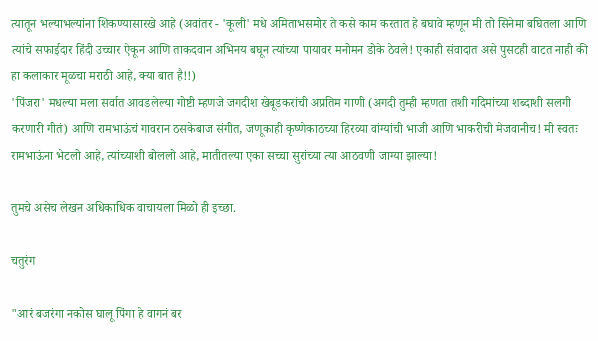त्यातून भल्याभल्यांना शिकण्यासारखे आहे (अवांतर - 'कूली' मधे अमिताभसमोर ते कसे काम करतात हे बघावे म्हणून मी तो सिनेमा बघितला आणि त्यांचे सफाईदार हिंदी उच्चार ऐकून आणि ताकदवान अभिनय बघून त्यांच्या पायावर मनोमन डोके ठेवले! एकाही संवादात असे पुसटही वाटत नाही की हा कलाकार मूळचा मराठी आहे, क्या बात है!!)
'पिंजरा' मधल्या मला सर्वात आवडलेल्या गोष्टी म्हणजे जगदीश खेबूडकरांची अप्रतिम गाणी (अगदी तुम्ही म्हणता तशी गदिमांच्या शब्दाशी सलगी करणारी गीतं) आणि रामभाऊंचं गावरान ठसकेबाज संगीत, जणूकाही कृष्णेकाठच्या हिरव्या वांग्यांची भाजी आणि भाकरीची मेजवानीच! मी स्वतः रामभाऊंना भेटलो आहे, त्यांच्याशी बोललो आहे, मातीतल्या एका सच्चा सुरांच्या त्या आठवणी जाग्या झाल्या!

तुमचे असेच लेखन अधिकाधिक वाचायला मिळो ही इच्छा.

चतुरंग

"आरं बजरंगा नकोस घालू पिंगा हे वागनं बर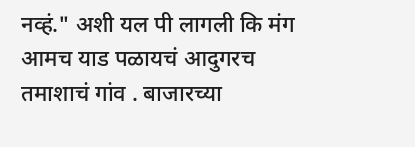नव्हं." अशी यल पी लागली कि मंग आमच याड पळायचं आदुगरच तमाशाचं गांव . बाजारच्या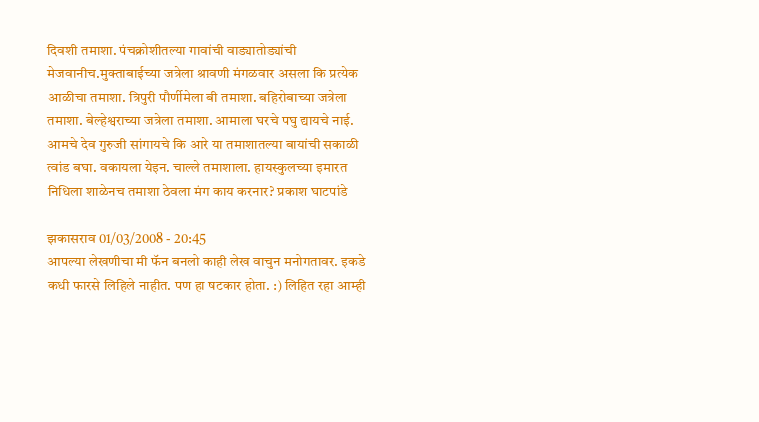दिवशी तमाशा. पंचक्रोशीतल्या गावांची वाड्यातोड्यांची मेजवानीच.मुक्ताबाईच्या जत्रेला श्रावणी मंगळवार असला कि प्रत्येक आळीचा तमाशा. त्रिपुरी पौर्णीमेला बी तमाशा. बहिरोबाच्या जत्रेला तमाशा. बेल्हेश्वराच्या जत्रेला तमाशा. आमाला घरचे पघु द्यायचे नाई. आमचे देव गुरुजी सांगायचे कि आरे या तमाशातल्या बायांची सकाळी त्वांड बघा. वकायला येइन. चाल्ले तमाशाला. हायस्कुलच्या इमारत निधिला शाळेनच तमाशा ठेवला मंग काय करनार? प्रकाश घाटपांडे

झकासराव 01/03/2008 - 20:45
आपल्या लेखणीचा मी फॅन बनलो काही लेख वाचुन मनोगतावर. इकडे कधी फारसे लिहिले नाहीत. पण हा षटकार होता. :) लिहित रहा आम्ही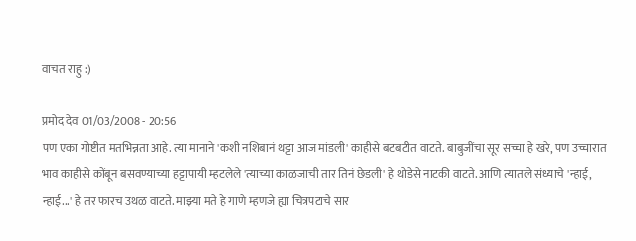वाचत राहु :)

प्रमोद देव 01/03/2008 - 20:56
पण एका गोष्टीत मतभिन्नता आहे. त्या मानाने 'कशी नशिबानं थट्टा आज मांडली' काहीसे बटबटीत वाटते. बाबुजींचा सूर सच्चा हे खरे, पण उच्चारात भाव काहीसे कोंबून बसवण्याच्या हट्टापायी म्हटलेले 'त्याच्या काळजाची तार तिनं छेडली' हे थोडेसे नाटकी वाटते. आणि त्यातले संध्याचे 'न्हाई, न्हाई...' हे तर फारच उथळ वाटते. माझ्या मते हे गाणे म्हणजे ह्या चित्रपटाचे सार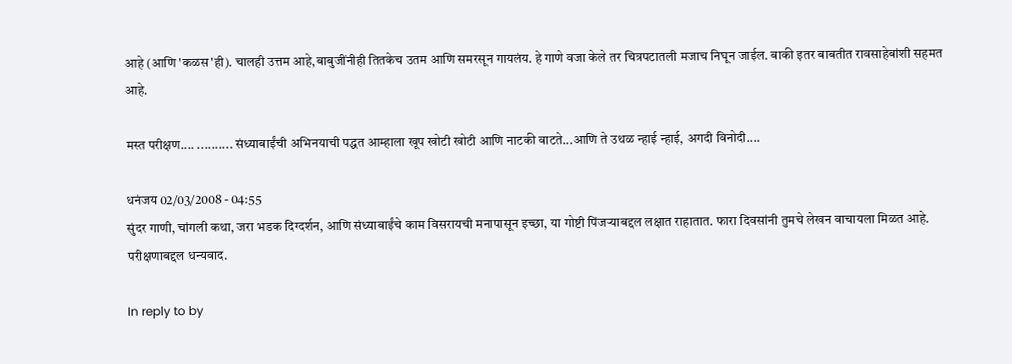आहे (आणि 'कळस'ही). चालही उत्तम आहे,बाबुजींनीही तितकेच उतम आणि समरसून गायलंय. हे गाणे वजा केले तर चित्रपटातली मजाच निघून जाईल. बाकी इतर बाबतीत रावसाहेबांशी सहमत आहे.

मस्त परीक्षण.... .......... संध्याबाईंची अभिनयाची पद्धत आम्हाला खूप खोटी खोटी आणि नाटकी वाटते...आणि ते उथळ न्हाई न्हाई, अगदी विनोदी....

धनंजय 02/03/2008 - 04:55
सुंदर गाणी, चांगली कथा, जरा भडक दिग्दर्शन, आणि संध्याबाईंचे काम विसरायची मनापासून इच्छा, या गोष्टी पिंजर्‍याबद्दल लक्षात राहातात. फारा दिवसांनी तुमचे लेखन वाचायला मिळत आहे. परीक्षणाबद्दल धन्यवाद.

In reply to by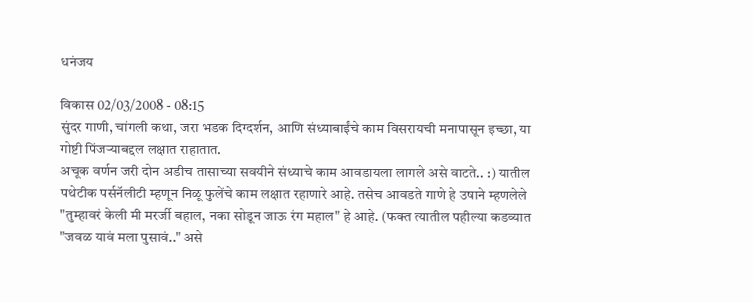धनंजय

विकास 02/03/2008 - 08:15
सुंदर गाणी, चांगली कथा, जरा भडक दिग्दर्शन, आणि संध्याबाईंचे काम विसरायची मनापासून इच्छा, या गोष्टी पिंजर्‍याबद्दल लक्षात राहातात.
अचूक वर्णन जरी दोन अडीच तासाच्या सवयीने संध्याचे काम आवडायला लागले असे वाटते.. :) यातील पथेटीक पर्सनॅलीटी म्हणून निळू फुलेंचे काम लक्षात रहाणारे आहे. तसेच आवडते गाणे हे उषाने म्हणलेले "तुम्हावरं केली मी मरर्जी बहाल, नका सोडून जाऊ रंग महाल" हे आहे. (फक्त त्यातील पहील्या कडव्यात "जवळ यावं मला पुसावं.." असे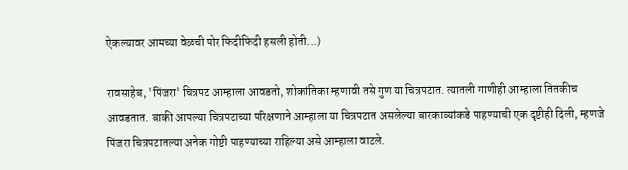ऐकल्यावर आमच्या वेळची पोर फिदीफिदी हसली होती...)

रावसाहेब, 'पिंजरा' चित्रपट आम्हाला आवडतो, शोकांतिका म्हणावी तसे गुण या चित्रपटात. त्यातली गाणीही आम्हाला तितकीच आवडतात. बाकी आपल्या चित्रपटाच्या परिक्षणाने आम्हाला या चित्रपटात असलेल्या बारकाव्यांकडे पाहण्याची एक दृष्टीही दिली, म्हणजे पिंजरा चित्रपटातल्या अनेक गोष्टी पाहण्याच्या राहिल्या असे आम्हाला वाटले.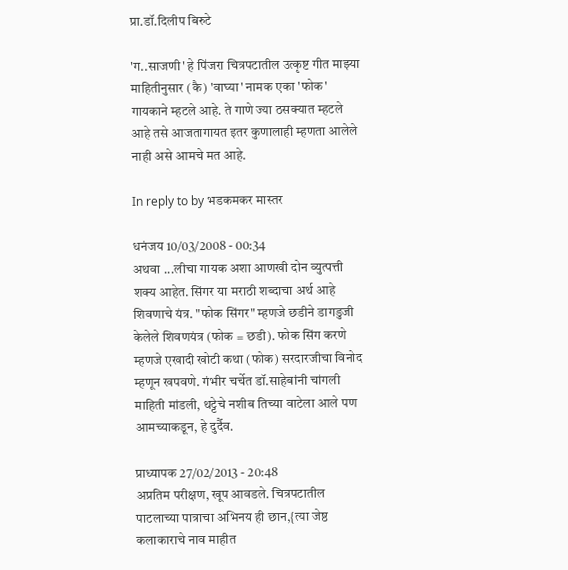प्रा.डॉ.दिलीप बिरुटे

'ग..साजणी' हे पि॑जरा चित्रपटातील उत्कृष्ट गीत माझ्या माहितीनुसार (कै) 'वाघ्या' नामक एका 'फोक' गायकाने म्हटले आहे. ते गाणे ज्या ठसक्यात म्हटले आहे तसे आजतागायत इतर कुणालाही म्हणता आलेले नाही असे आमचे मत आहे.

In reply to by भडकमकर मास्तर

धनंजय 10/03/2008 - 00:34
अथवा ...लीचा गायक अशा आणखी दोन व्युत्पत्ती शक्य आहेत. सिंगर या मराठी शब्दाचा अर्थ आहे शिवणाचे यंत्र. "फोक सिंगर" म्हणजे छडीने डागडुजी केलेले शिवणयंत्र (फोक = छडी). फोक सिंग करणे म्हणजे एखादी खोटी कथा (फोक) सरदारजीचा विनोद म्हणून खपवणे. गंभीर चर्चेत डॉ.साहेबांनी चांगली माहिती मांडली, थट्टेचे नशीब तिच्या वाटेला आले पण आमच्याकडून, हे दुर्दैव.

प्राध्यापक 27/02/2013 - 20:48
अप्रतिम परीक्षण, खूप आवडले. चित्रपटातील पाटलाच्या पात्राचा अभिनय ही छान,{त्या जेष्ठ कलाकाराचे नाव माहीत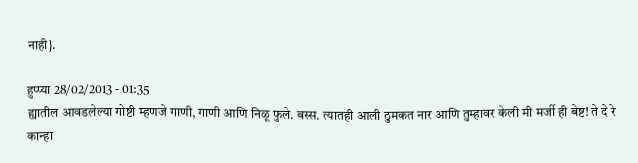नाही}.

हुप्प्या 28/02/2013 - 01:35
ह्यातील आवडलेल्या गोष्टी म्हणजे गाणी, गाणी आणि निळू फुले. बस्स. त्यातही आली ठुमकत नार आणि तुम्हावर केली मी मर्जी ही बेष्ट! ते दे रे कान्हा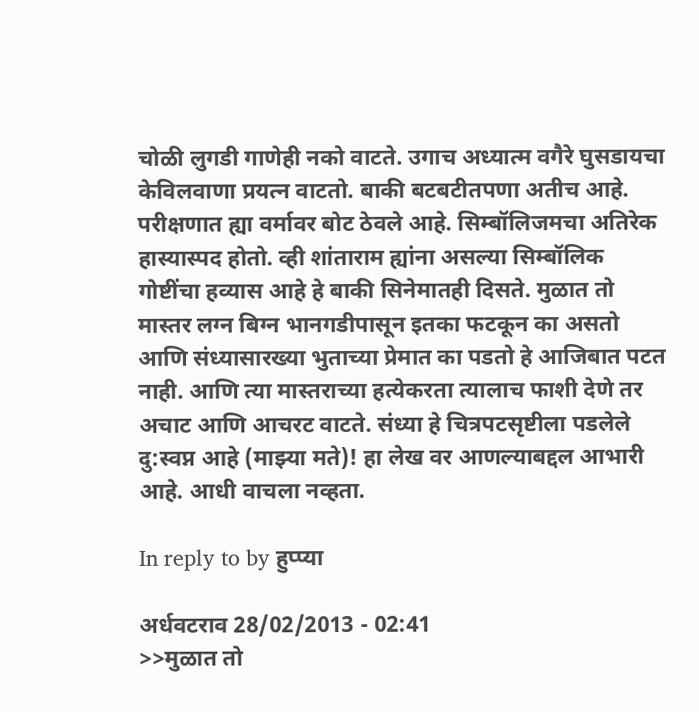चोळी लुगडी गाणेही नको वाटते. उगाच अध्यात्म वगैरे घुसडायचा केविलवाणा प्रयत्न वाटतो. बाकी बटबटीतपणा अतीच आहे. परीक्षणात ह्या वर्मावर बोट ठेवले आहे. सिम्बॉलिजमचा अतिरेक हास्यास्पद होतो. व्ही शांताराम ह्यांना असल्या सिम्बॉलिक गोष्टींचा हव्यास आहे हे बाकी सिनेमातही दिसते. मुळात तो मास्तर लग्न बिग्न भानगडीपासून इतका फटकून का असतो आणि संध्यासारख्या भुताच्या प्रेमात का पडतो हे आजिबात पटत नाही. आणि त्या मास्तराच्या हत्येकरता त्यालाच फाशी देणे तर अचाट आणि आचरट वाटते. संध्या हे चित्रपटसृष्टीला पडलेले दु:स्वप्न आहे (माझ्या मते)! हा लेख वर आणल्याबद्दल आभारी आहे. आधी वाचला नव्हता.

In reply to by हुप्प्या

अर्धवटराव 28/02/2013 - 02:41
>>मुळात तो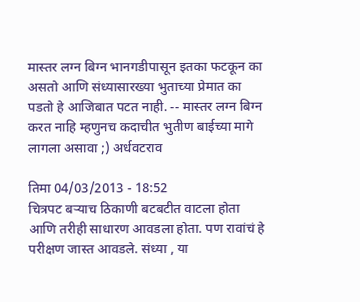मास्तर लग्न बिग्न भानगडीपासून इतका फटकून का असतो आणि संध्यासारख्या भुताच्या प्रेमात का पडतो हे आजिबात पटत नाही. -- मास्तर लग्न बिग्न करत नाहि म्हणुनच कदाचीत भुतीण बाईच्या मागे लागला असावा ;) अर्धवटराव

तिमा 04/03/2013 - 18:52
चित्रपट बर्‍याच ठिकाणी बटबटीत वाटला होता आणि तरीही साधारण आवडला होता. पण रावांचं हे परीक्षण जास्त आवडले. संध्या , या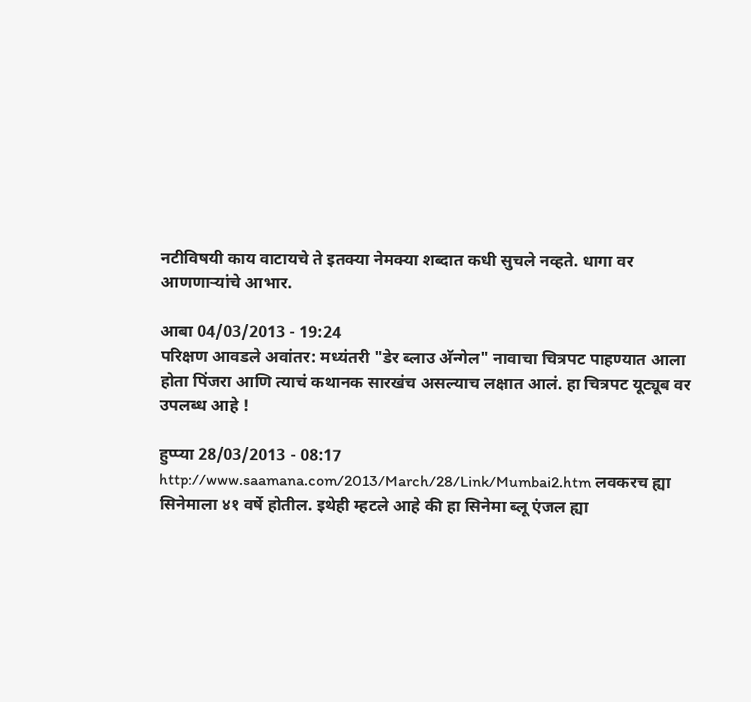नटीविषयी काय वाटायचे ते इतक्या नेमक्या शब्दात कधी सुचले नव्हते. धागा वर आणणार्‍यांचे आभार.

आबा 04/03/2013 - 19:24
परिक्षण आवडले अवांतर: मध्यंतरी "डेर ब्लाउ अ‍ॅन्गेल" नावाचा चित्रपट पाहण्यात आला होता पिंजरा आणि त्याचं कथानक सारखंच असल्याच लक्षात आलं. हा चित्रपट यूट्यूब वर उपलब्ध आहे !

हुप्प्या 28/03/2013 - 08:17
http://www.saamana.com/2013/March/28/Link/Mumbai2.htm लवकरच ह्या सिनेमाला ४१ वर्षे होतील. इथेही म्हटले आहे की हा सिनेमा ब्लू एंजल ह्या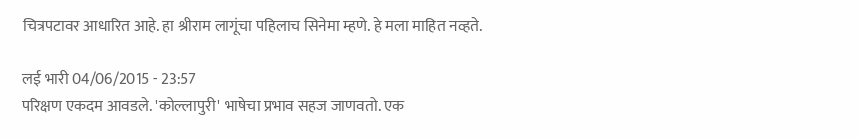चित्रपटावर आधारित आहे. हा श्रीराम लागूंचा पहिलाच सिनेमा म्हणे. हे मला माहित नव्हते.

लई भारी 04/06/2015 - 23:57
परिक्षण एकदम आवडले. 'कोल्लापुरी' भाषेचा प्रभाव सहज जाणवतो. एक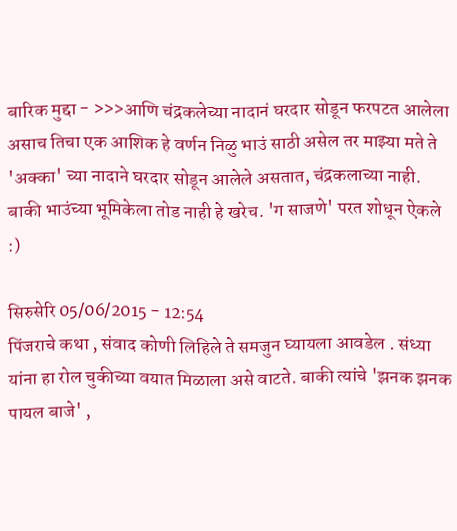बारिक मुद्दा - >>>आणि चंद्रकलेच्या नादानं घरदार सोडून फरपटत आलेला असाच तिचा एक आशिक हे वर्णन निळु भाउं साठी असेल तर माझ्या मते ते 'अक्का' च्या नादाने घरदार सोडून आलेले असतात, चंद्रकलाच्या नाही. बाकी भाउंच्या भूमिकेला तोड नाही हे खरेच. 'ग साजणे' परत शोधून ऐकले :)

सिरुसेरि 05/06/2015 - 12:54
पिंजराचे कथा , संवाद कोणी लिहिले ते समजुन घ्यायला आवडेल . संध्या यांना हा रोल चुकीच्या वयात मिळाला असे वाटते. बाकी त्यांचे 'झनक झनक पायल बाजे' ,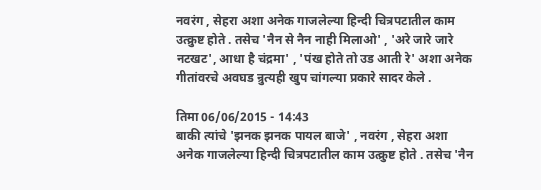नवरंग , सेहरा अशा अनेक गाजलेल्या हिन्दी चित्रपटातील काम उत्क्रुष्ट होते . तसेच 'नैन से नैन नाही मिलाओ' , 'अरे जारे जारे नटखट', आधा है चंद्रमा' , 'पंख होते तो उड आती रे' अशा अनेक गीतांवरचे अवघड न्रुत्यही खुप चांगल्या प्रकारे सादर केले .

तिमा 06/06/2015 - 14:43
बाकी त्यांचे 'झनक झनक पायल बाजे' , नवरंग , सेहरा अशा अनेक गाजलेल्या हिन्दी चित्रपटातील काम उत्क्रुष्ट होते . तसेच 'नैन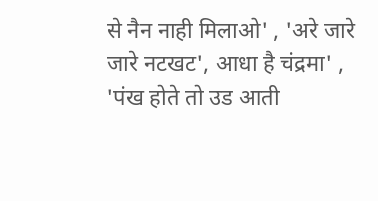से नैन नाही मिलाओ' , 'अरे जारे जारे नटखट', आधा है चंद्रमा' , 'पंख होते तो उड आती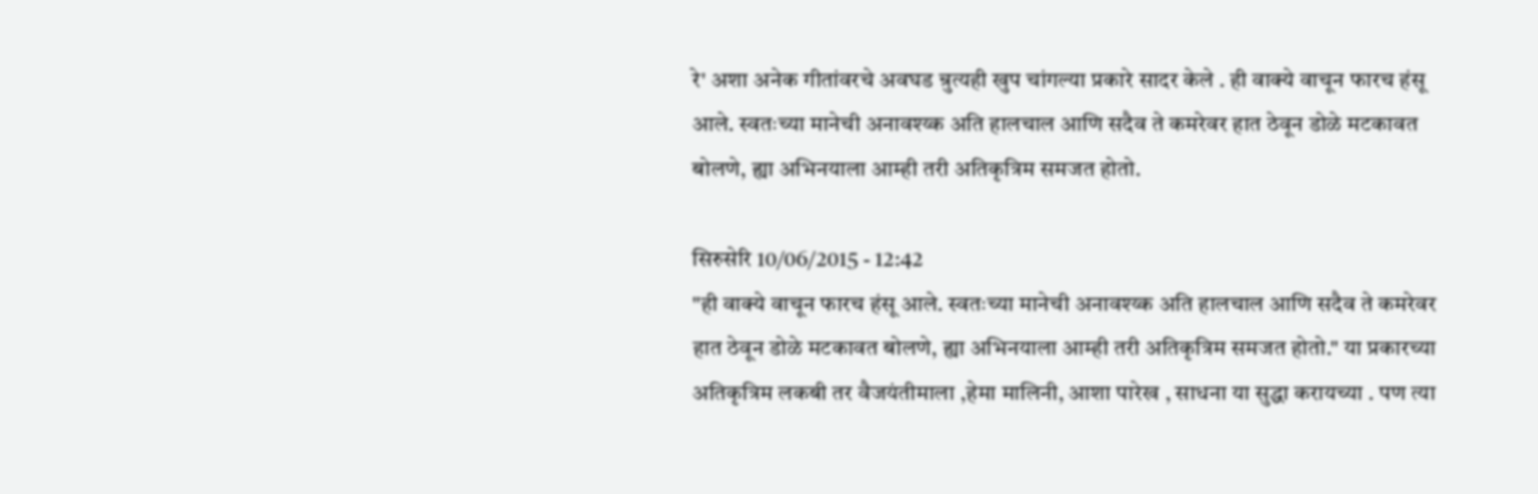रे' अशा अनेक गीतांवरचे अवघड न्रुत्यही खुप चांगल्या प्रकारे सादर केले . ही वाक्ये वाचून फारच हंसू आले. स्वतःच्या मानेची अनावश्य्क अति हालचाल आणि सदैव ते कमरेवर हात ठेवून डोळे मटकावत बोलणे, ह्या अभिनयाला आम्ही तरी अतिकृत्रिम समजत होतो.

सिरुसेरि 10/06/2015 - 12:42
"ही वाक्ये वाचून फारच हंसू आले. स्वतःच्या मानेची अनावश्य्क अति हालचाल आणि सदैव ते कमरेवर हात ठेवून डोळे मटकावत बोलणे, ह्या अभिनयाला आम्ही तरी अतिकृत्रिम समजत होतो." या प्रकारच्या अतिकृत्रिम लकबी तर वैजयंतीमाला ,हेमा मालिनी, आशा पारेख , साधना या सुद्धा करायच्या . पण त्या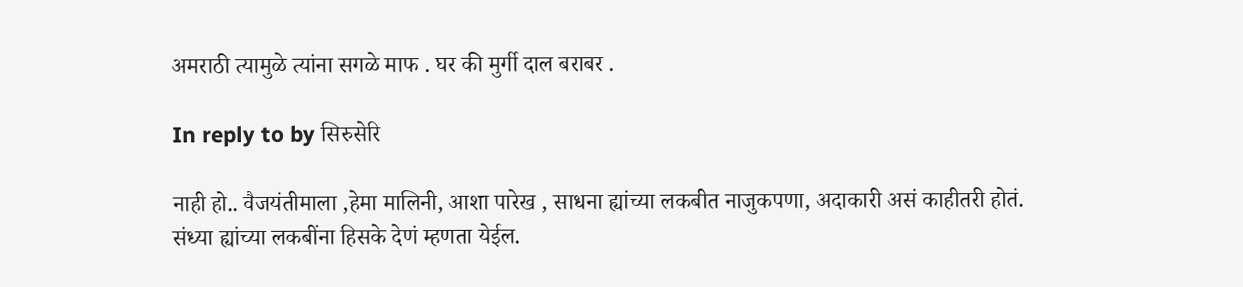अमराठी त्यामुळे त्यांना सगळे माफ . घर की मुर्गी दाल बराबर .

In reply to by सिरुसेरि

नाही हो.. वैजयंतीमाला ,हेमा मालिनी, आशा पारेख , साधना ह्यांच्या लकबीत नाजुकपणा, अदाकारी असं काहीतरी होतं. संध्या ह्यांच्या लकबींना हिसके देणं म्हणता येईल.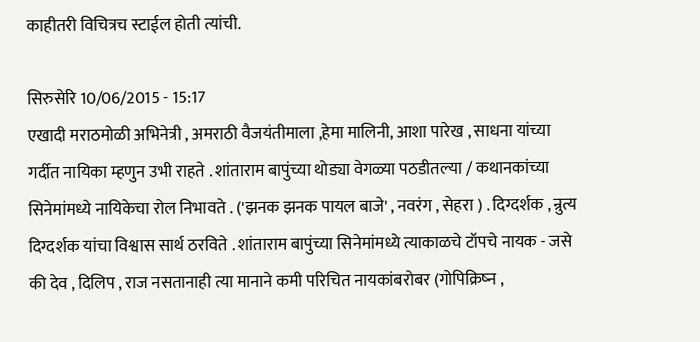काहीतरी विचित्रच स्टाईल होती त्यांची.

सिरुसेरि 10/06/2015 - 15:17
एखादी मराठमोळी अभिनेत्री , अमराठी वैजयंतीमाला ,हेमा मालिनी, आशा पारेख , साधना यांच्या गर्दीत नायिका म्हणुन उभी राहते . शांताराम बापुंच्या थोड्या वेगळ्या पठडीतल्या / कथानकांच्या सिनेमांमध्ये नायिकेचा रोल निभावते . ('झनक झनक पायल बाजे' , नवरंग , सेहरा ) . दिग्दर्शक , न्रुत्य दिग्दर्शक यांचा विश्वास सार्थ ठरविते . शांताराम बापुंच्या सिनेमांमध्ये त्याकाळचे टॉपचे नायक - जसे की देव , दिलिप , राज नसतानाही त्या मानाने कमी परिचित नायकांबरोबर (गोपिक्रिष्न ,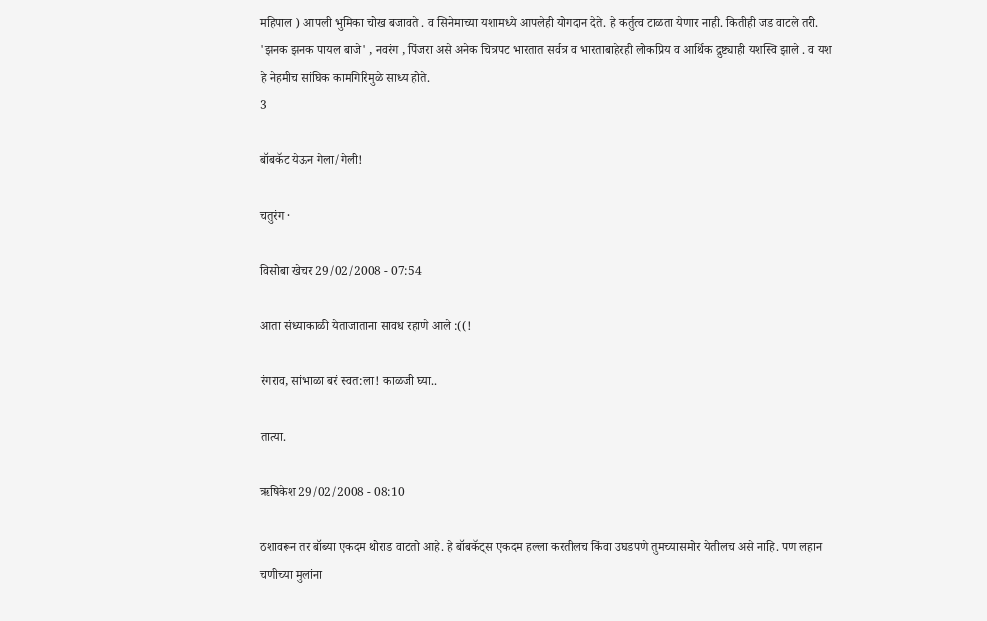महिपाल ) आपली भुमिका चोख बजावते . व सिनेमाच्या यशामध्ये आपलेही योगदान देते. हे कर्तुत्व टाळता येणार नाही. कितीही जड वाटले तरी. 'झनक झनक पायल बाजे' , नवरंग , पिंजरा असे अनेक चित्रपट भारतात सर्वत्र व भारताबाहेरही लोकप्रिय व आर्थिक द्रुष्ट्याही यशस्वि झाले . व यश हे नेहमीच सांघिक कामगिरिमुळे साध्य होते.
3

बॉबकॅट येऊन गेला/गेली!

चतुरंग ·

विसोबा खेचर 29/02/2008 - 07:54

आता संध्याकाळी येताजाताना सावध रहाणे आले :((!

रंगराव, सांभाळा बरं स्वत:ला! काळजी घ्या..

तात्या.

ऋषिकेश 29/02/2008 - 08:10

ठशावरून तर बॉब्या एकदम थोराड वाटतो आहे. हे बॉबकॅट्स एकदम हल्ला करतीलच किंवा उघडपणे तुमच्यासमोर येतीलच असे नाहि. पण लहान चणीच्या मुलांना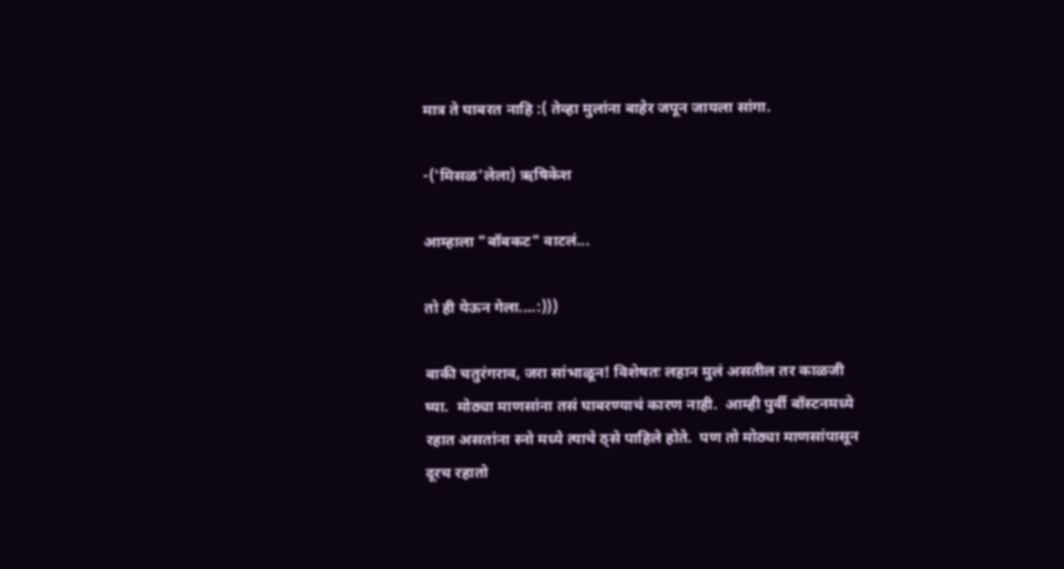मात्र ते घाबरत नाहि :( तेव्हा मुलांना बाहेर जपून जायला सांगा.

-('मिसळ'लेला) ऋषिकेश

आम्हाला "बॉबकट" वाटलं...

तो ही येऊन गेला....:)))

बाकी चतुरंगराव, जरा सांभाळून! विशेषतः लहान मुलं असतील तर काळजी घ्या.  मोठ्या माणसांना तसं घाबरण्याचं कारण नाही.  आम्ही पुर्वी बॉस्टनमध्ये रहात असतांना स्नो मध्ये त्याचे ठ्से पाहिले होते.  पण तो मोठ्या माणसांपासून दूरच रहातो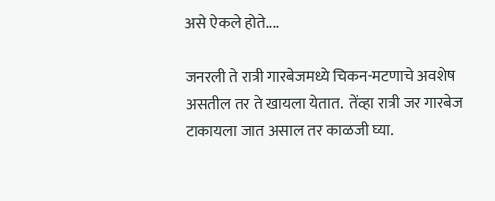असे ऐकले होते....

जनरली ते रात्री गारबेजमध्ये चिकन-मटणाचे अवशेष असतील तर ते खायला येतात.  तेंव्हा रात्री जर गारबेज टाकायला जात असाल तर काळजी घ्या.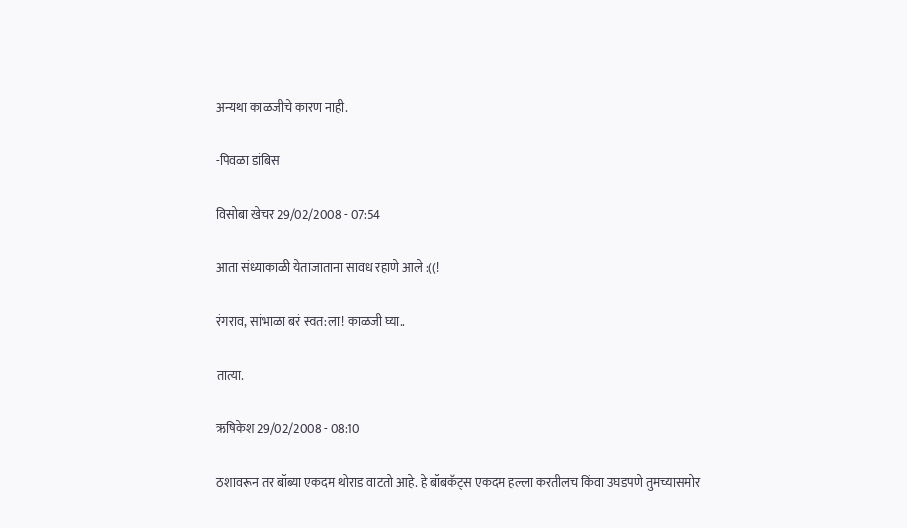अन्यथा काळजीचे कारण नाही.

-पिवळा डांबिस

विसोबा खेचर 29/02/2008 - 07:54

आता संध्याकाळी येताजाताना सावध रहाणे आले :((!

रंगराव, सांभाळा बरं स्वत:ला! काळजी घ्या..

तात्या.

ऋषिकेश 29/02/2008 - 08:10

ठशावरून तर बॉब्या एकदम थोराड वाटतो आहे. हे बॉबकॅट्स एकदम हल्ला करतीलच किंवा उघडपणे तुमच्यासमोर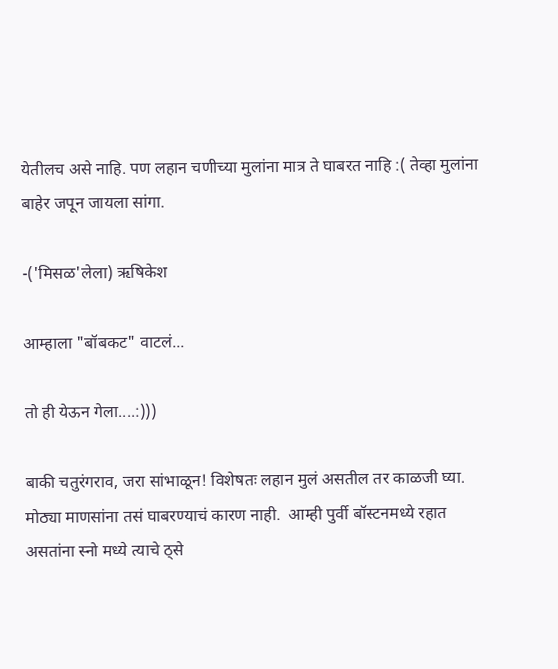येतीलच असे नाहि. पण लहान चणीच्या मुलांना मात्र ते घाबरत नाहि :( तेव्हा मुलांना बाहेर जपून जायला सांगा.

-('मिसळ'लेला) ऋषिकेश

आम्हाला "बॉबकट" वाटलं...

तो ही येऊन गेला....:)))

बाकी चतुरंगराव, जरा सांभाळून! विशेषतः लहान मुलं असतील तर काळजी घ्या.  मोठ्या माणसांना तसं घाबरण्याचं कारण नाही.  आम्ही पुर्वी बॉस्टनमध्ये रहात असतांना स्नो मध्ये त्याचे ठ्से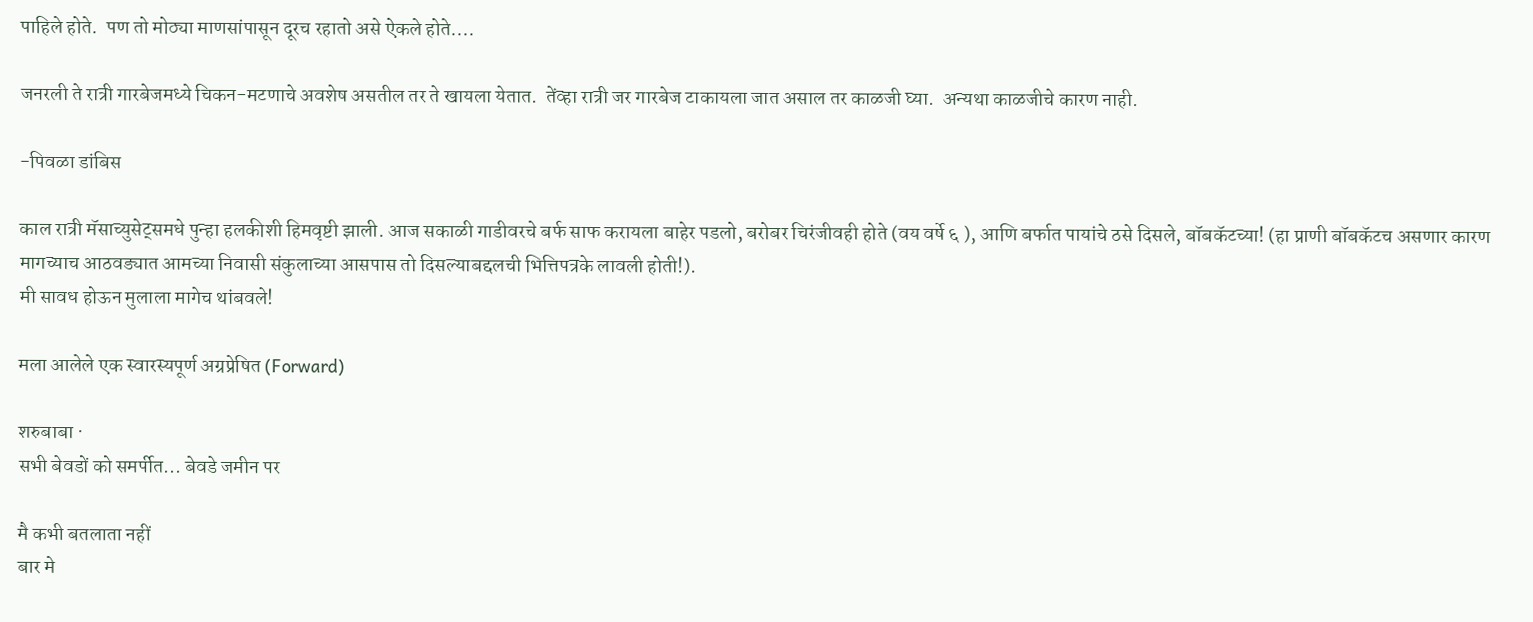पाहिले होते.  पण तो मोठ्या माणसांपासून दूरच रहातो असे ऐकले होते....

जनरली ते रात्री गारबेजमध्ये चिकन-मटणाचे अवशेष असतील तर ते खायला येतात.  तेंव्हा रात्री जर गारबेज टाकायला जात असाल तर काळजी घ्या.  अन्यथा काळजीचे कारण नाही.

-पिवळा डांबिस

काल रात्री मॅसाच्युसेट्समधे पुन्हा हलकीशी हिमवृष्टी झाली. आज सकाळी गाडीवरचे बर्फ साफ करायला बाहेर पडलो, बरोबर चिरंजीवही होते (वय वर्षे ६ ), आणि बर्फात पायांचे ठसे दिसले, बॉबकॅटच्या! (हा प्राणी बॉबकॅटच असणार कारण मागच्याच आठवड्यात आमच्या निवासी संकुलाच्या आसपास तो दिसल्याबद्दलची भित्तिपत्रके लावली होती!).
मी सावध होऊन मुलाला मागेच थांबवले!

मला आलेले एक स्वारस्यपूर्ण अग्रप्रेषित (Forward)

शरुबाबा ·
सभी बेवडों को समर्पीत... बेवडे जमीन पर

मै कभी बतलाता नहीं
बार मे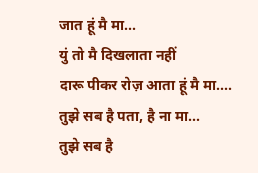जात हूं मै मा...
युं तो मै दिखलाता नहीं
दारू पीकर रोज़ आता हूं मै मा....
तुझे सब है पता, है ना मा...
तुझे सब है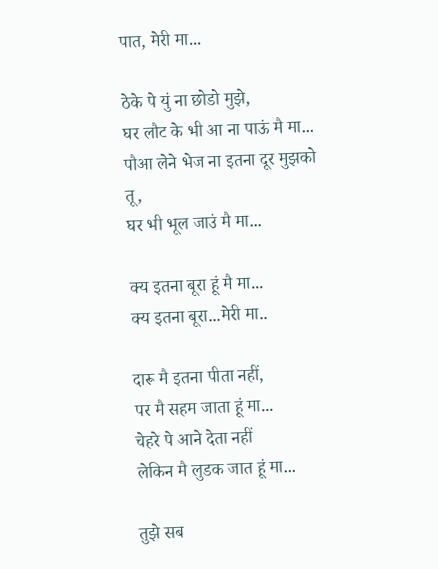पात, मेरी मा...

ठेके पे युं ना छोडो मुझे,
घर लौट के भी आ ना पाऊं मै मा...
पौआ लेने भेज ना इतना दूर मुझको तू,
घर भी भूल जाउं मै मा...

क्य इतना बूरा हूं मै मा...
क्य इतना बूरा...मेरी मा..

दारू मै इतना पीता नहीं,
पर मै सहम जाता हूं मा...
चेहरे पे आने देता नहीं
लेकिन मै लुडक जात हूं मा...

तुझे सब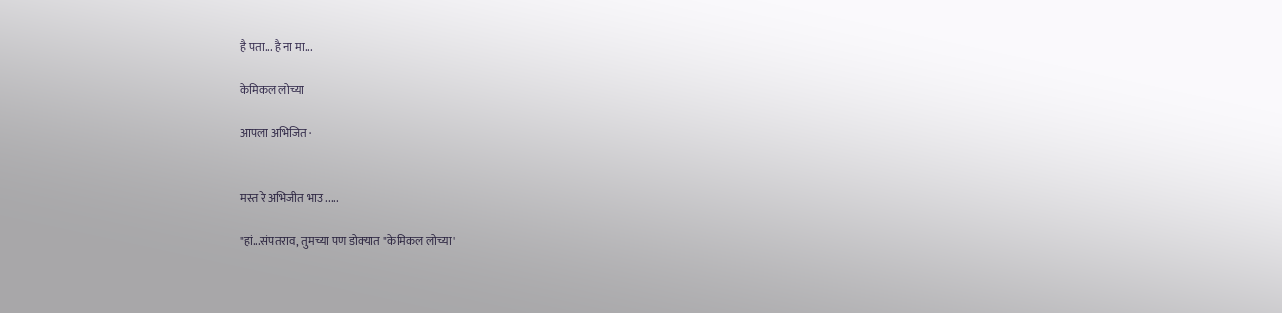है पता... है ना मा...

केमिकल लोच्या

आपला अभिजित ·


मस्त रे अभिजीत भाउ .....

"हां...संपतराव, तुमच्या पण डोक्‍यात "केमिकल लोच्या'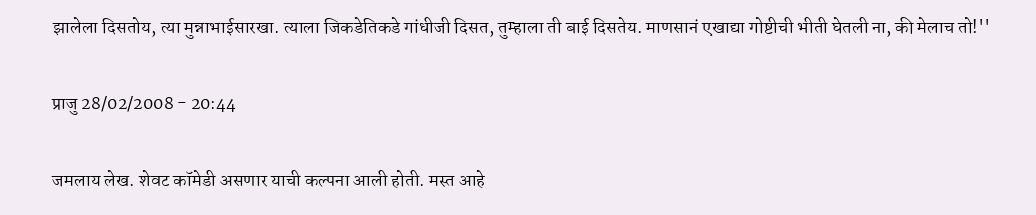झालेला दिसतोय, त्या मुन्नाभाईसारखा. त्याला जिकडेतिकडे गांधीजी दिसत, तुम्हाला ती बाई दिसतेय. माणसानं एखाद्या गोष्टीची भीती घेतली ना, की मेलाच तो!''

प्राजु 28/02/2008 - 20:44

जमलाय लेख. शेवट कॉमेडी असणार याची कल्पना आली होती. मस्त आहे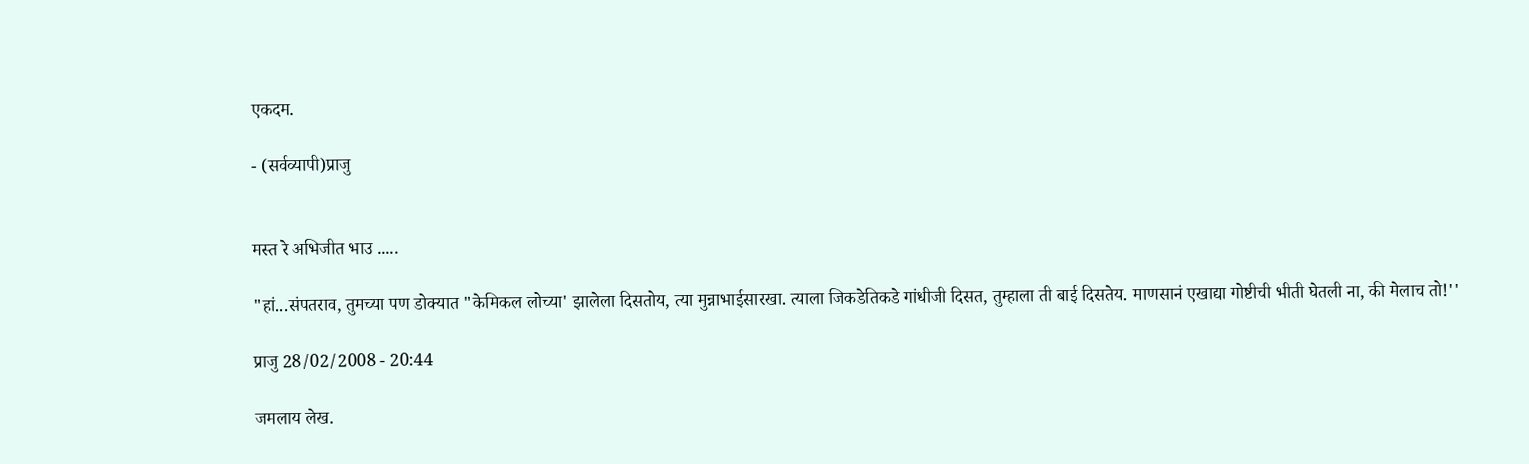एकदम.

- (सर्वव्यापी)प्राजु


मस्त रे अभिजीत भाउ .....

"हां...संपतराव, तुमच्या पण डोक्‍यात "केमिकल लोच्या' झालेला दिसतोय, त्या मुन्नाभाईसारखा. त्याला जिकडेतिकडे गांधीजी दिसत, तुम्हाला ती बाई दिसतेय. माणसानं एखाद्या गोष्टीची भीती घेतली ना, की मेलाच तो!''

प्राजु 28/02/2008 - 20:44

जमलाय लेख.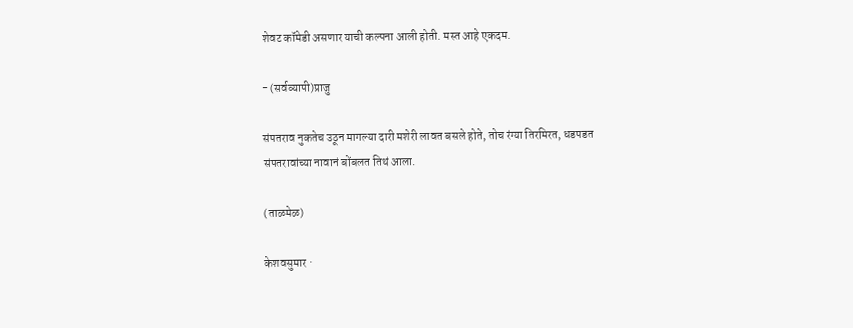शेवट कॉमेडी असणार याची कल्पना आली होती. मस्त आहे एकदम.

- (सर्वव्यापी)प्राजु

संपतराव नुकतेच उठून मागल्या दारी मशेरी लावत बसले होते, तोच रंग्या तिरमिरत, धडपडत संपतरावांच्या नावानं बोंबलत तिथं आला.

(ताळमेळ)

केशवसुमार ·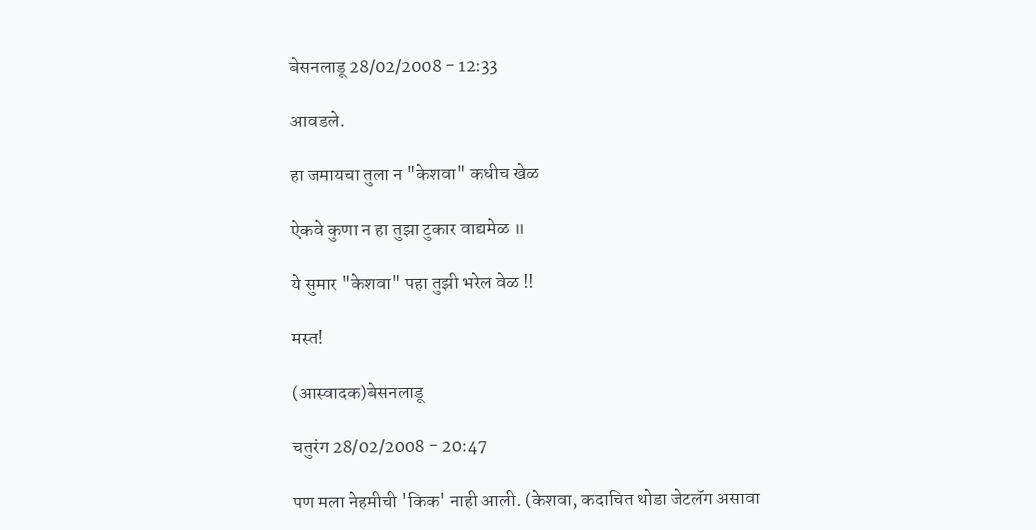बेसनलाडू 28/02/2008 - 12:33

आवडले.

हा जमायचा तुला न "केशवा" कधीच खेळ

ऐकवे कुणा न हा तुझा टुकार वाद्यमेळ ॥

ये सुमार "केशवा" पहा तुझी भरेल वेळ !!

मस्त!

(आस्वादक)बेसनलाडू

चतुरंग 28/02/2008 - 20:47

पण मला नेहमीची 'किक' नाही आली. (केशवा, कदाचित थोडा जेटलॅग असावा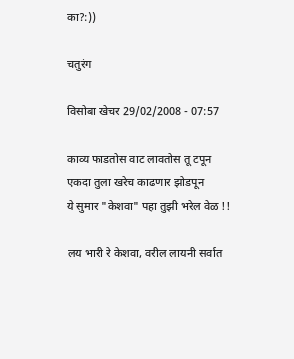का?:))

चतुरंग

विसोबा खेचर 29/02/2008 - 07:57

काव्य फाडतोस वाट लावतोस तू टपून
एकदा तुला खरेच काढणार झोडपून
ये सुमार "केशवा" पहा तुझी भरेल वेळ !!

लय भारी रे केशवा, वरील लायनी सर्वात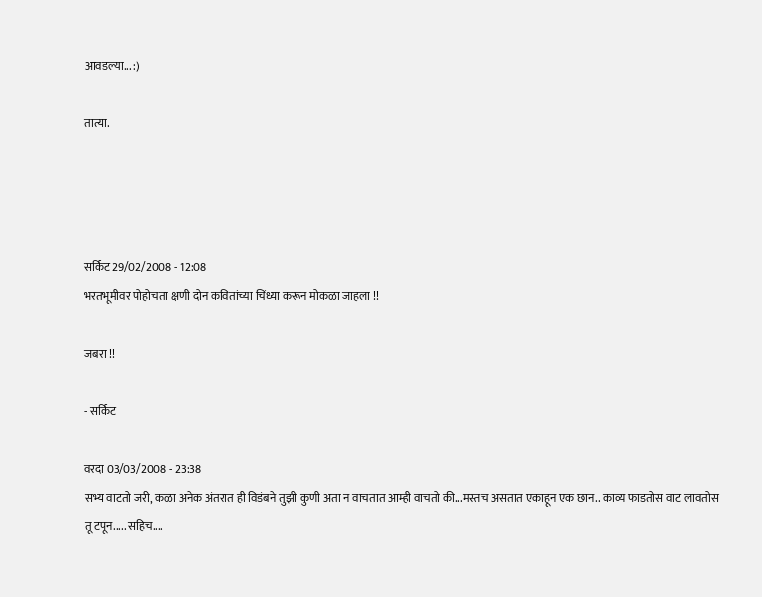आवडल्या... :)

तात्या.




सर्किट 29/02/2008 - 12:08
भरतभूमीवर पोहोचता क्षणी दोन कवितांच्या चिंध्या करून मोकळा जाहला !!

जबरा !!

- सर्किट

वरदा 03/03/2008 - 23:38
सभ्य वाटतो जरी, कळा अनेक अंतरात ही विडंबने तुझी कुणी अता न वाचतात आम्ही वाचतो की...मस्तच असतात एकाहून एक छान.. काव्य फाडतोस वाट लावतोस तू टपून..... सहिच....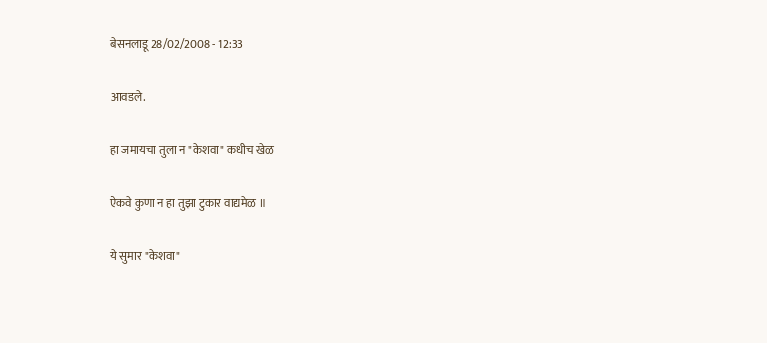बेसनलाडू 28/02/2008 - 12:33

आवडले.

हा जमायचा तुला न "केशवा" कधीच खेळ

ऐकवे कुणा न हा तुझा टुकार वाद्यमेळ ॥

ये सुमार "केशवा"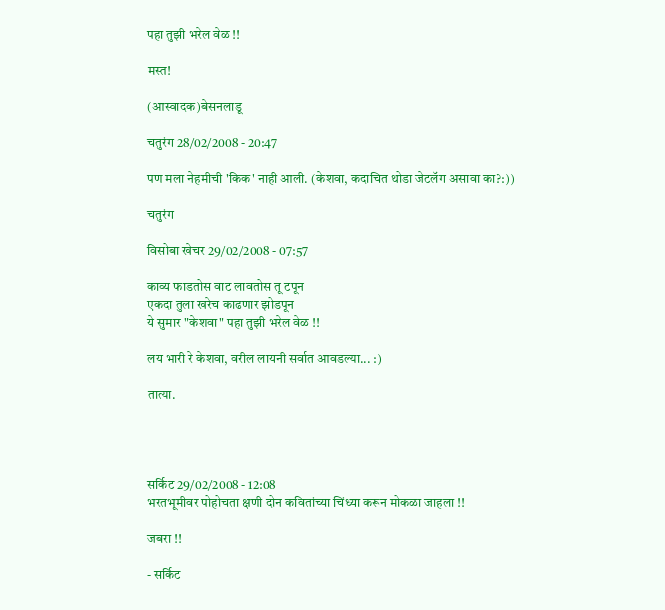पहा तुझी भरेल वेळ !!

मस्त!

(आस्वादक)बेसनलाडू

चतुरंग 28/02/2008 - 20:47

पण मला नेहमीची 'किक' नाही आली. (केशवा, कदाचित थोडा जेटलॅग असावा का?:))

चतुरंग

विसोबा खेचर 29/02/2008 - 07:57

काव्य फाडतोस वाट लावतोस तू टपून
एकदा तुला खरेच काढणार झोडपून
ये सुमार "केशवा" पहा तुझी भरेल वेळ !!

लय भारी रे केशवा, वरील लायनी सर्वात आवडल्या... :)

तात्या.




सर्किट 29/02/2008 - 12:08
भरतभूमीवर पोहोचता क्षणी दोन कवितांच्या चिंध्या करून मोकळा जाहला !!

जबरा !!

- सर्किट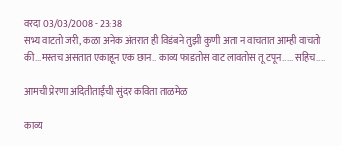वरदा 03/03/2008 - 23:38
सभ्य वाटतो जरी, कळा अनेक अंतरात ही विडंबने तुझी कुणी अता न वाचतात आम्ही वाचतो की...मस्तच असतात एकाहून एक छान.. काव्य फाडतोस वाट लावतोस तू टपून..... सहिच....

आमची प्रेरणा अदितीताईंची सुंदर कविता ताळमेळ

काव्य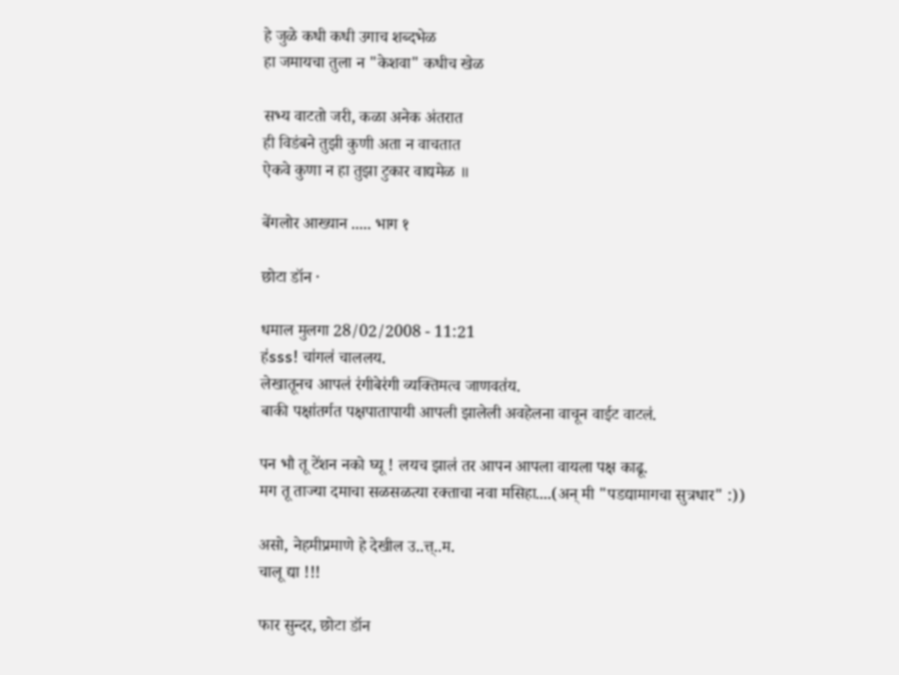हे जुळे कधी कधी उगाच शब्दभेळ
हा जमायचा तुला न "केशवा" कधीच खेळ

सभ्य वाटतो जरी, कळा अनेक अंतरात
ही विडंबने तुझी कुणी अता न वाचतात
ऐकवे कुणा न हा तुझा टुकार वाद्यमेळ ॥

बेंगलोर आख्यान ..... भाग १

छोटा डॉन ·

धमाल मुलगा 28/02/2008 - 11:21
ह॑sss! चा॑गल॑ चाललय.
लेखातूनच आपल॑ र॑गीबेर॑गी व्यक्तिमत्व जाणवत॑य.
बाकी पक्षा॑तर्गत पक्षपातापायी आपली झालेली अवहेलना वाचून वाईट वाटल॑.

पन भौ तू टे॑शन नको घ्यू ! लयच झाल॑ तर आपन आपला वायला पक्ष काढू.
मग तू ताज्या दमाचा सळसळत्या रक्ताचा नवा मसिहा....(अन् मी "पडद्यामागचा सुत्रधार" :))

असो, नेहमीप्रमाणे हे देखील उ..त्त्..म.
चालू द्या !!!

फार सुन्दर, छोटा डॉन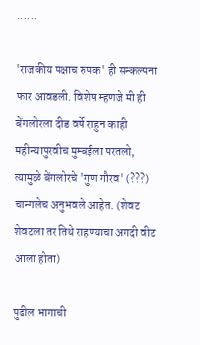......

'राजकीय पक्षाच रुपक' ही सन्कल्पना फार आवडली. विशेष म्हणजे मी ही  बेंगलोरला दीड वर्षे राहुन काही महीन्यापुरवीच मुम्बईला परतलो, त्यामुळे बेंगलोरचे 'गुण गौरव' (???) चान्गलेच अनुभवले आहेत. (शेवट शेवटला तर तिथे राहण्याचा अगदी वीट आला होता)

पुढील भागाची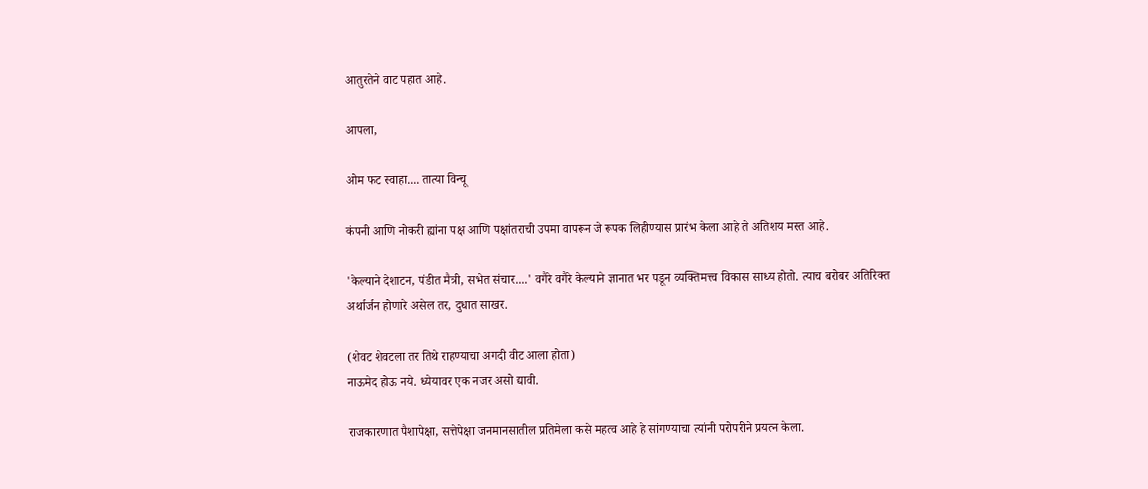आतुरतेने वाट पहात आहे.

आपला,

ओम फट स्वाहा.... तात्या विन्चू

कंपनी आणि नोकरी ह्यांना पक्ष आणि पक्षांतराची उपमा वापरून जे रूपक लिहीण्यास प्रारंभ केला आहे ते अतिशय मस्त आहे.

'केल्याने देशाटन, पंडीत मैत्री, सभेत संचार....' वगैरे वगैरे केल्याने ज्ञानात भर पडून व्यक्तिमत्त्व विकास साध्य होतो. त्याच बरोबर अतिरिक्त अर्थार्जन होणारे असेल तर, दुधात साखर.

(शेवट शेवटला तर तिथे राहण्याचा अगदी वीट आला होता)
नाऊमेद होऊ नये. ध्येयावर एक नजर असो द्यावी.

राजकारणात पैशापेक्षा, सत्तेपेक्षा जनमानसातील प्रतिमेला कसे महत्व आहे हे सांगण्याचा त्यांनी परोपरीने प्रयत्न केला.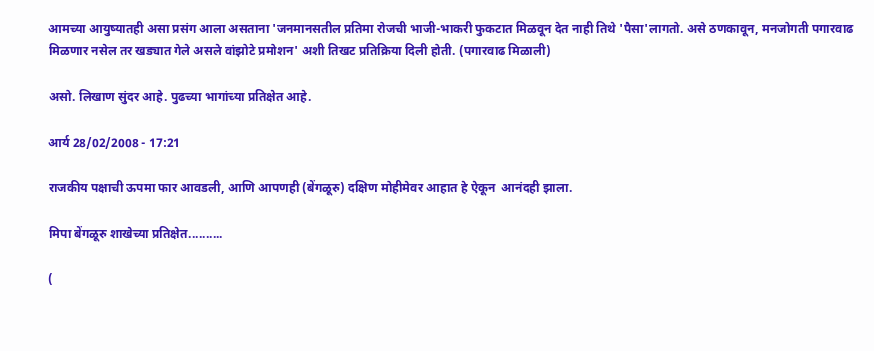आमच्या आयुष्यातही असा प्रसंग आला असताना 'जनमानसतील प्रतिमा रोजची भाजी-भाकरी फुकटात मिळवून देत नाही तिथे 'पैसा'लागतो. असे ठणकावून, मनजोगती पगारवाढ मिळणार नसेल तर खड्यात गेले असले वांझोटे प्रमोशन' अशी तिखट प्रतिक्रिया दिली होती. (पगारवाढ मिळाली)

असो. लिखाण सुंदर आहे. पुढच्या भागांच्या प्रतिक्षेत आहे.

आर्य 28/02/2008 - 17:21

राजकीय पक्षाची ऊपमा फार आवडली, आणि आपणही (बेंगळूरु) दक्षिण मोहीमेवर आहात हे ऐकून  आनंदही झाला.

मिपा बेंगळूरु शाखेच्या प्रतिक्षेत..........

(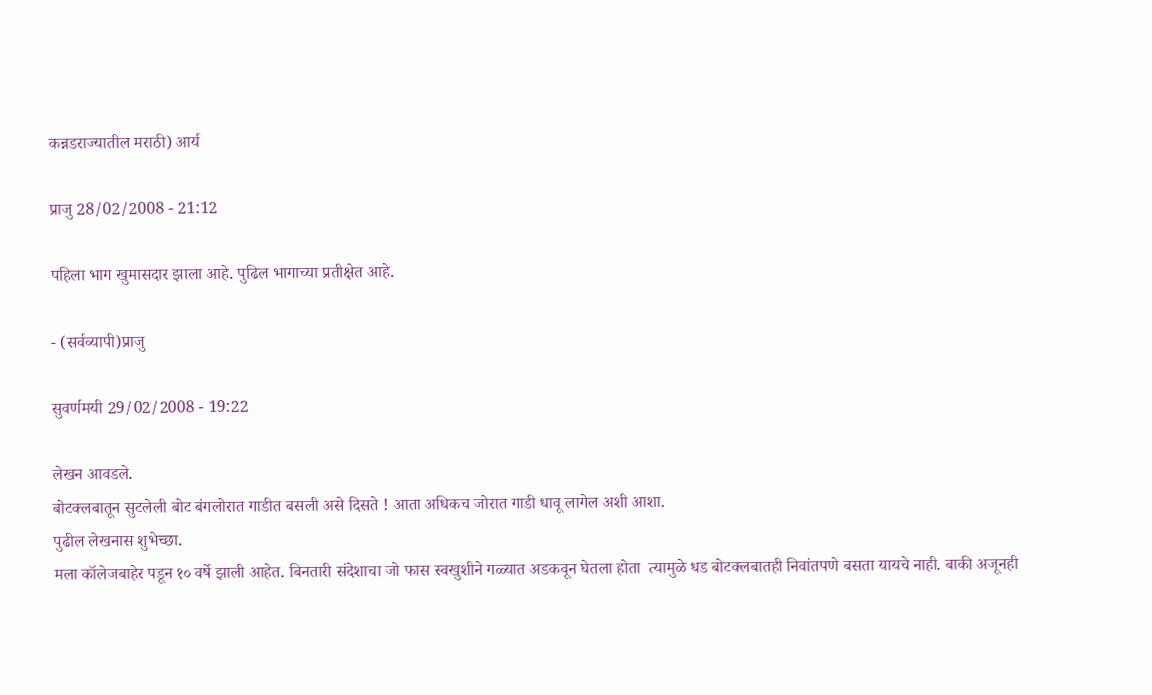कन्नडराज्यातील मराठी) आर्य

प्राजु 28/02/2008 - 21:12

पहिला भाग खुमासदार झाला आहे. पुढिल भागाच्या प्रतीक्षेत आहे.

- (सर्वव्यापी)प्राजु

सुवर्णमयी 29/02/2008 - 19:22

लेखन आवडले.
बोटक्लबातून सुटलेली बोट बंगलोरात गाडीत बसली असे दिसते ! आता अधिकच जोरात गाडी धावू लागेल अशी आशा.
पुढील लेखनास शुभेच्छा.
मला कॉलेजबाहेर पडून १० वर्षे झाली आहेत. बिनतारी संदेशाचा जो फास स्वखुशीने गळ्यात अडकवून घेतला होता  त्यामुळे धड बोटक्लबातही निवांतपणे बसता यायचे नाही. बाकी अजूनही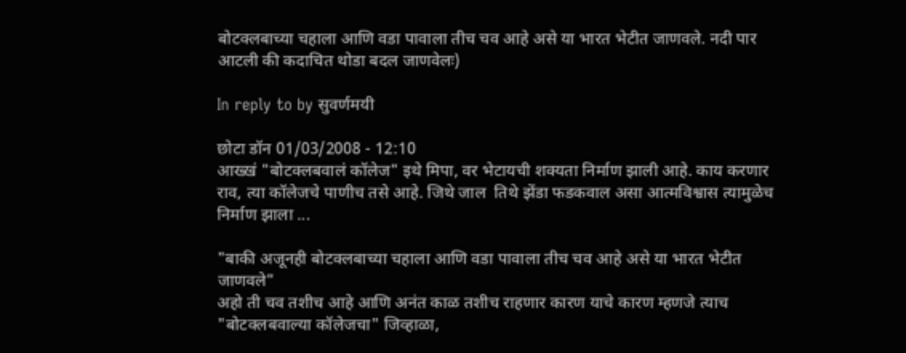बोटक्लबाच्या चहाला आणि वडा पावाला तीच चव आहे असे या भारत भेटीत जाणवले. नदी पार आटली की कदाचित थोडा बदल जाणवेलः)

In reply to by सुवर्णमयी

छोटा डॉन 01/03/2008 - 12:10
आख्खं "बोटक्लबवालं कॉलेज" इथे मिपा, वर भेटायची शक्यता निर्माण झाली आहे. काय करणार राव, त्या कॉलेजचे पाणीच तसे आहे. जिथे जाल  तिथे झेंडा फडकवाल असा आत्मविश्वास त्यामुळेच निर्माण झाला ...

"बाकी अजूनही बोटक्लबाच्या चहाला आणि वडा पावाला तीच चव आहे असे या भारत भेटीत जाणवले"
अहो ती चव तशीच आहे आणि अनंत काळ तशीच राहणार कारण याचे कारण म्हणजे त्याच "बोटक्लबवाल्या कॉलेजचा" जिव्हाळा,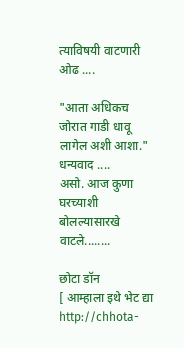त्याविषयी वाटणारी ओढ ....

"आता अधिकच जोरात गाडी धावू लागेल अशी आशा."
धन्यवाद ....
असो. आज कुणा घरच्याशी बोलल्यासारखे वाटले........

छोटा डॉन
[ आम्हाला इथे भेट द्या http://chhota-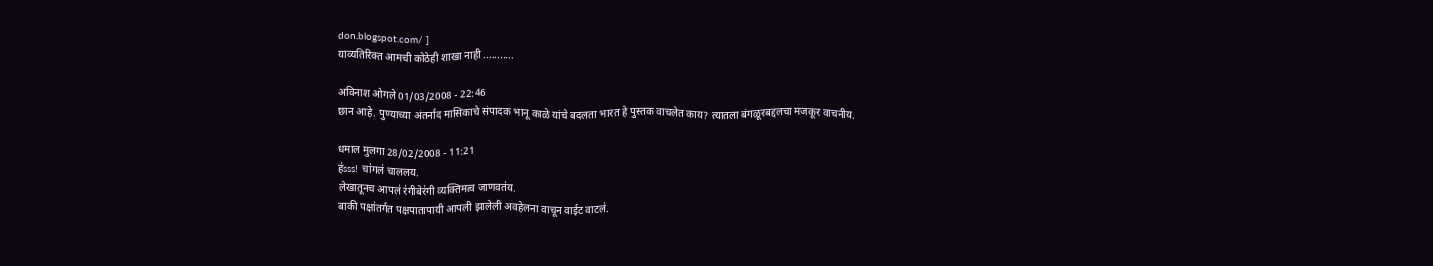don.blogspot.com/ ]
याव्यतिरिक्त आमची कोठेही शाखा नाही ...........

अविनाश ओगले 01/03/2008 - 22:46
छान आहे. पुण्याच्या अंतर्नाद मासिकाचे संपादक भानू काळे यांचे बदलता भारत हे पुस्तक वाचलेत काय? त्यातला बंगळूरबद्दलचा मजकूर वाचनीय.

धमाल मुलगा 28/02/2008 - 11:21
ह॑sss! चा॑गल॑ चाललय.
लेखातूनच आपल॑ र॑गीबेर॑गी व्यक्तिमत्व जाणवत॑य.
बाकी पक्षा॑तर्गत पक्षपातापायी आपली झालेली अवहेलना वाचून वाईट वाटल॑.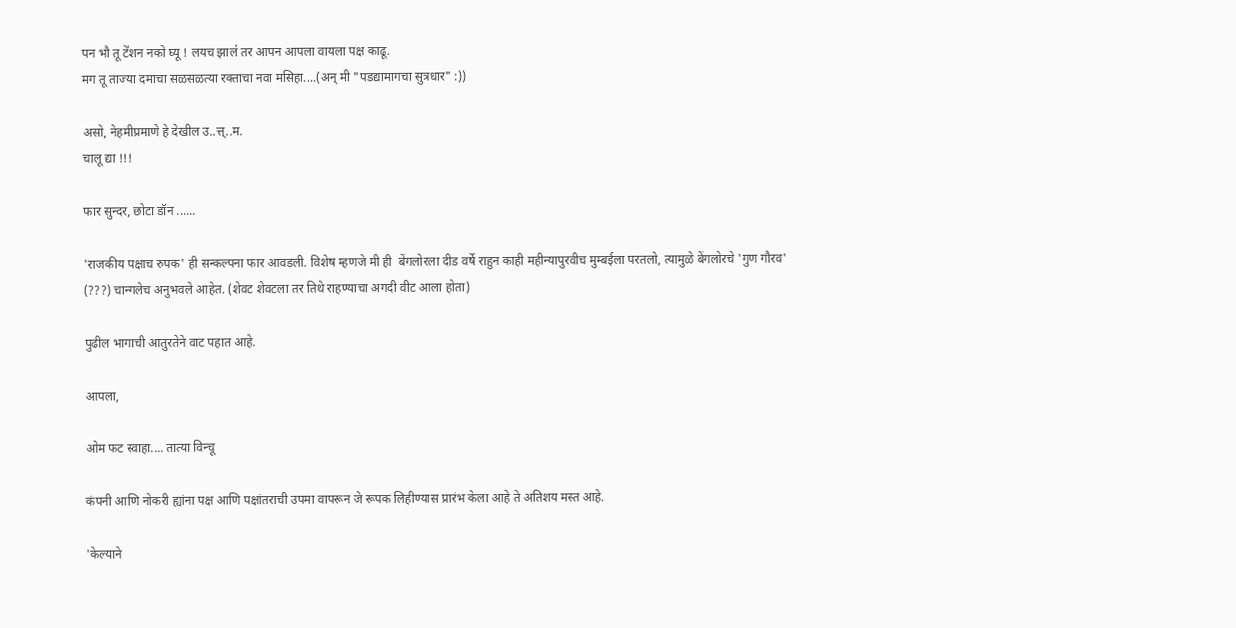पन भौ तू टे॑शन नको घ्यू ! लयच झाल॑ तर आपन आपला वायला पक्ष काढू.
मग तू ताज्या दमाचा सळसळत्या रक्ताचा नवा मसिहा....(अन् मी "पडद्यामागचा सुत्रधार" :))

असो, नेहमीप्रमाणे हे देखील उ..त्त्..म.
चालू द्या !!!

फार सुन्दर, छोटा डॉन ......

'राजकीय पक्षाच रुपक' ही सन्कल्पना फार आवडली. विशेष म्हणजे मी ही  बेंगलोरला दीड वर्षे राहुन काही महीन्यापुरवीच मुम्बईला परतलो, त्यामुळे बेंगलोरचे 'गुण गौरव' (???) चान्गलेच अनुभवले आहेत. (शेवट शेवटला तर तिथे राहण्याचा अगदी वीट आला होता)

पुढील भागाची आतुरतेने वाट पहात आहे.

आपला,

ओम फट स्वाहा.... तात्या विन्चू

कंपनी आणि नोकरी ह्यांना पक्ष आणि पक्षांतराची उपमा वापरून जे रूपक लिहीण्यास प्रारंभ केला आहे ते अतिशय मस्त आहे.

'केल्याने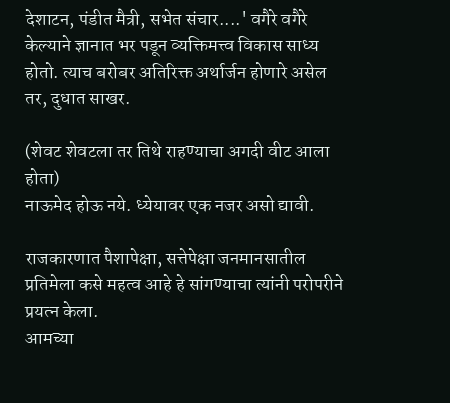देशाटन, पंडीत मैत्री, सभेत संचार....' वगैरे वगैरे केल्याने ज्ञानात भर पडून व्यक्तिमत्त्व विकास साध्य होतो. त्याच बरोबर अतिरिक्त अर्थार्जन होणारे असेल तर, दुधात साखर.

(शेवट शेवटला तर तिथे राहण्याचा अगदी वीट आला होता)
नाऊमेद होऊ नये. ध्येयावर एक नजर असो द्यावी.

राजकारणात पैशापेक्षा, सत्तेपेक्षा जनमानसातील प्रतिमेला कसे महत्व आहे हे सांगण्याचा त्यांनी परोपरीने प्रयत्न केला.
आमच्या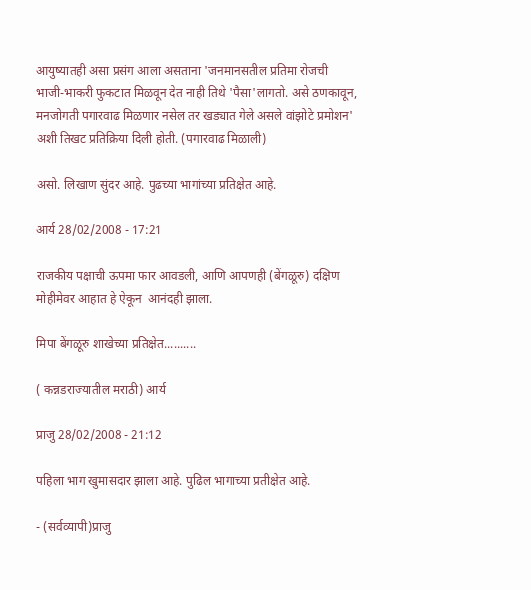आयुष्यातही असा प्रसंग आला असताना 'जनमानसतील प्रतिमा रोजची भाजी-भाकरी फुकटात मिळवून देत नाही तिथे 'पैसा'लागतो. असे ठणकावून, मनजोगती पगारवाढ मिळणार नसेल तर खड्यात गेले असले वांझोटे प्रमोशन' अशी तिखट प्रतिक्रिया दिली होती. (पगारवाढ मिळाली)

असो. लिखाण सुंदर आहे. पुढच्या भागांच्या प्रतिक्षेत आहे.

आर्य 28/02/2008 - 17:21

राजकीय पक्षाची ऊपमा फार आवडली, आणि आपणही (बेंगळूरु) दक्षिण मोहीमेवर आहात हे ऐकून  आनंदही झाला.

मिपा बेंगळूरु शाखेच्या प्रतिक्षेत..........

( कन्नडराज्यातील मराठी) आर्य

प्राजु 28/02/2008 - 21:12

पहिला भाग खुमासदार झाला आहे. पुढिल भागाच्या प्रतीक्षेत आहे.

- (सर्वव्यापी)प्राजु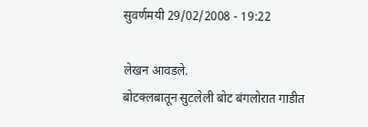सुवर्णमयी 29/02/2008 - 19:22

लेखन आवडले.
बोटक्लबातून सुटलेली बोट बंगलोरात गाडीत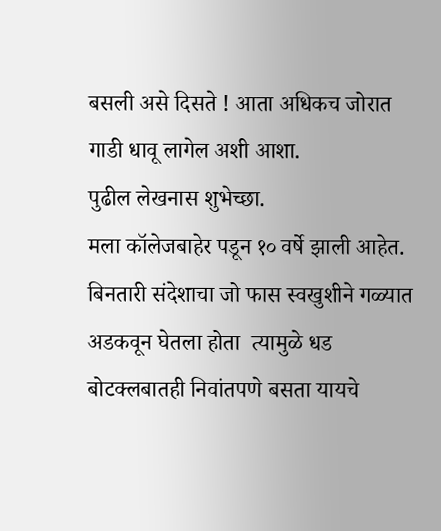बसली असे दिसते ! आता अधिकच जोरात गाडी धावू लागेल अशी आशा.
पुढील लेखनास शुभेच्छा.
मला कॉलेजबाहेर पडून १० वर्षे झाली आहेत. बिनतारी संदेशाचा जो फास स्वखुशीने गळ्यात अडकवून घेतला होता  त्यामुळे धड बोटक्लबातही निवांतपणे बसता यायचे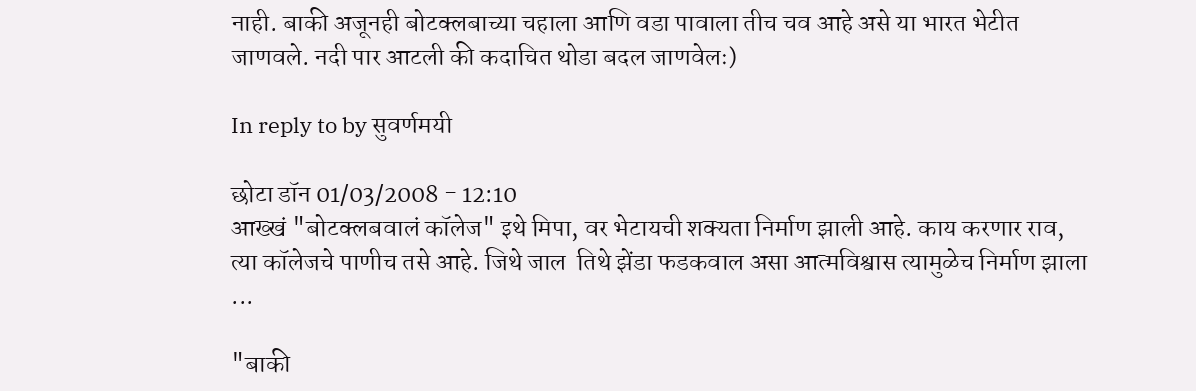नाही. बाकी अजूनही बोटक्लबाच्या चहाला आणि वडा पावाला तीच चव आहे असे या भारत भेटीत जाणवले. नदी पार आटली की कदाचित थोडा बदल जाणवेलः)

In reply to by सुवर्णमयी

छोटा डॉन 01/03/2008 - 12:10
आख्खं "बोटक्लबवालं कॉलेज" इथे मिपा, वर भेटायची शक्यता निर्माण झाली आहे. काय करणार राव, त्या कॉलेजचे पाणीच तसे आहे. जिथे जाल  तिथे झेंडा फडकवाल असा आत्मविश्वास त्यामुळेच निर्माण झाला ...

"बाकी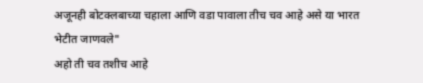अजूनही बोटक्लबाच्या चहाला आणि वडा पावाला तीच चव आहे असे या भारत भेटीत जाणवले"
अहो ती चव तशीच आहे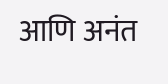आणि अनंत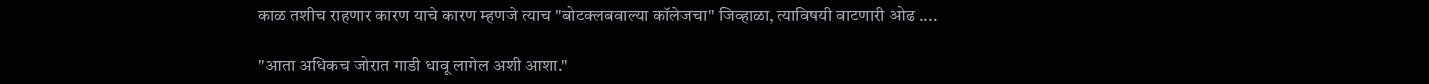काळ तशीच राहणार कारण याचे कारण म्हणजे त्याच "बोटक्लबवाल्या कॉलेजचा" जिव्हाळा, त्याविषयी वाटणारी ओढ ....

"आता अधिकच जोरात गाडी धावू लागेल अशी आशा."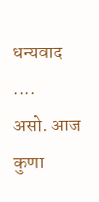धन्यवाद ....
असो. आज कुणा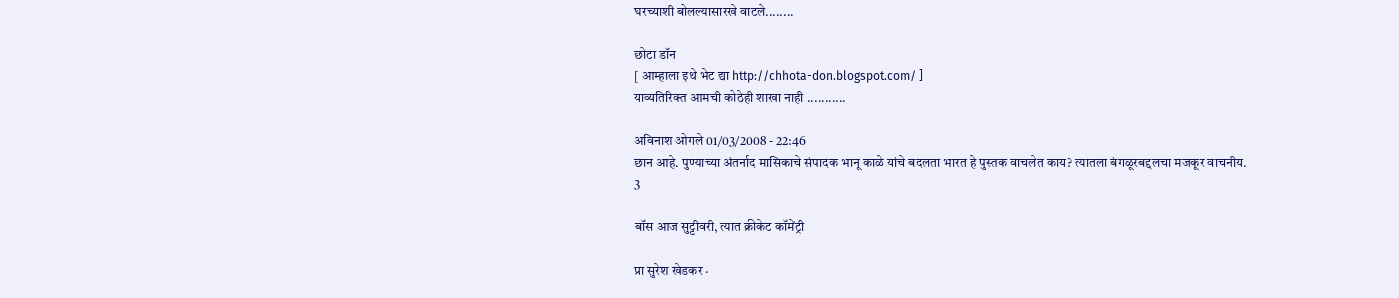घरच्याशी बोलल्यासारखे वाटले........

छोटा डॉन
[ आम्हाला इथे भेट द्या http://chhota-don.blogspot.com/ ]
याव्यतिरिक्त आमची कोठेही शाखा नाही ...........

अविनाश ओगले 01/03/2008 - 22:46
छान आहे. पुण्याच्या अंतर्नाद मासिकाचे संपादक भानू काळे यांचे बदलता भारत हे पुस्तक वाचलेत काय? त्यातला बंगळूरबद्दलचा मजकूर वाचनीय.
3

बॉस आज सुट्टीवरी, त्यात क्रीकेट कॉमेंट्री

प्रा सुरेश खेडकर ·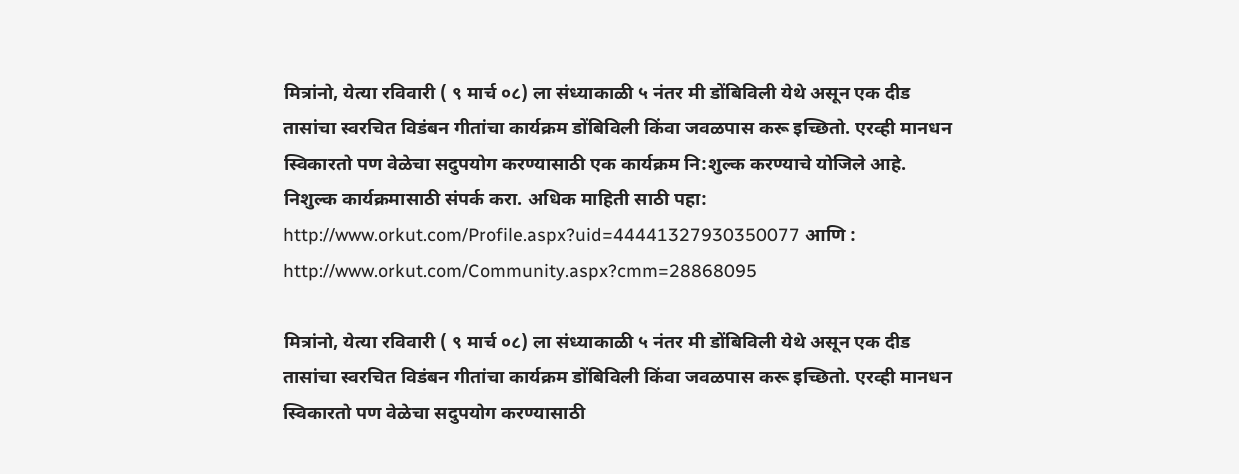मित्रांनो, येत्या रविवारी ( ९ मार्च ०८) ला संध्याकाळी ५ नंतर मी डोंबिविली येथे असून एक दीड तासांचा स्वरचित विडंबन गीतांचा कार्यक्रम डोंबिविली किंवा जवळपास करू इच्छितो. एरव्ही मानधन स्विकारतो पण वेळेचा सदुपयोग करण्यासाठी एक कार्यक्रम नि:शुल्क करण्याचे योजिले आहे. निशुल्क कार्यक्रमासाठी संपर्क करा. अधिक माहिती साठी पहा: http://www.orkut.com/Profile.aspx?uid=44441327930350077 आणि : http://www.orkut.com/Community.aspx?cmm=28868095

मित्रांनो, येत्या रविवारी ( ९ मार्च ०८) ला संध्याकाळी ५ नंतर मी डोंबिविली येथे असून एक दीड तासांचा स्वरचित विडंबन गीतांचा कार्यक्रम डोंबिविली किंवा जवळपास करू इच्छितो. एरव्ही मानधन स्विकारतो पण वेळेचा सदुपयोग करण्यासाठी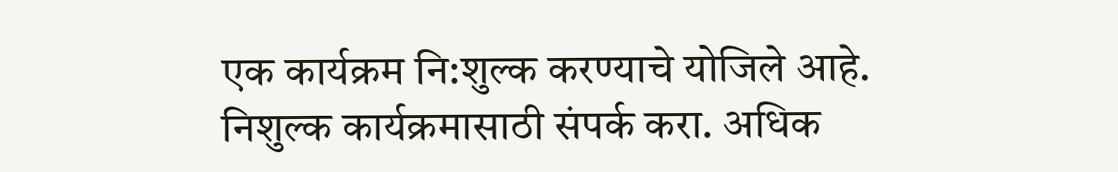एक कार्यक्रम नि:शुल्क करण्याचे योजिले आहे. निशुल्क कार्यक्रमासाठी संपर्क करा. अधिक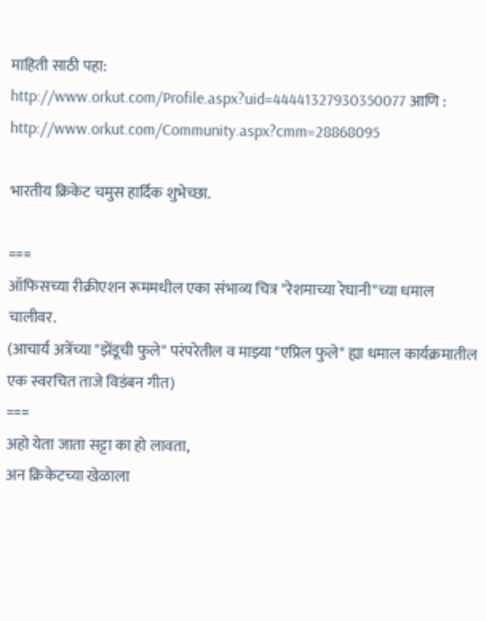माहिती साठी पहा: http://www.orkut.com/Profile.aspx?uid=44441327930350077 आणि : http://www.orkut.com/Community.aspx?cmm=28868095

भारतीय क्रिकेट चमुस हार्दिक शुभेच्छा.

===
ऑफिसच्या रीक्रीएशन रूममधील एका संभाव्य चित्र "रेशमाच्या रेघानी"च्या धमाल चालीवर.
(आचार्य अत्रेंच्या "झेंडूची फुले" परंपरेतील व माझ्या "एप्रिल फुले" ह्या धमाल कार्यक्रमातील एक स्वरचित ताजे विडंबन गीत)
===
अहो येता जाता सट्टा का हो लावता,
अन क्रिकेटच्या खेळाला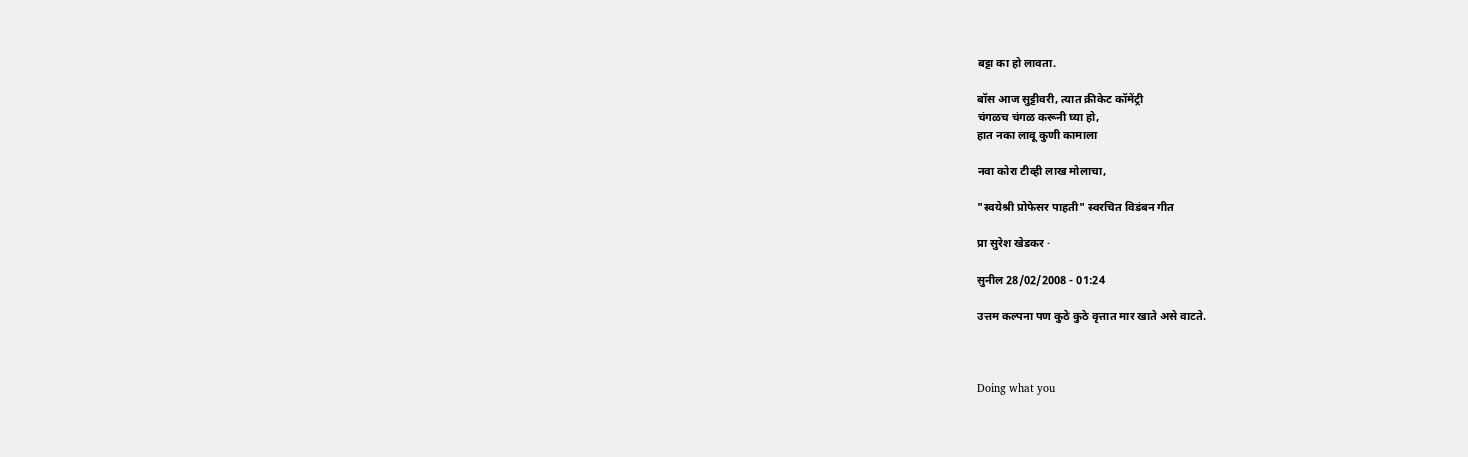बट्टा का हो लावता.

बॉस आज सुट्टीवरी, त्यात क्रीकेट कॉमेंट्री
चंगळच चंगळ करूनी घ्या हो,
हात नका लावू कुणी कामाला

नवा कोरा टीव्ही लाख मोलाचा,

"स्वयेश्री प्रोफेसर पाहती" स्वरचित विडंबन गीत

प्रा सुरेश खेडकर ·

सुनील 28/02/2008 - 01:24

उत्तम कल्पना पण कुठे कुठे वृत्तात मार खाते असे वाटते.



Doing what you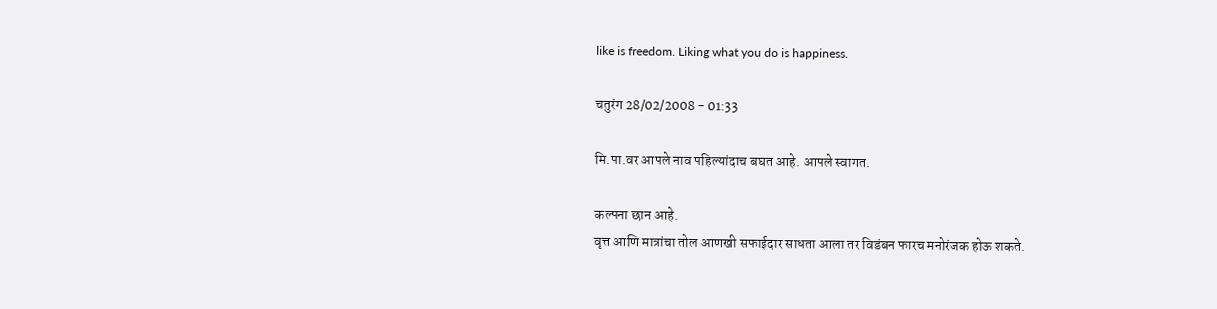like is freedom. Liking what you do is happiness.

चतुरंग 28/02/2008 - 01:33

मि.पा.वर आपले नाव पहिल्यांदाच बघत आहे. आपले स्वागत.

कल्पना छान आहे.
वृत्त आणि मात्रांचा तोल आणखी सफाईदार साधता आला तर विडंबन फारच मनोरंजक होऊ शकते.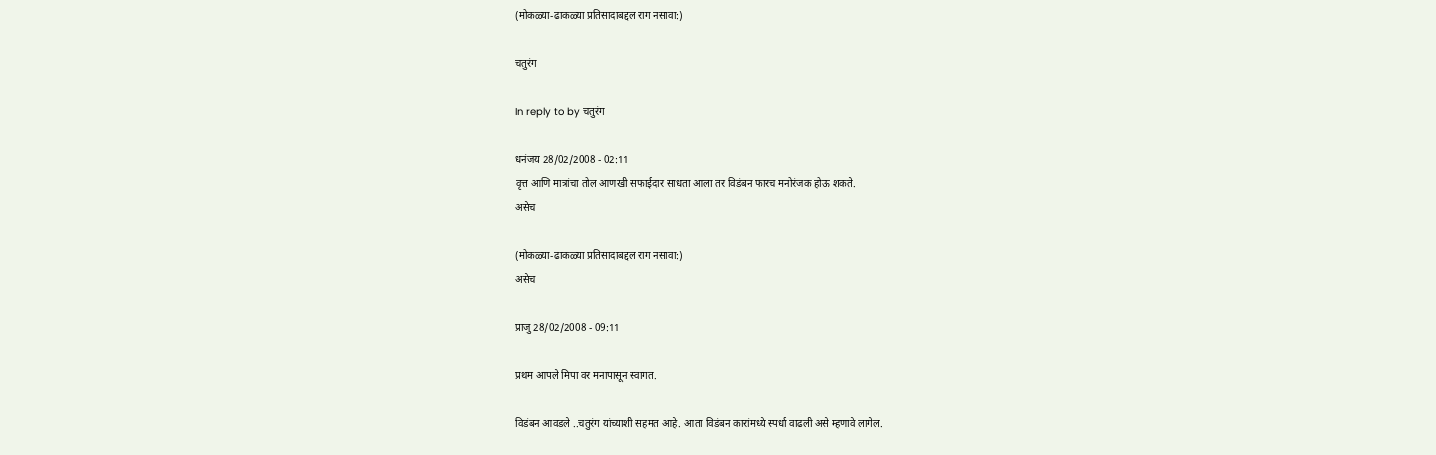(मोकळ्या-ढाकळ्या प्रतिसादाबद्दल राग नसावा:)

चतुरंग

In reply to by चतुरंग

धनंजय 28/02/2008 - 02:11
वृत्त आणि मात्रांचा तोल आणखी सफाईदार साधता आला तर विडंबन फारच मनोरंजक होऊ शकते.
असेच

(मोकळ्या-ढाकळ्या प्रतिसादाबद्दल राग नसावा:)
असेच

प्राजु 28/02/2008 - 09:11

प्रथम आपले मिपा वर मनापासून स्वागत.

विडंबन आवडले ..चतुरंग यांच्याशी सहमत आहे. आता विडंबन कारांमध्ये स्पर्धा वाढली असे म्हणावे लागेल.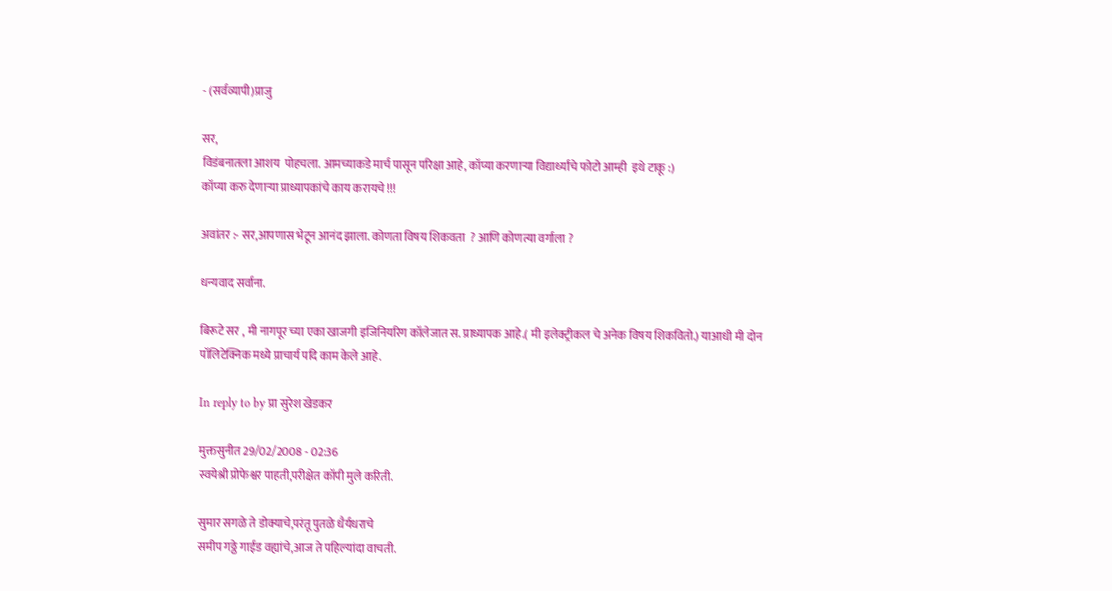- (सर्वव्यापी)प्राजु

सर,
विडंबनातला आशय  पोहचला. आमच्याकडे मार्च पासून परिक्षा आहे, कॉप्या करणार्‍या विद्यार्थ्यांचे फोटो आम्ही  इथे टाकू :)
कॉप्या करु देणार्‍या प्राध्यापकांचे काय करायचे !!!

अवांतर :- सर,आपणास भेटून आनंद झाला. कोणता विषय शिकवता  ? आणि कोणत्या वर्गाला ?

धन्यवाद सर्वाना.

बिरूटे सर , मी नागपूर च्या एका खाजगी इजिनियरिग कॉलेजात स. प्राध्यापक आहे.( मी इलेक्ट्रीकल चे अनेक विषय शिकवितो.) याआधी मी दोन पॉलिटेक्निक मध्ये प्राचार्य पदि काम केले आहे.

In reply to by प्रा सुरेश खेडकर

मुक्तसुनीत 29/02/2008 - 02:36
स्वयेश्री प्रोफेश्वर पाहती,परीक्षेत कॉपी मुले करिती.

सुमार सगळे ते डोक्याचे,परंतू पुतळे धैर्यधराचे
समीप गठ्ठे गाईड वह्यांचे,आज ते पहिल्यांदा वाचती.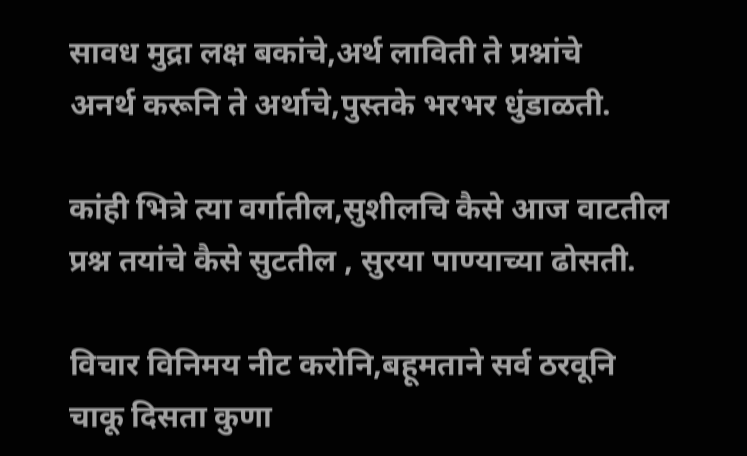सावध मुद्रा लक्ष बकांचे,अर्थ लाविती ते प्रश्नांचे
अनर्थ करूनि ते अर्थाचे,पुस्तके भरभर धुंडाळती.

कांही भित्रे त्या वर्गातील,सुशीलचि कैसे आज वाटतील
प्रश्न तयांचे कैसे सुटतील , सुरया पाण्याच्या ढोसती.

विचार विनिमय नीट करोनि,बहूमताने सर्व ठरवूनि
चाकू दिसता कुणा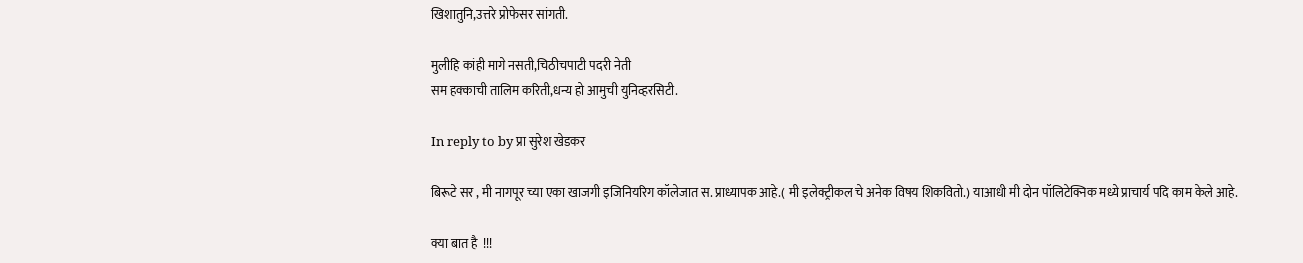खिशातुनि,उत्तरे प्रोफेसर सांगती.

मुलीहि कांही मागे नसती,चिठीचपाटी पदरी नेती
सम हक्काची तालिम करिती,धन्य हो आमुची युनिव्हरसिटी.

In reply to by प्रा सुरेश खेडकर

बिरूटे सर , मी नागपूर च्या एका खाजगी इजिनियरिग कॉलेजात स. प्राध्यापक आहे.( मी इलेक्ट्रीकल चे अनेक विषय शिकवितो.) याआधी मी दोन पॉलिटेक्निक मध्ये प्राचार्य पदि काम केले आहे.

क्या बात है  !!!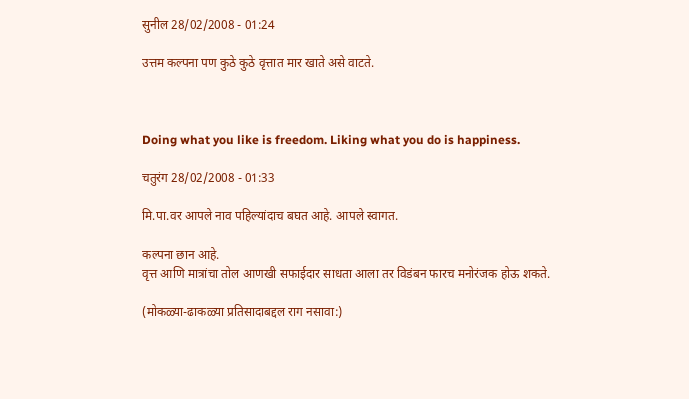सुनील 28/02/2008 - 01:24

उत्तम कल्पना पण कुठे कुठे वृत्तात मार खाते असे वाटते.



Doing what you like is freedom. Liking what you do is happiness.

चतुरंग 28/02/2008 - 01:33

मि.पा.वर आपले नाव पहिल्यांदाच बघत आहे. आपले स्वागत.

कल्पना छान आहे.
वृत्त आणि मात्रांचा तोल आणखी सफाईदार साधता आला तर विडंबन फारच मनोरंजक होऊ शकते.

(मोकळ्या-ढाकळ्या प्रतिसादाबद्दल राग नसावा:)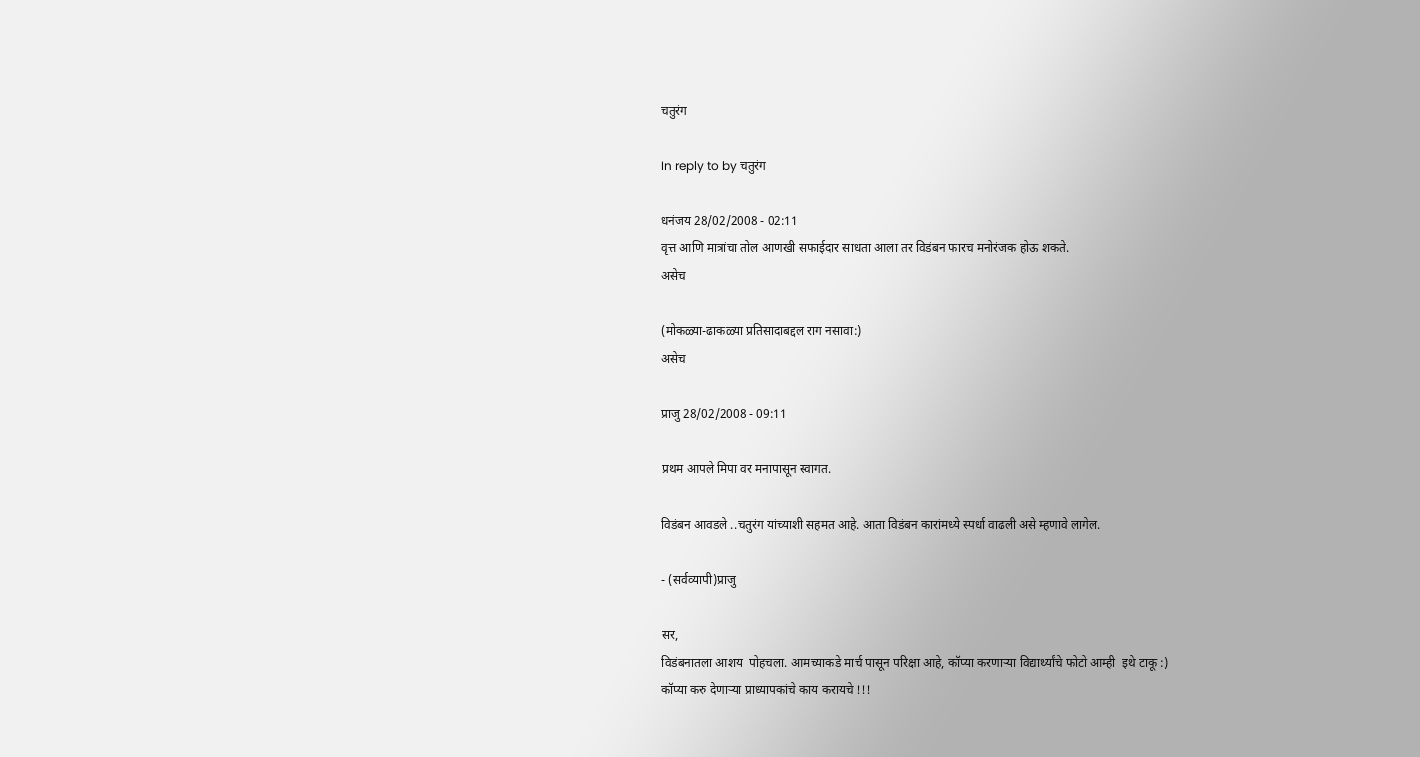चतुरंग

In reply to by चतुरंग

धनंजय 28/02/2008 - 02:11
वृत्त आणि मात्रांचा तोल आणखी सफाईदार साधता आला तर विडंबन फारच मनोरंजक होऊ शकते.
असेच

(मोकळ्या-ढाकळ्या प्रतिसादाबद्दल राग नसावा:)
असेच

प्राजु 28/02/2008 - 09:11

प्रथम आपले मिपा वर मनापासून स्वागत.

विडंबन आवडले ..चतुरंग यांच्याशी सहमत आहे. आता विडंबन कारांमध्ये स्पर्धा वाढली असे म्हणावे लागेल.

- (सर्वव्यापी)प्राजु

सर,
विडंबनातला आशय  पोहचला. आमच्याकडे मार्च पासून परिक्षा आहे, कॉप्या करणार्‍या विद्यार्थ्यांचे फोटो आम्ही  इथे टाकू :)
कॉप्या करु देणार्‍या प्राध्यापकांचे काय करायचे !!!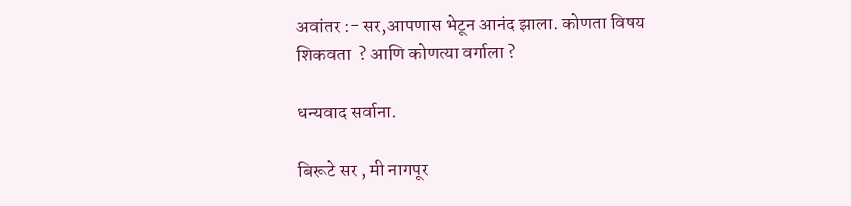अवांतर :- सर,आपणास भेटून आनंद झाला. कोणता विषय शिकवता  ? आणि कोणत्या वर्गाला ?

धन्यवाद सर्वाना.

बिरूटे सर , मी नागपूर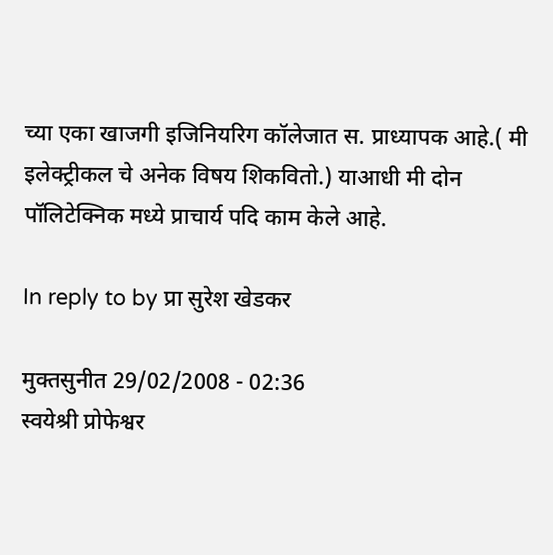च्या एका खाजगी इजिनियरिग कॉलेजात स. प्राध्यापक आहे.( मी इलेक्ट्रीकल चे अनेक विषय शिकवितो.) याआधी मी दोन पॉलिटेक्निक मध्ये प्राचार्य पदि काम केले आहे.

In reply to by प्रा सुरेश खेडकर

मुक्तसुनीत 29/02/2008 - 02:36
स्वयेश्री प्रोफेश्वर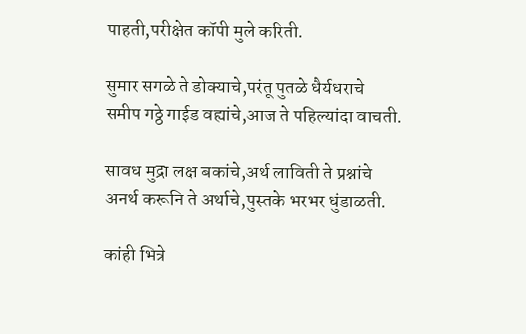पाहती,परीक्षेत कॉपी मुले करिती.

सुमार सगळे ते डोक्याचे,परंतू पुतळे धैर्यधराचे
समीप गठ्ठे गाईड वह्यांचे,आज ते पहिल्यांदा वाचती.

सावध मुद्रा लक्ष बकांचे,अर्थ लाविती ते प्रश्नांचे
अनर्थ करूनि ते अर्थाचे,पुस्तके भरभर धुंडाळती.

कांही भित्रे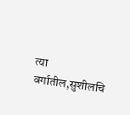त्या वर्गातील,सुशीलचि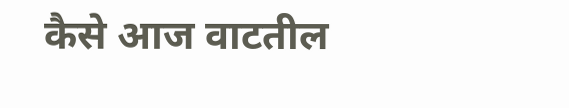कैसे आज वाटतील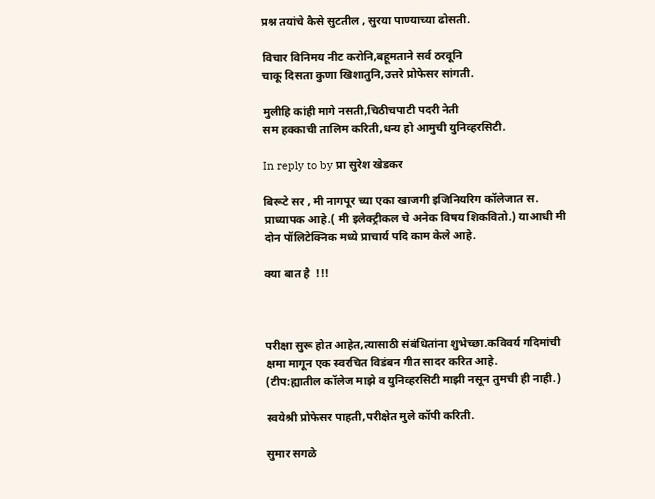प्रश्न तयांचे कैसे सुटतील , सुरया पाण्याच्या ढोसती.

विचार विनिमय नीट करोनि,बहूमताने सर्व ठरवूनि
चाकू दिसता कुणा खिशातुनि,उत्तरे प्रोफेसर सांगती.

मुलीहि कांही मागे नसती,चिठीचपाटी पदरी नेती
सम हक्काची तालिम करिती,धन्य हो आमुची युनिव्हरसिटी.

In reply to by प्रा सुरेश खेडकर

बिरूटे सर , मी नागपूर च्या एका खाजगी इजिनियरिग कॉलेजात स. प्राध्यापक आहे.( मी इलेक्ट्रीकल चे अनेक विषय शिकवितो.) याआधी मी दोन पॉलिटेक्निक मध्ये प्राचार्य पदि काम केले आहे.

क्या बात है  !!!



परीक्षा सुरू होत आहेत,त्यासाठी संबंधितांना शुभेच्छा.कविवर्य गदिमांची क्षमा मागून एक स्वरचित विडंबन गीत सादर करित आहे.
(टीप:ह्यातील कॉलेज माझे व युनिव्हरसिटी माझी नसून तुमची ही नाही.)

स्वयेश्री प्रोफेसर पाहती,परीक्षेत मुले कॉपी करिती.

सुमार सगळे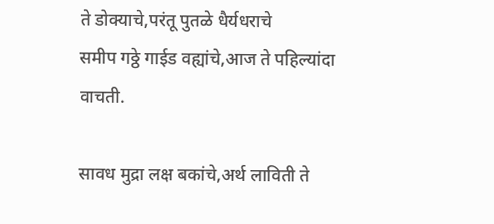ते डोक्याचे,परंतू पुतळे धैर्यधराचे
समीप गठ्ठे गाईड वह्यांचे,आज ते पहिल्यांदा वाचती.

सावध मुद्रा लक्ष बकांचे,अर्थ लाविती ते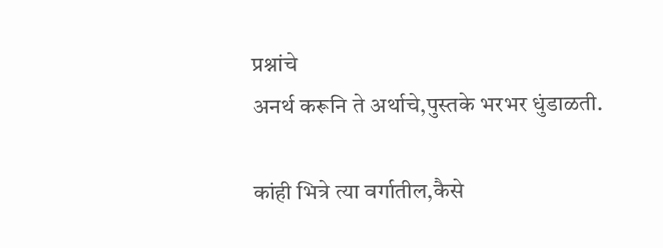प्रश्नांचे
अनर्थ करूनि ते अर्थाचे,पुस्तके भरभर धुंडाळती.

कांही भित्रे त्या वर्गातील,कैसे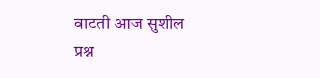वाटती आज सुशील
प्रश्न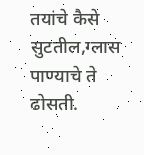तयांचे कैसे सुटतील,ग्लास पाण्याचे ते ढोसती.